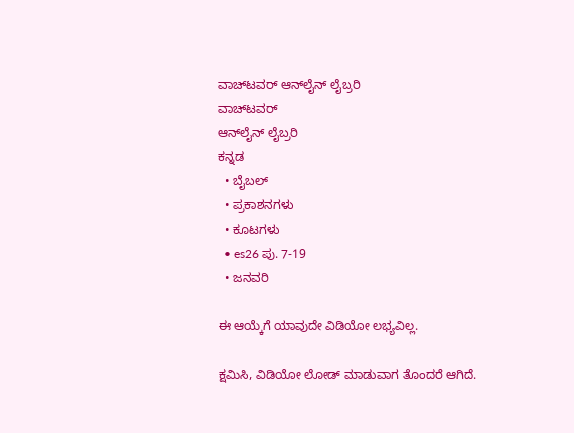ವಾಚ್‌ಟವರ್ ಆನ್‌ಲೈನ್ ಲೈಬ್ರರಿ
ವಾಚ್‌ಟವರ್
ಆನ್‌ಲೈನ್ ಲೈಬ್ರರಿ
ಕನ್ನಡ
  • ಬೈಬಲ್
  • ಪ್ರಕಾಶನಗಳು
  • ಕೂಟಗಳು
  • es26 ಪು. 7-19
  • ಜನವರಿ

ಈ ಆಯ್ಕೆಗೆ ಯಾವುದೇ ವಿಡಿಯೋ ಲಭ್ಯವಿಲ್ಲ.

ಕ್ಷಮಿಸಿ, ವಿಡಿಯೋ ಲೋಡ್ ಮಾಡುವಾಗ ತೊಂದರೆ ಆಗಿದೆ.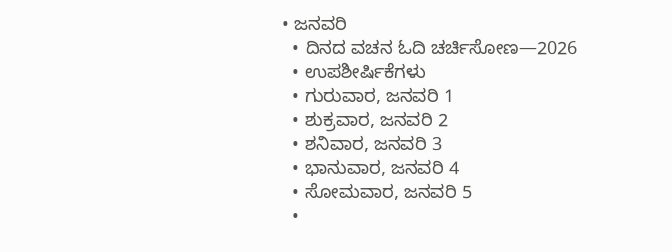• ಜನವರಿ
  • ದಿನದ ವಚನ ಓದಿ ಚರ್ಚಿಸೋಣ—2026
  • ಉಪಶೀರ್ಷಿಕೆಗಳು
  • ಗುರುವಾರ, ಜನವರಿ 1
  • ಶುಕ್ರವಾರ, ಜನವರಿ 2
  • ಶನಿವಾರ, ಜನವರಿ 3
  • ಭಾನುವಾರ, ಜನವರಿ 4
  • ಸೋಮವಾರ, ಜನವರಿ 5
  •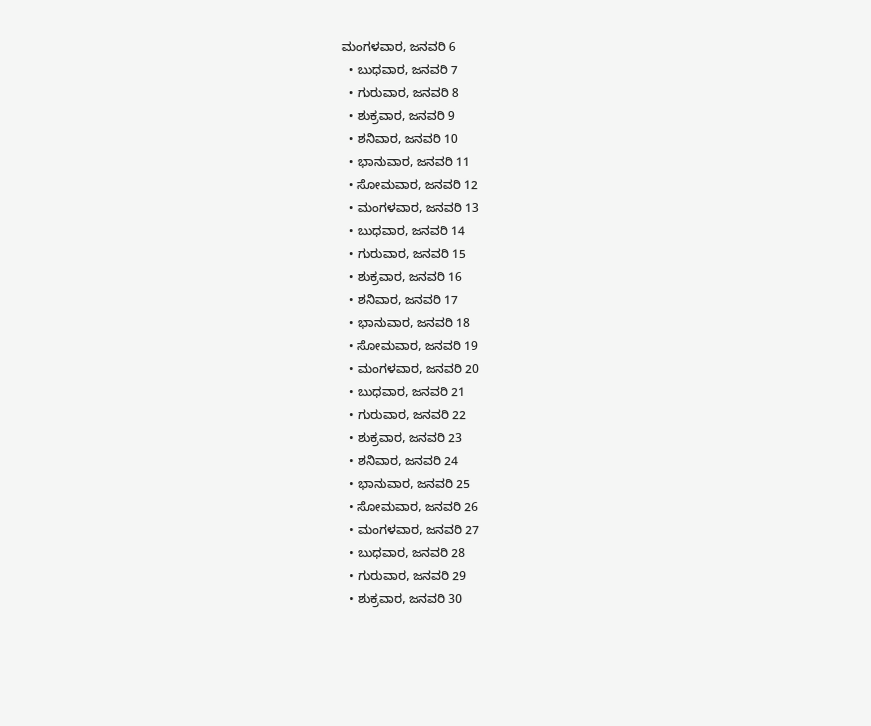ಮಂಗಳವಾರ, ಜನವರಿ 6
  • ಬುಧವಾರ, ಜನವರಿ 7
  • ಗುರುವಾರ, ಜನವರಿ 8
  • ಶುಕ್ರವಾರ, ಜನವರಿ 9
  • ಶನಿವಾರ, ಜನವರಿ 10
  • ಭಾನುವಾರ, ಜನವರಿ 11
  • ಸೋಮವಾರ, ಜನವರಿ 12
  • ಮಂಗಳವಾರ, ಜನವರಿ 13
  • ಬುಧವಾರ, ಜನವರಿ 14
  • ಗುರುವಾರ, ಜನವರಿ 15
  • ಶುಕ್ರವಾರ, ಜನವರಿ 16
  • ಶನಿವಾರ, ಜನವರಿ 17
  • ಭಾನುವಾರ, ಜನವರಿ 18
  • ಸೋಮವಾರ, ಜನವರಿ 19
  • ಮಂಗಳವಾರ, ಜನವರಿ 20
  • ಬುಧವಾರ, ಜನವರಿ 21
  • ಗುರುವಾರ, ಜನವರಿ 22
  • ಶುಕ್ರವಾರ, ಜನವರಿ 23
  • ಶನಿವಾರ, ಜನವರಿ 24
  • ಭಾನುವಾರ, ಜನವರಿ 25
  • ಸೋಮವಾರ, ಜನವರಿ 26
  • ಮಂಗಳವಾರ, ಜನವರಿ 27
  • ಬುಧವಾರ, ಜನವರಿ 28
  • ಗುರುವಾರ, ಜನವರಿ 29
  • ಶುಕ್ರವಾರ, ಜನವರಿ 30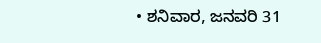• ಶನಿವಾರ, ಜನವರಿ 31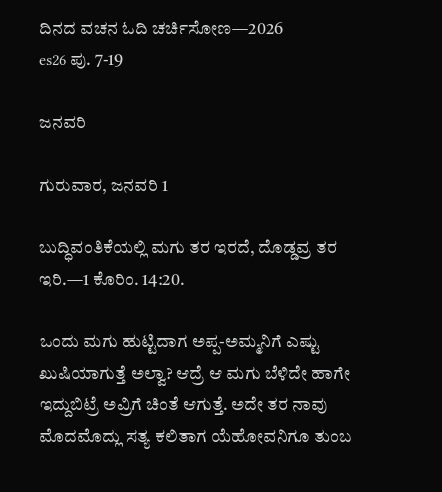ದಿನದ ವಚನ ಓದಿ ಚರ್ಚಿಸೋಣ—2026
es26 ಪು. 7-19

ಜನವರಿ

ಗುರುವಾರ, ಜನವರಿ 1

ಬುದ್ಧಿವಂತಿಕೆಯಲ್ಲಿ ಮಗು ತರ ಇರದೆ, ದೊಡ್ಡವ್ರ ತರ ಇರಿ.—1 ಕೊರಿಂ. 14:20.

ಒಂದು ಮಗು ಹುಟ್ಟಿದಾಗ ಅಪ್ಪ-ಅಮ್ಮನಿಗೆ ಎಷ್ಟು ಖುಷಿಯಾಗುತ್ತೆ ಅಲ್ವಾ? ಆದ್ರೆ ಆ ಮಗು ಬೆಳಿದೇ ಹಾಗೇ ಇದ್ದುಬಿಟ್ರೆ ಅವ್ರಿಗೆ ಚಿಂತೆ ಆಗುತ್ತೆ. ಅದೇ ತರ ನಾವು ಮೊದಮೊದ್ಲು ಸತ್ಯ ಕಲಿತಾಗ ಯೆಹೋವನಿಗೂ ತುಂಬ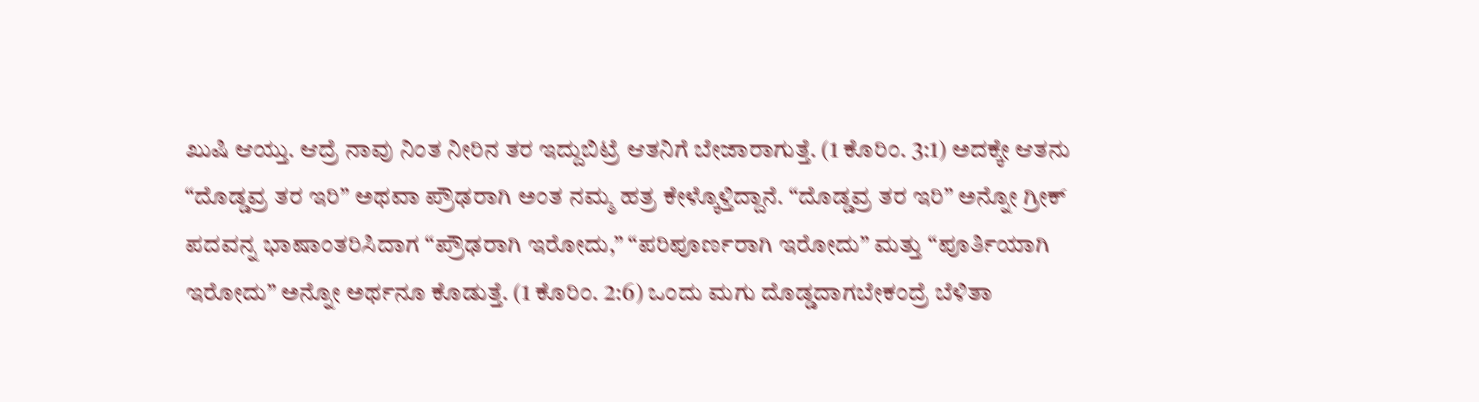ಖುಷಿ ಆಯ್ತು. ಆದ್ರೆ ನಾವು ನಿಂತ ನೀರಿನ ತರ ಇದ್ದುಬಿಟ್ರೆ ಆತನಿಗೆ ಬೇಜಾರಾಗುತ್ತೆ. (1 ಕೊರಿಂ. 3:1) ಅದಕ್ಕೇ ಆತನು “ದೊಡ್ಡವ್ರ ತರ ಇರಿ” ಅಥವಾ ಪ್ರೌಢರಾಗಿ ಅಂತ ನಮ್ಮ ಹತ್ರ ಕೇಳ್ಕೊಳ್ತಿದ್ದಾನೆ. “ದೊಡ್ಡವ್ರ ತರ ಇರಿ” ಅನ್ನೋ ಗ್ರೀಕ್‌ ಪದವನ್ನ ಭಾಷಾಂತರಿಸಿದಾಗ “ಪ್ರೌಢರಾಗಿ ಇರೋದು,” “ಪರಿಪೂರ್ಣರಾಗಿ ಇರೋದು” ಮತ್ತು “ಪೂರ್ತಿಯಾಗಿ ಇರೋದು” ಅನ್ನೋ ಅರ್ಥನೂ ಕೊಡುತ್ತೆ. (1 ಕೊರಿಂ. 2:6) ಒಂದು ಮಗು ದೊಡ್ಡದಾಗಬೇಕಂದ್ರೆ ಬೆಳಿತಾ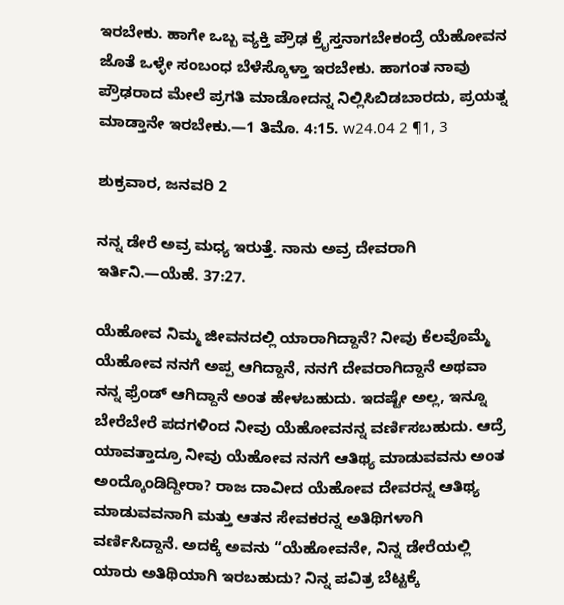ಇರಬೇಕು. ಹಾಗೇ ಒಬ್ಬ ವ್ಯಕ್ತಿ ಪ್ರೌಢ ಕ್ರೈಸ್ತನಾಗಬೇಕಂದ್ರೆ ಯೆಹೋವನ ಜೊತೆ ಒಳ್ಳೇ ಸಂಬಂಧ ಬೆಳೆಸ್ಕೊಳ್ತಾ ಇರಬೇಕು. ಹಾಗಂತ ನಾವು ಪ್ರೌಢರಾದ ಮೇಲೆ ಪ್ರಗತಿ ಮಾಡೋದನ್ನ ನಿಲ್ಲಿಸಿಬಿಡಬಾರದು, ಪ್ರಯತ್ನ ಮಾಡ್ತಾನೇ ಇರಬೇಕು.—1 ತಿಮೊ. 4:15. w24.04 2 ¶1, 3

ಶುಕ್ರವಾರ, ಜನವರಿ 2

ನನ್ನ ಡೇರೆ ಅವ್ರ ಮಧ್ಯ ಇರುತ್ತೆ. ನಾನು ಅವ್ರ ದೇವರಾಗಿ ಇರ್ತಿನಿ.—ಯೆಹೆ. 37:27.

ಯೆಹೋವ ನಿಮ್ಮ ಜೀವನದಲ್ಲಿ ಯಾರಾಗಿದ್ದಾನೆ? ನೀವು ಕೆಲವೊಮ್ಮೆ ಯೆಹೋವ ನನಗೆ ಅಪ್ಪ ಆಗಿದ್ದಾನೆ, ನನಗೆ ದೇವರಾಗಿದ್ದಾನೆ ಅಥವಾ ನನ್ನ ಫ್ರೆಂಡ್‌ ಆಗಿದ್ದಾನೆ ಅಂತ ಹೇಳಬಹುದು. ಇದಷ್ಟೇ ಅಲ್ಲ, ಇನ್ನೂ ಬೇರೆಬೇರೆ ಪದಗಳಿಂದ ನೀವು ಯೆಹೋವನನ್ನ ವರ್ಣಿಸಬಹುದು. ಆದ್ರೆ ಯಾವತ್ತಾದ್ರೂ ನೀವು ಯೆಹೋವ ನನಗೆ ಆತಿಥ್ಯ ಮಾಡುವವನು ಅಂತ ಅಂದ್ಕೊಂಡಿದ್ದೀರಾ? ರಾಜ ದಾವೀದ ಯೆಹೋವ ದೇವರನ್ನ ಆತಿಥ್ಯ ಮಾಡುವವನಾಗಿ ಮತ್ತು ಆತನ ಸೇವಕರನ್ನ ಅತಿಥಿಗಳಾಗಿ ವರ್ಣಿಸಿದ್ದಾನೆ. ಅದಕ್ಕೆ ಅವನು “ಯೆಹೋವನೇ, ನಿನ್ನ ಡೇರೆಯಲ್ಲಿ ಯಾರು ಅತಿಥಿಯಾಗಿ ಇರಬಹುದು? ನಿನ್ನ ಪವಿತ್ರ ಬೆಟ್ಟಕ್ಕೆ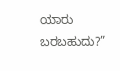ಯಾರು ಬರಬಹುದು?”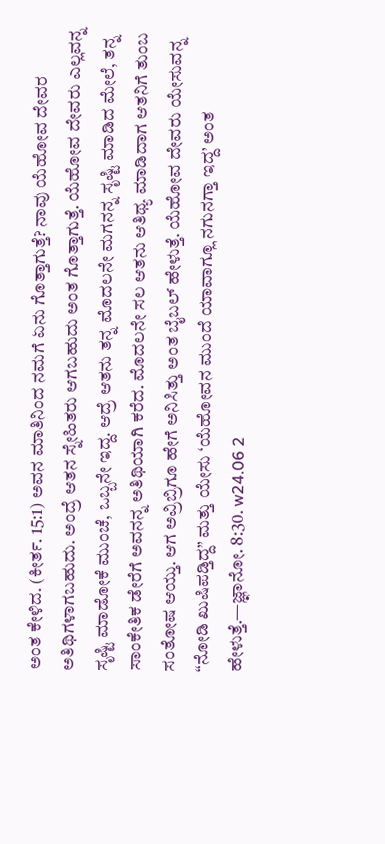ಅಂತ ಕೇಳಿದ. (ಕೀರ್ತ. 15:1) ಅವನ ಮಾತಿನಿಂದ ನಮಗೆ ಏನು ಗೊತ್ತಾಗುತ್ತೆ? ನಾವು ಯೆಹೋವ ದೇವರ ಅತಿಥಿಗಳಾಗಬಹುದು. ಅಂದ್ರೆ ಆತನ ಸ್ನೇಹಿತರು ಆಗಬಹುದು ಅಂತ ಗೊತ್ತಾಗುತ್ತೆ. ಯೆಹೋವ ದೇವರು ಎಲ್ಲವನ್ನ ಸೃಷ್ಟಿ ಮಾಡೋಕೆ ಮುಂಚೆ, ಒಬ್ಬನೇ ಇದ್ದ. ಆದ್ರೆ ಆತನು ತನ್ನ ಮೊದಲನೇ ಮಗನನ್ನ ಸೃಷ್ಟಿ ಮಾಡಿದ ಮೇಲೆ, ತನ್ನ ಸಾಂಕೇತಿಕ ಡೇರೆಗೆ ಅವನನ್ನ ಅತಿಥಿಯಾಗಿ ಕರೆದ. ಮೊದಲನೇ ಸಲ ಆತನು ಆತಿಥ್ಯ ಮಾಡಿದಾಗ ಆತನಿಗೆ ತುಂಬ ಸಂತೋಷ ಆಯ್ತು. ಆಗ ಅವ್ರಿಬ್ರಿಗೂ ಹೇಗೆ ಅನಿಸಿತ್ತು ಅಂತ ಬೈಬಲ್‌ ಹೇಳುತ್ತೆ. ಯೆಹೋವ ದೇವರು ಯೇಸುವನ್ನ “ನೋಡಿ ಖುಷಿಪಡ್ತಿದ್ದ” ಮತ್ತು ಯೇಸು ‘ಯೆಹೋವನ ಮುಂದೆ ಯಾವಾಗ್ಲೂ ನಗುನಗ್ತಾ ಇದ್ದ’ ಅಂತ ಹೇಳುತ್ತೆ.—ಜ್ಞಾನೋ. 8:30. w24.06 2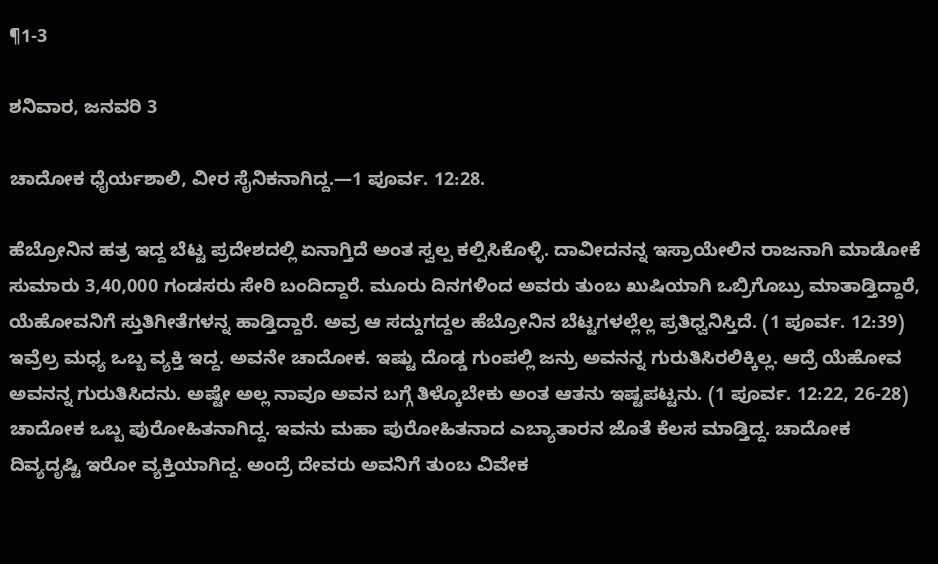¶1-3

ಶನಿವಾರ, ಜನವರಿ 3

ಚಾದೋಕ ಧೈರ್ಯಶಾಲಿ, ವೀರ ಸೈನಿಕನಾಗಿದ್ದ.—1 ಪೂರ್ವ. 12:28.

ಹೆಬ್ರೋನಿನ ಹತ್ರ ಇದ್ದ ಬೆಟ್ಟ ಪ್ರದೇಶದಲ್ಲಿ ಏನಾಗ್ತಿದೆ ಅಂತ ಸ್ವಲ್ಪ ಕಲ್ಪಿಸಿಕೊಳ್ಳಿ. ದಾವೀದನನ್ನ ಇಸ್ರಾಯೇಲಿನ ರಾಜನಾಗಿ ಮಾಡೋಕೆ ಸುಮಾರು 3,40,000 ಗಂಡಸರು ಸೇರಿ ಬಂದಿದ್ದಾರೆ. ಮೂರು ದಿನಗಳಿಂದ ಅವರು ತುಂಬ ಖುಷಿಯಾಗಿ ಒಬ್ರಿಗೊಬ್ರು ಮಾತಾಡ್ತಿದ್ದಾರೆ, ಯೆಹೋವನಿಗೆ ಸ್ತುತಿಗೀತೆಗಳನ್ನ ಹಾಡ್ತಿದ್ದಾರೆ. ಅವ್ರ ಆ ಸದ್ದುಗದ್ದಲ ಹೆಬ್ರೋನಿನ ಬೆಟ್ಟಗಳಲ್ಲೆಲ್ಲ ಪ್ರತಿಧ್ವನಿಸ್ತಿದೆ. (1 ಪೂರ್ವ. 12:39) ಇವ್ರೆಲ್ರ ಮಧ್ಯ ಒಬ್ಬ ವ್ಯಕ್ತಿ ಇದ್ದ. ಅವನೇ ಚಾದೋಕ. ಇಷ್ಟು ದೊಡ್ಡ ಗುಂಪಲ್ಲಿ ಜನ್ರು ಅವನನ್ನ ಗುರುತಿಸಿರಲಿಕ್ಕಿಲ್ಲ. ಆದ್ರೆ ಯೆಹೋವ ಅವನನ್ನ ಗುರುತಿಸಿದನು. ಅಷ್ಟೇ ಅಲ್ಲ ನಾವೂ ಅವನ ಬಗ್ಗೆ ತಿಳ್ಕೊಬೇಕು ಅಂತ ಆತನು ಇಷ್ಟಪಟ್ಟನು. (1 ಪೂರ್ವ. 12:22, 26-28) ಚಾದೋಕ ಒಬ್ಬ ಪುರೋಹಿತನಾಗಿದ್ದ. ಇವನು ಮಹಾ ಪುರೋಹಿತನಾದ ಎಬ್ಯಾತಾರನ ಜೊತೆ ಕೆಲಸ ಮಾಡ್ತಿದ್ದ. ಚಾದೋಕ ದಿವ್ಯದೃಷ್ಟಿ ಇರೋ ವ್ಯಕ್ತಿಯಾಗಿದ್ದ. ಅಂದ್ರೆ ದೇವರು ಅವನಿಗೆ ತುಂಬ ವಿವೇಕ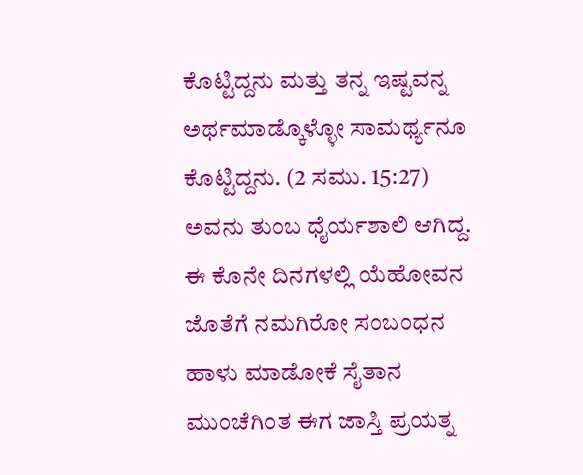ಕೊಟ್ಟಿದ್ದನು ಮತ್ತು ತನ್ನ ಇಷ್ಟವನ್ನ ಅರ್ಥಮಾಡ್ಕೊಳ್ಳೋ ಸಾಮರ್ಥ್ಯನೂ ಕೊಟ್ಟಿದ್ದನು. (2 ಸಮು. 15:27) ಅವನು ತುಂಬ ಧೈರ್ಯಶಾಲಿ ಆಗಿದ್ದ. ಈ ಕೊನೇ ದಿನಗಳಲ್ಲಿ ಯೆಹೋವನ ಜೊತೆಗೆ ನಮಗಿರೋ ಸಂಬಂಧನ ಹಾಳು ಮಾಡೋಕೆ ಸೈತಾನ ಮುಂಚೆಗಿಂತ ಈಗ ಜಾಸ್ತಿ ಪ್ರಯತ್ನ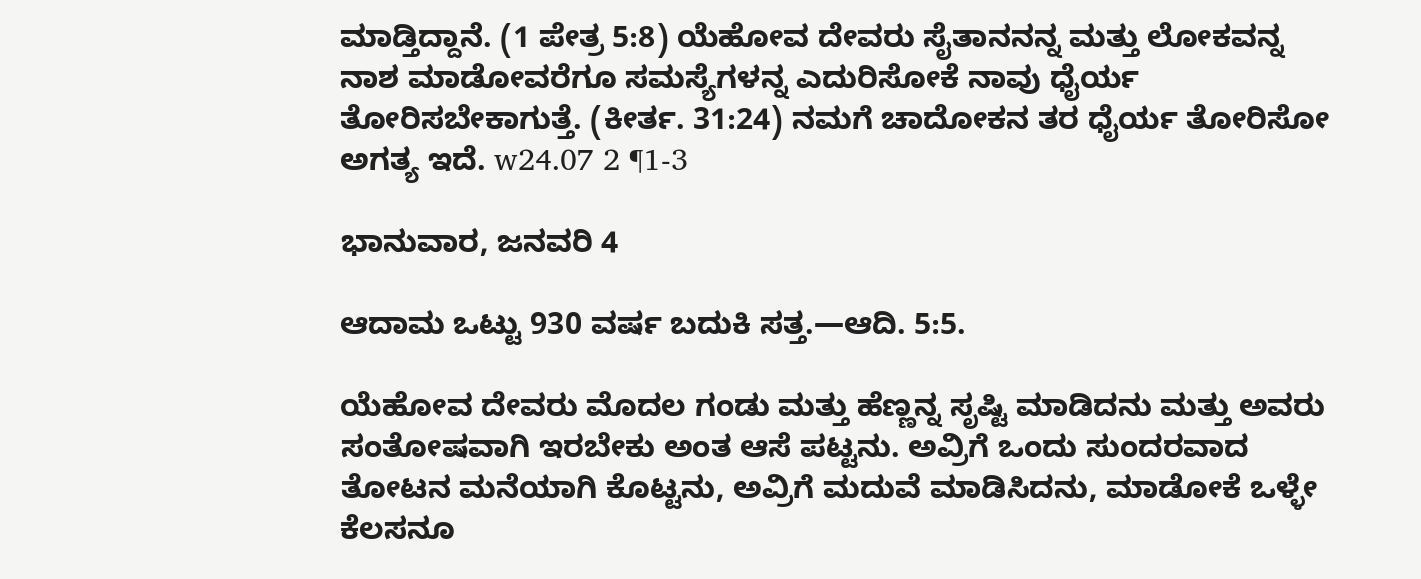ಮಾಡ್ತಿದ್ದಾನೆ. (1 ಪೇತ್ರ 5:8) ಯೆಹೋವ ದೇವರು ಸೈತಾನನನ್ನ ಮತ್ತು ಲೋಕವನ್ನ ನಾಶ ಮಾಡೋವರೆಗೂ ಸಮಸ್ಯೆಗಳನ್ನ ಎದುರಿಸೋಕೆ ನಾವು ಧೈರ್ಯ ತೋರಿಸಬೇಕಾಗುತ್ತೆ. (ಕೀರ್ತ. 31:24) ನಮಗೆ ಚಾದೋಕನ ತರ ಧೈರ್ಯ ತೋರಿಸೋ ಅಗತ್ಯ ಇದೆ. w24.07 2 ¶1-3

ಭಾನುವಾರ, ಜನವರಿ 4

ಆದಾಮ ಒಟ್ಟು 930 ವರ್ಷ ಬದುಕಿ ಸತ್ತ.—ಆದಿ. 5:5.

ಯೆಹೋವ ದೇವರು ಮೊದಲ ಗಂಡು ಮತ್ತು ಹೆಣ್ಣನ್ನ ಸೃಷ್ಟಿ ಮಾಡಿದನು ಮತ್ತು ಅವರು ಸಂತೋಷವಾಗಿ ಇರಬೇಕು ಅಂತ ಆಸೆ ಪಟ್ಟನು. ಅವ್ರಿಗೆ ಒಂದು ಸುಂದರವಾದ ತೋಟನ ಮನೆಯಾಗಿ ಕೊಟ್ಟನು, ಅವ್ರಿಗೆ ಮದುವೆ ಮಾಡಿಸಿದನು, ಮಾಡೋಕೆ ಒಳ್ಳೇ ಕೆಲಸನೂ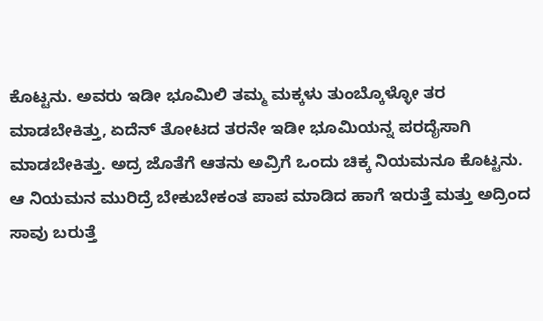ಕೊಟ್ಟನು. ಅವರು ಇಡೀ ಭೂಮಿಲಿ ತಮ್ಮ ಮಕ್ಕಳು ತುಂಬ್ಕೊಳ್ಳೋ ತರ ಮಾಡಬೇಕಿತ್ತು, ಏದೆನ್‌ ತೋಟದ ತರನೇ ಇಡೀ ಭೂಮಿಯನ್ನ ಪರದೈಸಾಗಿ ಮಾಡಬೇಕಿತ್ತು. ಅದ್ರ ಜೊತೆಗೆ ಆತನು ಅವ್ರಿಗೆ ಒಂದು ಚಿಕ್ಕ ನಿಯಮನೂ ಕೊಟ್ಟನು. ಆ ನಿಯಮನ ಮುರಿದ್ರೆ ಬೇಕುಬೇಕಂತ ಪಾಪ ಮಾಡಿದ ಹಾಗೆ ಇರುತ್ತೆ ಮತ್ತು ಅದ್ರಿಂದ ಸಾವು ಬರುತ್ತೆ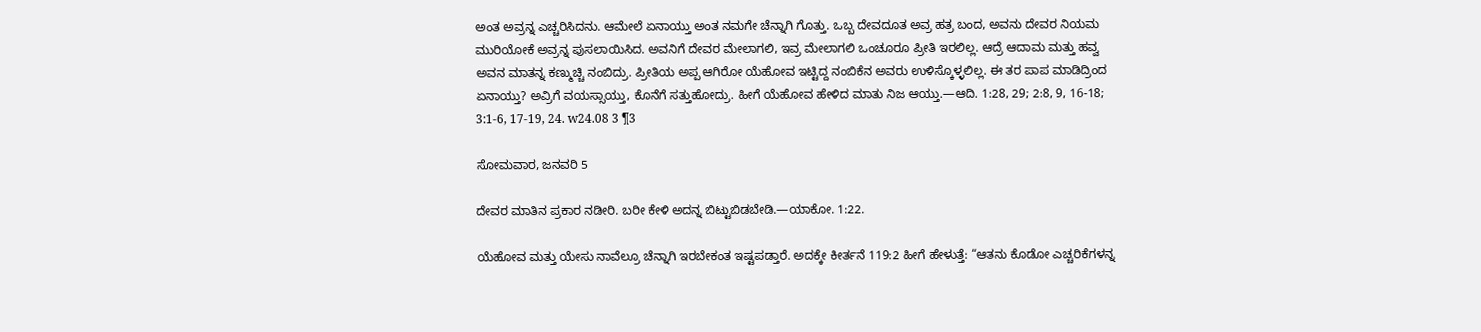ಅಂತ ಅವ್ರನ್ನ ಎಚ್ಚರಿಸಿದನು. ಆಮೇಲೆ ಏನಾಯ್ತು ಅಂತ ನಮಗೇ ಚೆನ್ನಾಗಿ ಗೊತ್ತು. ಒಬ್ಬ ದೇವದೂತ ಅವ್ರ ಹತ್ರ ಬಂದ, ಅವನು ದೇವರ ನಿಯಮ ಮುರಿಯೋಕೆ ಅವ್ರನ್ನ ಪುಸಲಾಯಿಸಿದ. ಅವನಿಗೆ ದೇವರ ಮೇಲಾಗಲಿ, ಇವ್ರ ಮೇಲಾಗಲಿ ಒಂಚೂರೂ ಪ್ರೀತಿ ಇರಲಿಲ್ಲ. ಆದ್ರೆ ಆದಾಮ ಮತ್ತು ಹವ್ವ ಅವನ ಮಾತನ್ನ ಕಣ್ಮುಚ್ಚಿ ನಂಬಿದ್ರು. ಪ್ರೀತಿಯ ಅಪ್ಪ ಆಗಿರೋ ಯೆಹೋವ ಇಟ್ಟಿದ್ದ ನಂಬಿಕೆನ ಅವರು ಉಳಿಸ್ಕೊಳ್ಳಲಿಲ್ಲ. ಈ ತರ ಪಾಪ ಮಾಡಿದ್ರಿಂದ ಏನಾಯ್ತು? ಅವ್ರಿಗೆ ವಯಸ್ಸಾಯ್ತು, ಕೊನೆಗೆ ಸತ್ತುಹೋದ್ರು. ಹೀಗೆ ಯೆಹೋವ ಹೇಳಿದ ಮಾತು ನಿಜ ಆಯ್ತು.—ಆದಿ. 1:28, 29; 2:8, 9, 16-18; 3:1-6, 17-19, 24. w24.08 3 ¶3

ಸೋಮವಾರ, ಜನವರಿ 5

ದೇವರ ಮಾತಿನ ಪ್ರಕಾರ ನಡೀರಿ. ಬರೀ ಕೇಳಿ ಅದನ್ನ ಬಿಟ್ಟುಬಿಡಬೇಡಿ.—ಯಾಕೋ. 1:22.

ಯೆಹೋವ ಮತ್ತು ಯೇಸು ನಾವೆಲ್ರೂ ಚೆನ್ನಾಗಿ ಇರಬೇಕಂತ ಇಷ್ಟಪಡ್ತಾರೆ. ಅದಕ್ಕೇ ಕೀರ್ತನೆ 119:2 ಹೀಗೆ ಹೇಳುತ್ತೆ: “ಆತನು ಕೊಡೋ ಎಚ್ಚರಿಕೆಗಳನ್ನ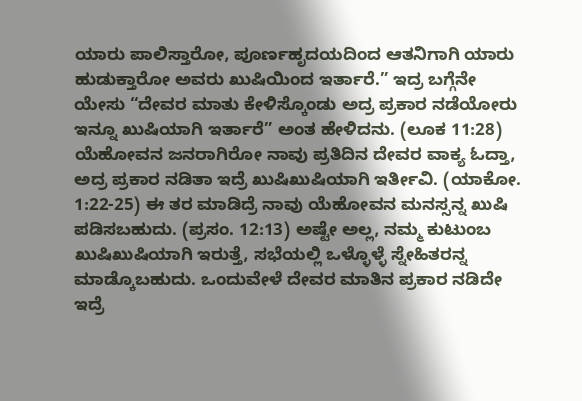ಯಾರು ಪಾಲಿಸ್ತಾರೋ, ಪೂರ್ಣಹೃದಯದಿಂದ ಆತನಿಗಾಗಿ ಯಾರು ಹುಡುಕ್ತಾರೋ ಅವರು ಖುಷಿಯಿಂದ ಇರ್ತಾರೆ.” ಇದ್ರ ಬಗ್ಗೆನೇ ಯೇಸು “ದೇವರ ಮಾತು ಕೇಳಿಸ್ಕೊಂಡು ಅದ್ರ ಪ್ರಕಾರ ನಡೆಯೋರು ಇನ್ನೂ ಖುಷಿಯಾಗಿ ಇರ್ತಾರೆ” ಅಂತ ಹೇಳಿದನು. (ಲೂಕ 11:28) ಯೆಹೋವನ ಜನರಾಗಿರೋ ನಾವು ಪ್ರತಿದಿನ ದೇವರ ವಾಕ್ಯ ಓದ್ತಾ, ಅದ್ರ ಪ್ರಕಾರ ನಡಿತಾ ಇದ್ರೆ ಖುಷಿಖುಷಿಯಾಗಿ ಇರ್ತೀವಿ. (ಯಾಕೋ. 1:22-25) ಈ ತರ ಮಾಡಿದ್ರೆ ನಾವು ಯೆಹೋವನ ಮನಸ್ಸನ್ನ ಖುಷಿ ಪಡಿಸಬಹುದು. (ಪ್ರಸಂ. 12:13) ಅಷ್ಟೇ ಅಲ್ಲ, ನಮ್ಮ ಕುಟುಂಬ ಖುಷಿಖುಷಿಯಾಗಿ ಇರುತ್ತೆ, ಸಭೆಯಲ್ಲಿ ಒಳ್ಳೊಳ್ಳೆ ಸ್ನೇಹಿತರನ್ನ ಮಾಡ್ಕೊಬಹುದು. ಒಂದುವೇಳೆ ದೇವರ ಮಾತಿನ ಪ್ರಕಾರ ನಡಿದೇ ಇದ್ರೆ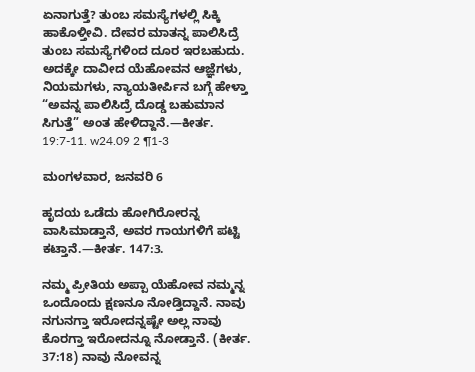ಏನಾಗುತ್ತೆ? ತುಂಬ ಸಮಸ್ಯೆಗಳಲ್ಲಿ ಸಿಕ್ಕಿ ಹಾಕೊಳ್ತೀವಿ. ದೇವರ ಮಾತನ್ನ ಪಾಲಿಸಿದ್ರೆ ತುಂಬ ಸಮಸ್ಯೆಗಳಿಂದ ದೂರ ಇರಬಹುದು. ಅದಕ್ಕೇ ದಾವೀದ ಯೆಹೋವನ ಆಜ್ಞೆಗಳು, ನಿಯಮಗಳು, ನ್ಯಾಯತೀರ್ಪಿನ ಬಗ್ಗೆ ಹೇಳ್ತಾ “ಅವನ್ನ ಪಾಲಿಸಿದ್ರೆ ದೊಡ್ಡ ಬಹುಮಾನ ಸಿಗುತ್ತೆ” ಅಂತ ಹೇಳಿದ್ದಾನೆ.—ಕೀರ್ತ. 19:7-11. w24.09 2 ¶1-3

ಮಂಗಳವಾರ, ಜನವರಿ 6

ಹೃದಯ ಒಡೆದು ಹೋಗಿರೋರನ್ನ ವಾಸಿಮಾಡ್ತಾನೆ, ಅವರ ಗಾಯಗಳಿಗೆ ಪಟ್ಟಿ ಕಟ್ತಾನೆ.—ಕೀರ್ತ. 147:3.

ನಮ್ಮ ಪ್ರೀತಿಯ ಅಪ್ಪಾ ಯೆಹೋವ ನಮ್ಮನ್ನ ಒಂದೊಂದು ಕ್ಷಣನೂ ನೋಡ್ತಿದ್ದಾನೆ. ನಾವು ನಗುನಗ್ತಾ ಇರೋದನ್ನಷ್ಟೇ ಅಲ್ಲ ನಾವು ಕೊರಗ್ತಾ ಇರೋದನ್ನೂ ನೋಡ್ತಾನೆ. (ಕೀರ್ತ. 37:18) ನಾವು ನೋವನ್ನ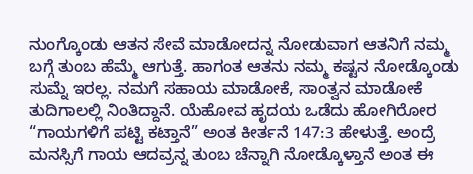ನುಂಗ್ಕೊಂಡು ಆತನ ಸೇವೆ ಮಾಡೋದನ್ನ ನೋಡುವಾಗ ಆತನಿಗೆ ನಮ್ಮ ಬಗ್ಗೆ ತುಂಬ ಹೆಮ್ಮೆ ಆಗುತ್ತೆ. ಹಾಗಂತ ಆತನು ನಮ್ಮ ಕಷ್ಟನ ನೋಡ್ಕೊಂಡು ಸುಮ್ನೆ ಇರಲ್ಲ. ನಮಗೆ ಸಹಾಯ ಮಾಡೋಕೆ, ಸಾಂತ್ವನ ಮಾಡೋಕೆ ತುದಿಗಾಲಲ್ಲಿ ನಿಂತಿದ್ದಾನೆ. ಯೆಹೋವ ಹೃದಯ ಒಡೆದು ಹೋಗಿರೋರ “ಗಾಯಗಳಿಗೆ ಪಟ್ಟಿ ಕಟ್ತಾನೆ” ಅಂತ ಕೀರ್ತನೆ 147:3 ಹೇಳುತ್ತೆ. ಅಂದ್ರೆ ಮನಸ್ಸಿಗೆ ಗಾಯ ಆದವ್ರನ್ನ ತುಂಬ ಚೆನ್ನಾಗಿ ನೋಡ್ಕೊಳ್ತಾನೆ ಅಂತ ಈ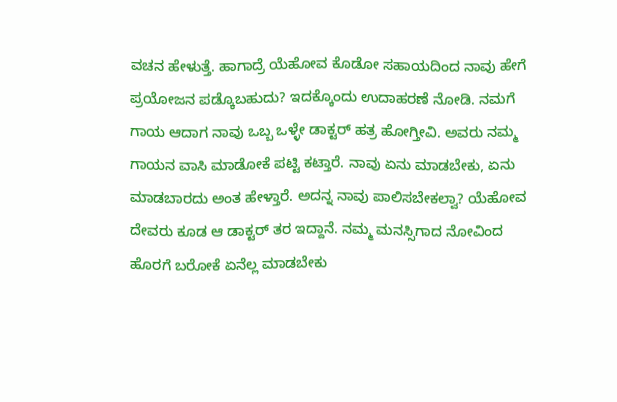ವಚನ ಹೇಳುತ್ತೆ. ಹಾಗಾದ್ರೆ ಯೆಹೋವ ಕೊಡೋ ಸಹಾಯದಿಂದ ನಾವು ಹೇಗೆ ಪ್ರಯೋಜನ ಪಡ್ಕೊಬಹುದು? ಇದಕ್ಕೊಂದು ಉದಾಹರಣೆ ನೋಡಿ. ನಮಗೆ ಗಾಯ ಆದಾಗ ನಾವು ಒಬ್ಬ ಒಳ್ಳೇ ಡಾಕ್ಟರ್‌ ಹತ್ರ ಹೋಗ್ತೀವಿ. ಅವರು ನಮ್ಮ ಗಾಯನ ವಾಸಿ ಮಾಡೋಕೆ ಪಟ್ಟಿ ಕಟ್ತಾರೆ. ನಾವು ಏನು ಮಾಡಬೇಕು, ಏನು ಮಾಡಬಾರದು ಅಂತ ಹೇಳ್ತಾರೆ. ಅದನ್ನ ನಾವು ಪಾಲಿಸಬೇಕಲ್ವಾ? ಯೆಹೋವ ದೇವರು ಕೂಡ ಆ ಡಾಕ್ಟರ್‌ ತರ ಇದ್ದಾನೆ. ನಮ್ಮ ಮನಸ್ಸಿಗಾದ ನೋವಿಂದ ಹೊರಗೆ ಬರೋಕೆ ಏನೆಲ್ಲ ಮಾಡಬೇಕು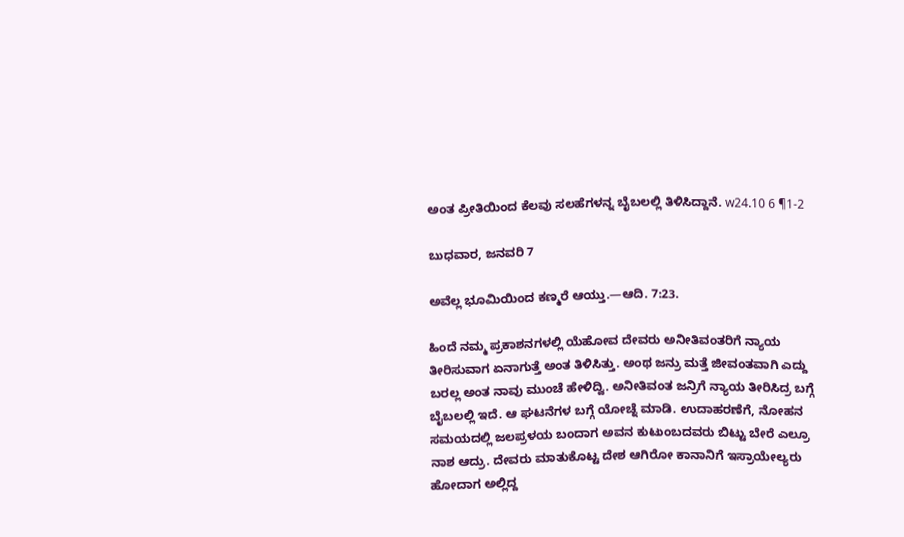ಅಂತ ಪ್ರೀತಿಯಿಂದ ಕೆಲವು ಸಲಹೆಗಳನ್ನ ಬೈಬಲಲ್ಲಿ ತಿಳಿಸಿದ್ದಾನೆ. w24.10 6 ¶1-2

ಬುಧವಾರ, ಜನವರಿ 7

ಅವೆಲ್ಲ ಭೂಮಿಯಿಂದ ಕಣ್ಮರೆ ಆಯ್ತು.—ಆದಿ. 7:23.

ಹಿಂದೆ ನಮ್ಮ ಪ್ರಕಾಶನಗಳಲ್ಲಿ ಯೆಹೋವ ದೇವರು ಅನೀತಿವಂತರಿಗೆ ನ್ಯಾಯ ತೀರಿಸುವಾಗ ಏನಾಗುತ್ತೆ ಅಂತ ತಿಳಿಸಿತ್ತು. ಅಂಥ ಜನ್ರು ಮತ್ತೆ ಜೀವಂತವಾಗಿ ಎದ್ದು ಬರಲ್ಲ ಅಂತ ನಾವು ಮುಂಚೆ ಹೇಳಿದ್ವಿ. ಅನೀತಿವಂತ ಜನ್ರಿಗೆ ನ್ಯಾಯ ತೀರಿಸಿದ್ರ ಬಗ್ಗೆ ಬೈಬಲಲ್ಲಿ ಇದೆ. ಆ ಘಟನೆಗಳ ಬಗ್ಗೆ ಯೋಚ್ನೆ ಮಾಡಿ. ಉದಾಹರಣೆಗೆ, ನೋಹನ ಸಮಯದಲ್ಲಿ ಜಲಪ್ರಳಯ ಬಂದಾಗ ಅವನ ಕುಟುಂಬದವರು ಬಿಟ್ಟು ಬೇರೆ ಎಲ್ರೂ ನಾಶ ಆದ್ರು. ದೇವರು ಮಾತುಕೊಟ್ಟ ದೇಶ ಆಗಿರೋ ಕಾನಾನಿಗೆ ಇಸ್ರಾಯೇಲ್ಯರು ಹೋದಾಗ ಅಲ್ಲಿದ್ದ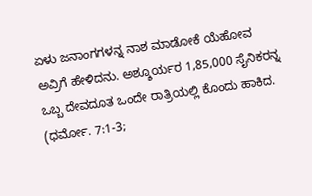ಏಳು ಜನಾಂಗಗಳನ್ನ ನಾಶ ಮಾಡೋಕೆ ಯೆಹೋವ ಅವ್ರಿಗೆ ಹೇಳಿದನು. ಅಶ್ಶೂರ್ಯರ 1,85,000 ಸೈನಿಕರನ್ನ ಒಬ್ಬ ದೇವದೂತ ಒಂದೇ ರಾತ್ರಿಯಲ್ಲಿ ಕೊಂದು ಹಾಕಿದ. (ಧರ್ಮೋ. 7:1-3;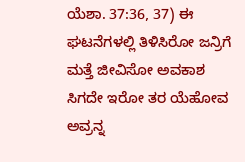ಯೆಶಾ. 37:36, 37) ಈ ಘಟನೆಗಳಲ್ಲಿ ತಿಳಿಸಿರೋ ಜನ್ರಿಗೆ ಮತ್ತೆ ಜೀವಿಸೋ ಅವಕಾಶ ಸಿಗದೇ ಇರೋ ತರ ಯೆಹೋವ ಅವ್ರನ್ನ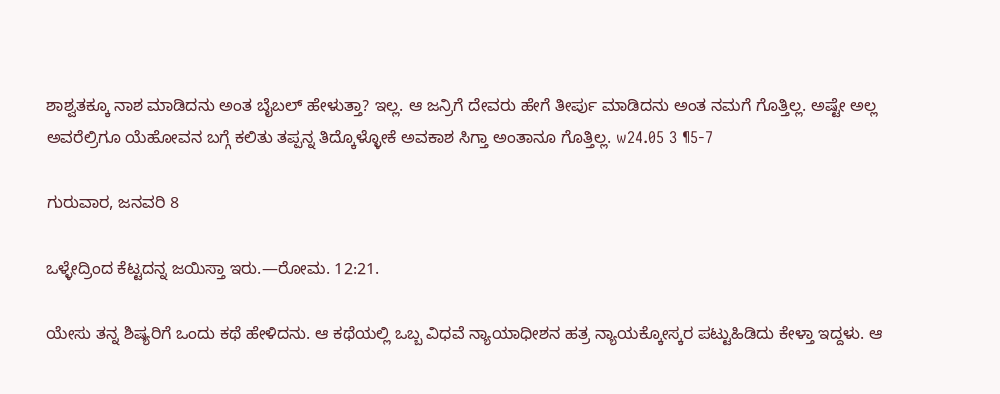ಶಾಶ್ವತಕ್ಕೂ ನಾಶ ಮಾಡಿದನು ಅಂತ ಬೈಬಲ್‌ ಹೇಳುತ್ತಾ? ಇಲ್ಲ. ಆ ಜನ್ರಿಗೆ ದೇವರು ಹೇಗೆ ತೀರ್ಪು ಮಾಡಿದನು ಅಂತ ನಮಗೆ ಗೊತ್ತಿಲ್ಲ. ಅಷ್ಟೇ ಅಲ್ಲ ಅವರೆಲ್ರಿಗೂ ಯೆಹೋವನ ಬಗ್ಗೆ ಕಲಿತು ತಪ್ಪನ್ನ ತಿದ್ಕೊಳ್ಳೋಕೆ ಅವಕಾಶ ಸಿಗ್ತಾ ಅಂತಾನೂ ಗೊತ್ತಿಲ್ಲ. w24.05 3 ¶5-7

ಗುರುವಾರ, ಜನವರಿ 8

ಒಳ್ಳೇದ್ರಿಂದ ಕೆಟ್ಟದನ್ನ ಜಯಿಸ್ತಾ ಇರು.—ರೋಮ. 12:21.

ಯೇಸು ತನ್ನ ಶಿಷ್ಯರಿಗೆ ಒಂದು ಕಥೆ ಹೇಳಿದನು. ಆ ಕಥೆಯಲ್ಲಿ ಒಬ್ಬ ವಿಧವೆ ನ್ಯಾಯಾಧೀಶನ ಹತ್ರ ನ್ಯಾಯಕ್ಕೋಸ್ಕರ ಪಟ್ಟುಹಿಡಿದು ಕೇಳ್ತಾ ಇದ್ದಳು. ಆ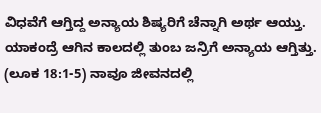ವಿಧವೆಗೆ ಆಗ್ತಿದ್ದ ಅನ್ಯಾಯ ಶಿಷ್ಯರಿಗೆ ಚೆನ್ನಾಗಿ ಅರ್ಥ ಆಯ್ತು. ಯಾಕಂದ್ರೆ ಆಗಿನ ಕಾಲದಲ್ಲಿ ತುಂಬ ಜನ್ರಿಗೆ ಅನ್ಯಾಯ ಆಗ್ತಿತ್ತು. (ಲೂಕ 18:1-5) ನಾವೂ ಜೀವನದಲ್ಲಿ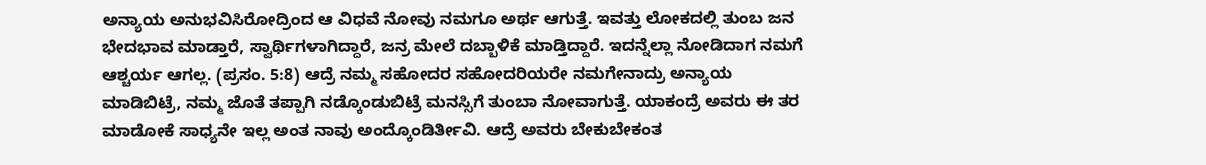ಅನ್ಯಾಯ ಅನುಭವಿಸಿರೋದ್ರಿಂದ ಆ ವಿಧವೆ ನೋವು ನಮಗೂ ಅರ್ಥ ಆಗುತ್ತೆ. ಇವತ್ತು ಲೋಕದಲ್ಲಿ ತುಂಬ ಜನ ಭೇದಭಾವ ಮಾಡ್ತಾರೆ, ಸ್ವಾರ್ಥಿಗಳಾಗಿದ್ದಾರೆ, ಜನ್ರ ಮೇಲೆ ದಬ್ಬಾಳಿಕೆ ಮಾಡ್ತಿದ್ದಾರೆ. ಇದನ್ನೆಲ್ಲಾ ನೋಡಿದಾಗ ನಮಗೆ ಆಶ್ಚರ್ಯ ಆಗಲ್ಲ. (ಪ್ರಸಂ. 5:8) ಆದ್ರೆ ನಮ್ಮ ಸಹೋದರ ಸಹೋದರಿಯರೇ ನಮಗೇನಾದ್ರು ಅನ್ಯಾಯ ಮಾಡಿಬಿಟ್ರೆ, ನಮ್ಮ ಜೊತೆ ತಪ್ಪಾಗಿ ನಡ್ಕೊಂಡುಬಿಟ್ರೆ ಮನಸ್ಸಿಗೆ ತುಂಬಾ ನೋವಾಗುತ್ತೆ. ಯಾಕಂದ್ರೆ ಅವರು ಈ ತರ ಮಾಡೋಕೆ ಸಾಧ್ಯನೇ ಇಲ್ಲ ಅಂತ ನಾವು ಅಂದ್ಕೊಂಡಿರ್ತೀವಿ. ಆದ್ರೆ ಅವರು ಬೇಕುಬೇಕಂತ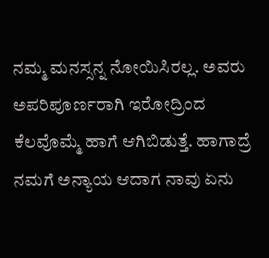ನಮ್ಮ ಮನಸ್ಸನ್ನ ನೋಯಿಸಿರಲ್ಲ. ಅವರು ಅಪರಿಪೂರ್ಣರಾಗಿ ಇರೋದ್ರಿಂದ ಕೆಲವೊಮ್ಮೆ ಹಾಗೆ ಆಗಿಬಿಡುತ್ತೆ. ಹಾಗಾದ್ರೆ ನಮಗೆ ಅನ್ಯಾಯ ಆದಾಗ ನಾವು ಏನು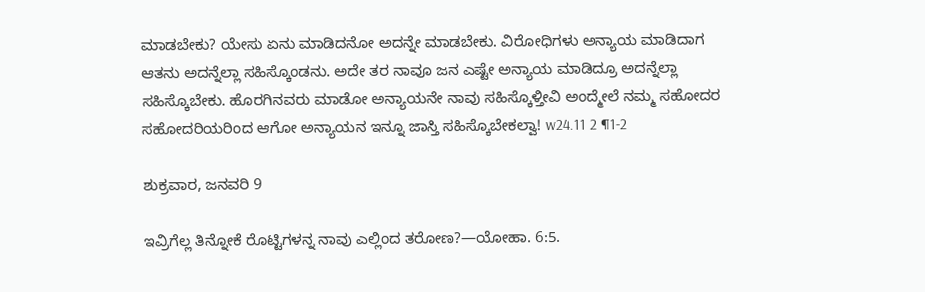ಮಾಡಬೇಕು? ಯೇಸು ಏನು ಮಾಡಿದನೋ ಅದನ್ನೇ ಮಾಡಬೇಕು. ವಿರೋಧಿಗಳು ಅನ್ಯಾಯ ಮಾಡಿದಾಗ ಆತನು ಅದನ್ನೆಲ್ಲಾ ಸಹಿಸ್ಕೊಂಡನು. ಅದೇ ತರ ನಾವೂ ಜನ ಎಷ್ಟೇ ಅನ್ಯಾಯ ಮಾಡಿದ್ರೂ ಅದನ್ನೆಲ್ಲಾ ಸಹಿಸ್ಕೊಬೇಕು. ಹೊರಗಿನವರು ಮಾಡೋ ಅನ್ಯಾಯನೇ ನಾವು ಸಹಿಸ್ಕೊಳ್ತೀವಿ ಅಂದ್ಮೇಲೆ ನಮ್ಮ ಸಹೋದರ ಸಹೋದರಿಯರಿಂದ ಆಗೋ ಅನ್ಯಾಯನ ಇನ್ನೂ ಜಾಸ್ತಿ ಸಹಿಸ್ಕೊಬೇಕಲ್ವಾ! w24.11 2 ¶1-2

ಶುಕ್ರವಾರ, ಜನವರಿ 9

ಇವ್ರಿಗೆಲ್ಲ ತಿನ್ನೋಕೆ ರೊಟ್ಟಿಗಳನ್ನ ನಾವು ಎಲ್ಲಿಂದ ತರೋಣ?—ಯೋಹಾ. 6:5.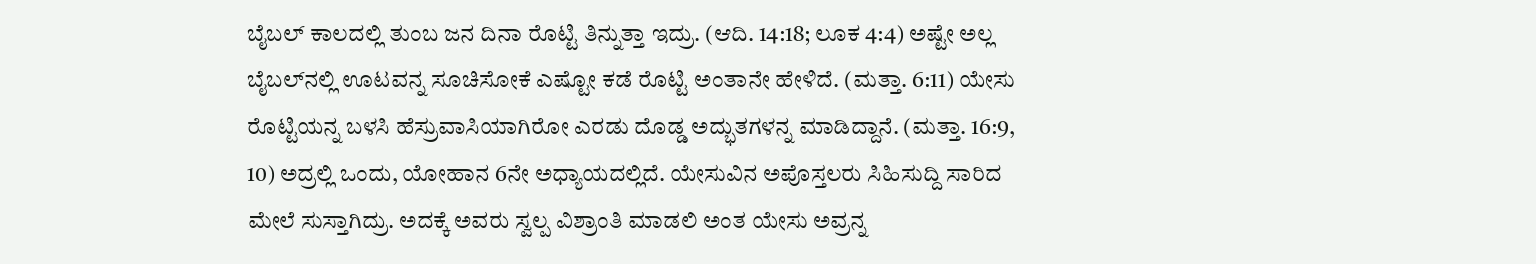ಬೈಬಲ್‌ ಕಾಲದಲ್ಲಿ ತುಂಬ ಜನ ದಿನಾ ರೊಟ್ಟಿ ತಿನ್ನುತ್ತಾ ಇದ್ರು. (ಆದಿ. 14:18; ಲೂಕ 4:4) ಅಷ್ಟೇ ಅಲ್ಲ ಬೈಬಲ್‌ನಲ್ಲಿ ಊಟವನ್ನ ಸೂಚಿಸೋಕೆ ಎಷ್ಟೋ ಕಡೆ ರೊಟ್ಟಿ ಅಂತಾನೇ ಹೇಳಿದೆ. (ಮತ್ತಾ. 6:11) ಯೇಸು ರೊಟ್ಟಿಯನ್ನ ಬಳಸಿ ಹೆಸ್ರುವಾಸಿಯಾಗಿರೋ ಎರಡು ದೊಡ್ಡ ಅದ್ಭುತಗಳನ್ನ ಮಾಡಿದ್ದಾನೆ. (ಮತ್ತಾ. 16:9, 10) ಅದ್ರಲ್ಲಿ ಒಂದು, ಯೋಹಾನ 6ನೇ ಅಧ್ಯಾಯದಲ್ಲಿದೆ. ಯೇಸುವಿನ ಅಪೊಸ್ತಲರು ಸಿಹಿಸುದ್ದಿ ಸಾರಿದ ಮೇಲೆ ಸುಸ್ತಾಗಿದ್ರು. ಅದಕ್ಕೆ ಅವರು ಸ್ವಲ್ಪ ವಿಶ್ರಾಂತಿ ಮಾಡಲಿ ಅಂತ ಯೇಸು ಅವ್ರನ್ನ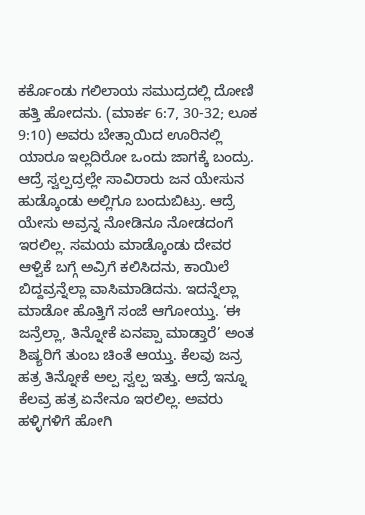ಕರ್ಕೊಂಡು ಗಲಿಲಾಯ ಸಮುದ್ರದಲ್ಲಿ ದೋಣಿ ಹತ್ತಿ ಹೋದನು. (ಮಾರ್ಕ 6:7, 30-32; ಲೂಕ 9:10) ಅವರು ಬೇತ್ಸಾಯಿದ ಊರಿನಲ್ಲಿ ಯಾರೂ ಇಲ್ಲದಿರೋ ಒಂದು ಜಾಗಕ್ಕೆ ಬಂದ್ರು. ಆದ್ರೆ ಸ್ವಲ್ಪದ್ರಲ್ಲೇ ಸಾವಿರಾರು ಜನ ಯೇಸುನ ಹುಡ್ಕೊಂಡು ಅಲ್ಲಿಗೂ ಬಂದುಬಿಟ್ರು. ಆದ್ರೆ ಯೇಸು ಅವ್ರನ್ನ ನೋಡಿನೂ ನೋಡದಂಗೆ ಇರಲಿಲ್ಲ. ಸಮಯ ಮಾಡ್ಕೊಂಡು ದೇವರ ಆಳ್ವಿಕೆ ಬಗ್ಗೆ ಅವ್ರಿಗೆ ಕಲಿಸಿದನು, ಕಾಯಿಲೆ ಬಿದ್ದವ್ರನ್ನೆಲ್ಲಾ ವಾಸಿಮಾಡಿದನು. ಇದನ್ನೆಲ್ಲಾ ಮಾಡೋ ಹೊತ್ತಿಗೆ ಸಂಜೆ ಆಗೋಯ್ತು. ‘ಈ ಜನ್ರೆಲ್ಲಾ, ತಿನ್ನೋಕೆ ಏನಪ್ಪಾ ಮಾಡ್ತಾರೆ’ ಅಂತ ಶಿಷ್ಯರಿಗೆ ತುಂಬ ಚಿಂತೆ ಆಯ್ತು. ಕೆಲವು ಜನ್ರ ಹತ್ರ ತಿನ್ನೋಕೆ ಅಲ್ಪ ಸ್ವಲ್ಪ ಇತ್ತು. ಆದ್ರೆ ಇನ್ನೂ ಕೆಲವ್ರ ಹತ್ರ ಏನೇನೂ ಇರಲಿಲ್ಲ. ಅವರು ಹಳ್ಳಿಗಳಿಗೆ ಹೋಗಿ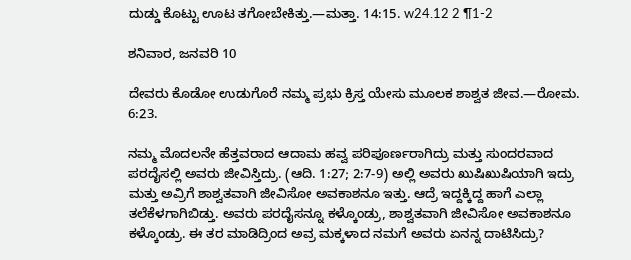ದುಡ್ಡು ಕೊಟ್ಟು ಊಟ ತಗೋಬೇಕಿತ್ತು.—ಮತ್ತಾ. 14:15. w24.12 2 ¶1-2

ಶನಿವಾರ, ಜನವರಿ 10

ದೇವರು ಕೊಡೋ ಉಡುಗೊರೆ ನಮ್ಮ ಪ್ರಭು ಕ್ರಿಸ್ತ ಯೇಸು ಮೂಲಕ ಶಾಶ್ವತ ಜೀವ.—ರೋಮ. 6:23.

ನಮ್ಮ ಮೊದಲನೇ ಹೆತ್ತವರಾದ ಆದಾಮ ಹವ್ವ ಪರಿಪೂರ್ಣರಾಗಿದ್ರು ಮತ್ತು ಸುಂದರವಾದ ಪರದೈಸಲ್ಲಿ ಅವರು ಜೀವಿಸ್ತಿದ್ರು. (ಆದಿ. 1:27; 2:7-9) ಅಲ್ಲಿ ಅವರು ಖುಷಿಖುಷಿಯಾಗಿ ಇದ್ರು ಮತ್ತು ಅವ್ರಿಗೆ ಶಾಶ್ವತವಾಗಿ ಜೀವಿಸೋ ಅವಕಾಶನೂ ಇತ್ತು. ಆದ್ರೆ ಇದ್ದಕ್ಕಿದ್ದ ಹಾಗೆ ಎಲ್ಲಾ ತಲೆಕೆಳಗಾಗಿಬಿಡ್ತು. ಅವರು ಪರದೈಸನ್ನೂ ಕಳ್ಕೊಂಡ್ರು, ಶಾಶ್ವತವಾಗಿ ಜೀವಿಸೋ ಅವಕಾಶನೂ ಕಳ್ಕೊಂಡ್ರು. ಈ ತರ ಮಾಡಿದ್ರಿಂದ ಅವ್ರ ಮಕ್ಕಳಾದ ನಮಗೆ ಅವರು ಏನನ್ನ ದಾಟಿಸಿದ್ರು?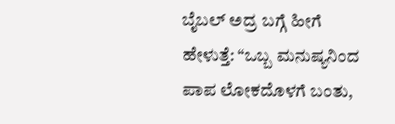ಬೈಬಲ್‌ ಅದ್ರ ಬಗ್ಗೆ ಹೀಗೆ ಹೇಳುತ್ತೆ: “ಒಬ್ಬ ಮನುಷ್ಯನಿಂದ ಪಾಪ ಲೋಕದೊಳಗೆ ಬಂತು,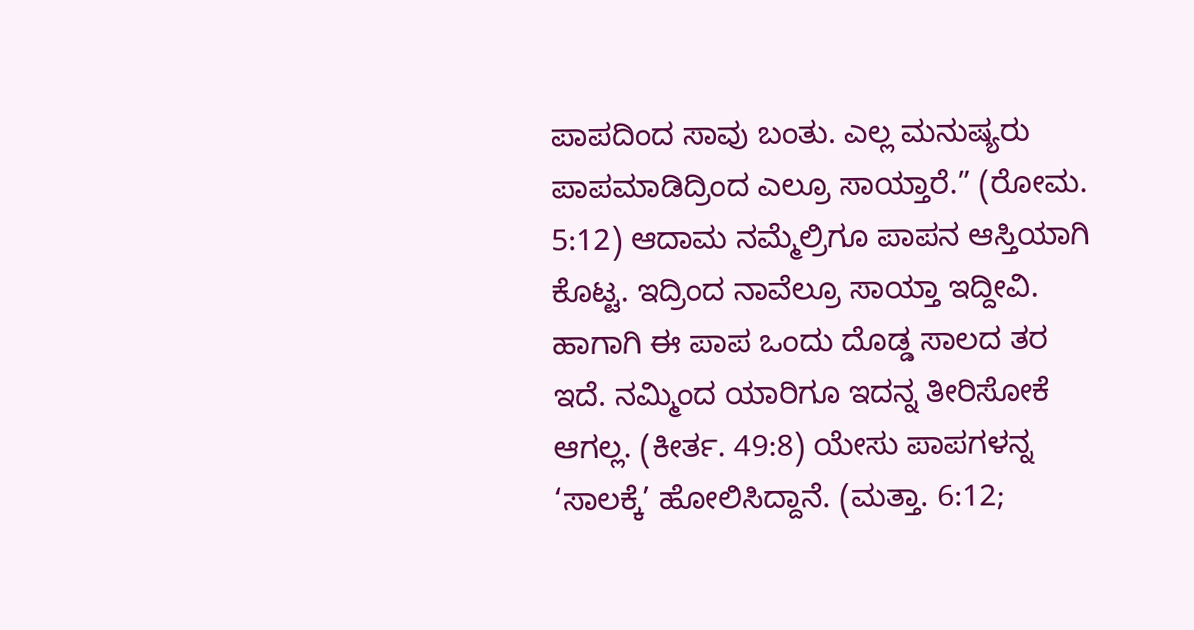ಪಾಪದಿಂದ ಸಾವು ಬಂತು. ಎಲ್ಲ ಮನುಷ್ಯರು ಪಾಪಮಾಡಿದ್ರಿಂದ ಎಲ್ರೂ ಸಾಯ್ತಾರೆ.” (ರೋಮ. 5:12) ಆದಾಮ ನಮ್ಮೆಲ್ರಿಗೂ ಪಾಪನ ಆಸ್ತಿಯಾಗಿ ಕೊಟ್ಟ. ಇದ್ರಿಂದ ನಾವೆಲ್ರೂ ಸಾಯ್ತಾ ಇದ್ದೀವಿ. ಹಾಗಾಗಿ ಈ ಪಾಪ ಒಂದು ದೊಡ್ಡ ಸಾಲದ ತರ ಇದೆ. ನಮ್ಮಿಂದ ಯಾರಿಗೂ ಇದನ್ನ ತೀರಿಸೋಕೆ ಆಗಲ್ಲ. (ಕೀರ್ತ. 49:8) ಯೇಸು ಪಾಪಗಳನ್ನ ‘ಸಾಲಕ್ಕೆ’ ಹೋಲಿಸಿದ್ದಾನೆ. (ಮತ್ತಾ. 6:12;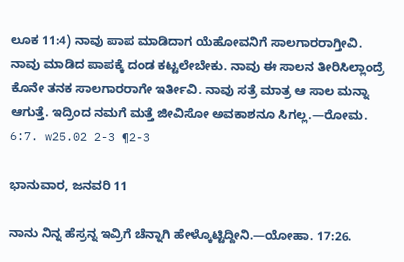ಲೂಕ 11:4) ನಾವು ಪಾಪ ಮಾಡಿದಾಗ ಯೆಹೋವನಿಗೆ ಸಾಲಗಾರರಾಗ್ತೀವಿ. ನಾವು ಮಾಡಿದ ಪಾಪಕ್ಕೆ ದಂಡ ಕಟ್ಟಲೇಬೇಕು. ನಾವು ಈ ಸಾಲನ ತೀರಿಸಿಲ್ಲಾಂದ್ರೆ ಕೊನೇ ತನಕ ಸಾಲಗಾರರಾಗೇ ಇರ್ತೀವಿ. ನಾವು ಸತ್ರೆ ಮಾತ್ರ ಆ ಸಾಲ ಮನ್ನಾ ಆಗುತ್ತೆ. ಇದ್ರಿಂದ ನಮಗೆ ಮತ್ತೆ ಜೀವಿಸೋ ಅವಕಾಶನೂ ಸಿಗಲ್ಲ.—ರೋಮ. 6:7. w25.02 2-3 ¶2-3

ಭಾನುವಾರ, ಜನವರಿ 11

ನಾನು ನಿನ್ನ ಹೆಸ್ರನ್ನ ಇವ್ರಿಗೆ ಚೆನ್ನಾಗಿ ಹೇಳ್ಕೊಟ್ಟಿದ್ದೀನಿ.—ಯೋಹಾ. 17:26.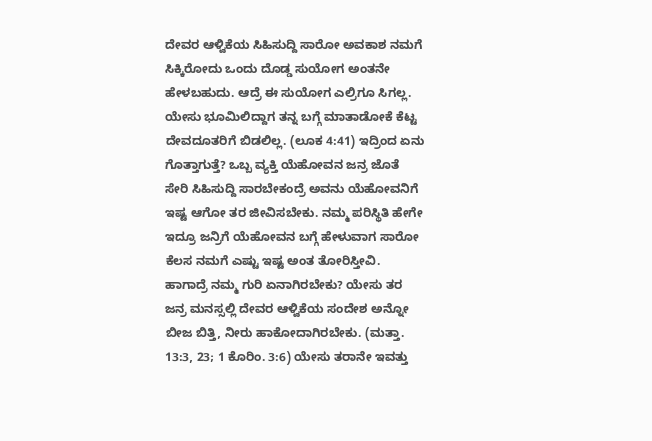ದೇವರ ಆಳ್ವಿಕೆಯ ಸಿಹಿಸುದ್ದಿ ಸಾರೋ ಅವಕಾಶ ನಮಗೆ ಸಿಕ್ಕಿರೋದು ಒಂದು ದೊಡ್ಡ ಸುಯೋಗ ಅಂತನೇ ಹೇಳಬಹುದು. ಆದ್ರೆ ಈ ಸುಯೋಗ ಎಲ್ರಿಗೂ ಸಿಗಲ್ಲ. ಯೇಸು ಭೂಮಿಲಿದ್ದಾಗ ತನ್ನ ಬಗ್ಗೆ ಮಾತಾಡೋಕೆ ಕೆಟ್ಟ ದೇವದೂತರಿಗೆ ಬಿಡಲಿಲ್ಲ. (ಲೂಕ 4:41) ಇದ್ರಿಂದ ಏನು ಗೊತ್ತಾಗುತ್ತೆ? ಒಬ್ಬ ವ್ಯಕ್ತಿ ಯೆಹೋವನ ಜನ್ರ ಜೊತೆ ಸೇರಿ ಸಿಹಿಸುದ್ದಿ ಸಾರಬೇಕಂದ್ರೆ ಅವನು ಯೆಹೋವನಿಗೆ ಇಷ್ಟ ಆಗೋ ತರ ಜೀವಿಸಬೇಕು. ನಮ್ಮ ಪರಿಸ್ಥಿತಿ ಹೇಗೇ ಇದ್ರೂ ಜನ್ರಿಗೆ ಯೆಹೋವನ ಬಗ್ಗೆ ಹೇಳುವಾಗ ಸಾರೋ ಕೆಲಸ ನಮಗೆ ಎಷ್ಟು ಇಷ್ಟ ಅಂತ ತೋರಿಸ್ತೀವಿ. ಹಾಗಾದ್ರೆ ನಮ್ಮ ಗುರಿ ಏನಾಗಿರಬೇಕು? ಯೇಸು ತರ ಜನ್ರ ಮನಸ್ಸಲ್ಲಿ ದೇವರ ಆಳ್ವಿಕೆಯ ಸಂದೇಶ ಅನ್ನೋ ಬೀಜ ಬಿತ್ತಿ, ನೀರು ಹಾಕೋದಾಗಿರಬೇಕು. (ಮತ್ತಾ. 13:3, 23; 1 ಕೊರಿಂ. 3:6) ಯೇಸು ತರಾನೇ ಇವತ್ತು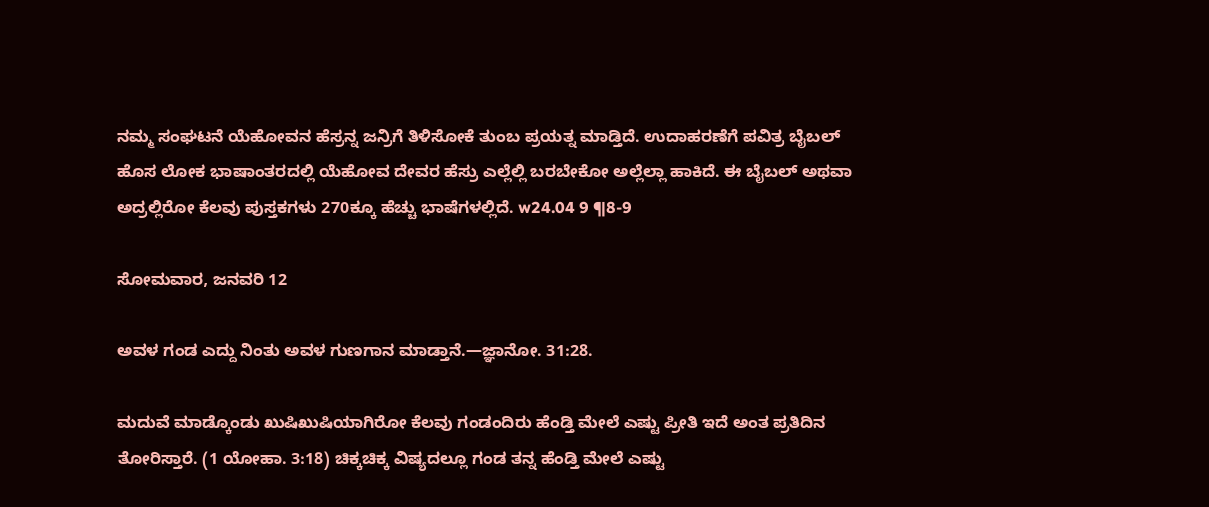ನಮ್ಮ ಸಂಘಟನೆ ಯೆಹೋವನ ಹೆಸ್ರನ್ನ ಜನ್ರಿಗೆ ತಿಳಿಸೋಕೆ ತುಂಬ ಪ್ರಯತ್ನ ಮಾಡ್ತಿದೆ. ಉದಾಹರಣೆಗೆ ಪವಿತ್ರ ಬೈಬಲ್‌ ಹೊಸ ಲೋಕ ಭಾಷಾಂತರದಲ್ಲಿ ಯೆಹೋವ ದೇವರ ಹೆಸ್ರು ಎಲ್ಲೆಲ್ಲಿ ಬರಬೇಕೋ ಅಲ್ಲೆಲ್ಲಾ ಹಾಕಿದೆ. ಈ ಬೈಬಲ್‌ ಅಥವಾ ಅದ್ರಲ್ಲಿರೋ ಕೆಲವು ಪುಸ್ತಕಗಳು 270ಕ್ಕೂ ಹೆಚ್ಚು ಭಾಷೆಗಳಲ್ಲಿದೆ. w24.04 9 ¶8-9

ಸೋಮವಾರ, ಜನವರಿ 12

ಅವಳ ಗಂಡ ಎದ್ದು ನಿಂತು ಅವಳ ಗುಣಗಾನ ಮಾಡ್ತಾನೆ.—ಜ್ಞಾನೋ. 31:28.

ಮದುವೆ ಮಾಡ್ಕೊಂಡು ಖುಷಿಖುಷಿಯಾಗಿರೋ ಕೆಲವು ಗಂಡಂದಿರು ಹೆಂಡ್ತಿ ಮೇಲೆ ಎಷ್ಟು ಪ್ರೀತಿ ಇದೆ ಅಂತ ಪ್ರತಿದಿನ ತೋರಿಸ್ತಾರೆ. (1 ಯೋಹಾ. 3:18) ಚಿಕ್ಕಚಿಕ್ಕ ವಿಷ್ಯದಲ್ಲೂ ಗಂಡ ತನ್ನ ಹೆಂಡ್ತಿ ಮೇಲೆ ಎಷ್ಟು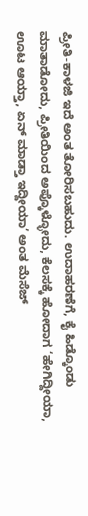ಪ್ರೀತಿ-ಕಾಳಜಿ ಇದೆ ಅಂತ ತೋರಿಸಬಹುದು. ಉದಾಹರಣೆಗೆ, ಕೈ ಹಿಡ್ಕೊಂಡು ಮಾತಾಡೋದು, ಪ್ರೀತಿಯಿಂದ ಅಪ್ಕೊಳ್ಳೋದು, ಕೆಲಸಕ್ಕೆ ಹೋದಾಗ ‘ಹೇಗಿದ್ದೀಯಾ, ಊಟ ಆಯ್ತಾ, ಏನ್‌ ಮಾಡ್ತಾ ಇದ್ದೀಯಾ’ ಅಂತ ಮೆಸೆಜ್‌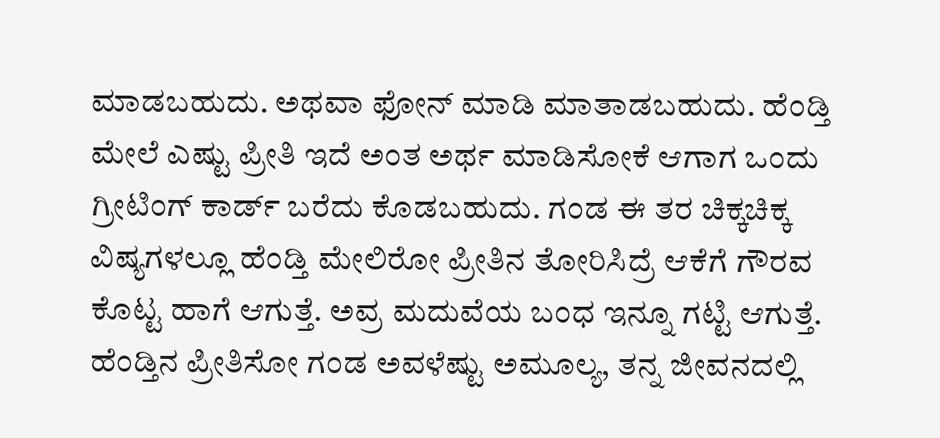ಮಾಡಬಹುದು. ಅಥವಾ ಫೋನ್‌ ಮಾಡಿ ಮಾತಾಡಬಹುದು. ಹೆಂಡ್ತಿ ಮೇಲೆ ಎಷ್ಟು ಪ್ರೀತಿ ಇದೆ ಅಂತ ಅರ್ಥ ಮಾಡಿಸೋಕೆ ಆಗಾಗ ಒಂದು ಗ್ರೀಟಿಂಗ್‌ ಕಾರ್ಡ್‌ ಬರೆದು ಕೊಡಬಹುದು. ಗಂಡ ಈ ತರ ಚಿಕ್ಕಚಿಕ್ಕ ವಿಷ್ಯಗಳಲ್ಲೂ ಹೆಂಡ್ತಿ ಮೇಲಿರೋ ಪ್ರೀತಿನ ತೋರಿಸಿದ್ರೆ ಆಕೆಗೆ ಗೌರವ ಕೊಟ್ಟ ಹಾಗೆ ಆಗುತ್ತೆ. ಅವ್ರ ಮದುವೆಯ ಬಂಧ ಇನ್ನೂ ಗಟ್ಟಿ ಆಗುತ್ತೆ. ಹೆಂಡ್ತಿನ ಪ್ರೀತಿಸೋ ಗಂಡ ಅವಳೆಷ್ಟು ಅಮೂಲ್ಯ, ತನ್ನ ಜೀವನದಲ್ಲಿ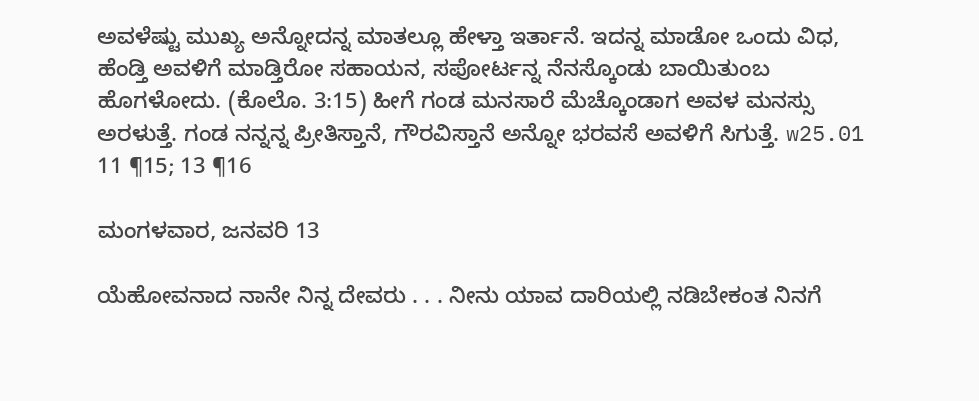ಅವಳೆಷ್ಟು ಮುಖ್ಯ ಅನ್ನೋದನ್ನ ಮಾತಲ್ಲೂ ಹೇಳ್ತಾ ಇರ್ತಾನೆ. ಇದನ್ನ ಮಾಡೋ ಒಂದು ವಿಧ, ಹೆಂಡ್ತಿ ಅವಳಿಗೆ ಮಾಡ್ತಿರೋ ಸಹಾಯನ, ಸಪೋರ್ಟನ್ನ ನೆನಸ್ಕೊಂಡು ಬಾಯಿತುಂಬ ಹೊಗಳೋದು. (ಕೊಲೊ. 3:15) ಹೀಗೆ ಗಂಡ ಮನಸಾರೆ ಮೆಚ್ಕೊಂಡಾಗ ಅವಳ ಮನಸ್ಸು ಅರಳುತ್ತೆ. ಗಂಡ ನನ್ನನ್ನ ಪ್ರೀತಿಸ್ತಾನೆ, ಗೌರವಿಸ್ತಾನೆ ಅನ್ನೋ ಭರವಸೆ ಅವಳಿಗೆ ಸಿಗುತ್ತೆ. w25.01 11 ¶15; 13 ¶16

ಮಂಗಳವಾರ, ಜನವರಿ 13

ಯೆಹೋವನಾದ ನಾನೇ ನಿನ್ನ ದೇವರು . . . ನೀನು ಯಾವ ದಾರಿಯಲ್ಲಿ ನಡಿಬೇಕಂತ ನಿನಗೆ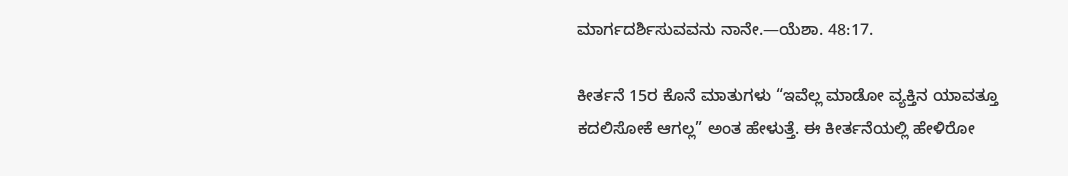ಮಾರ್ಗದರ್ಶಿಸುವವನು ನಾನೇ.—ಯೆಶಾ. 48:17.

ಕೀರ್ತನೆ 15ರ ಕೊನೆ ಮಾತುಗಳು “ಇವೆಲ್ಲ ಮಾಡೋ ವ್ಯಕ್ತಿನ ಯಾವತ್ತೂ ಕದಲಿಸೋಕೆ ಆಗಲ್ಲ” ಅಂತ ಹೇಳುತ್ತೆ. ಈ ಕೀರ್ತನೆಯಲ್ಲಿ ಹೇಳಿರೋ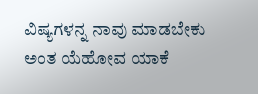ವಿಷ್ಯಗಳನ್ನ ನಾವು ಮಾಡಬೇಕು ಅಂತ ಯೆಹೋವ ಯಾಕೆ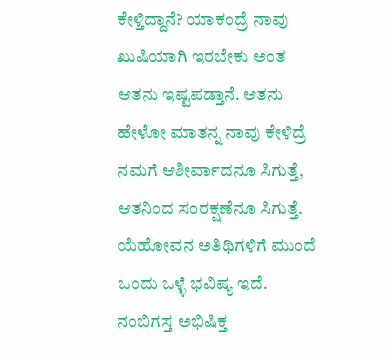ಕೇಳ್ತಿದ್ದಾನೆ? ಯಾಕಂದ್ರೆ ನಾವು ಖುಷಿಯಾಗಿ ಇರಬೇಕು ಅಂತ ಆತನು ಇಷ್ಟಪಡ್ತಾನೆ. ಆತನು ಹೇಳೋ ಮಾತನ್ನ ನಾವು ಕೇಳಿದ್ರೆ ನಮಗೆ ಆಶೀರ್ವಾದನೂ ಸಿಗುತ್ತೆ, ಆತನಿಂದ ಸಂರಕ್ಷಣೆನೂ ಸಿಗುತ್ತೆ. ಯೆಹೋವನ ಅತಿಥಿಗಳಿಗೆ ಮುಂದೆ ಒಂದು ಒಳ್ಳೆ ಭವಿಷ್ಯ ಇದೆ. ನಂಬಿಗಸ್ತ ಅಭಿಷಿಕ್ತ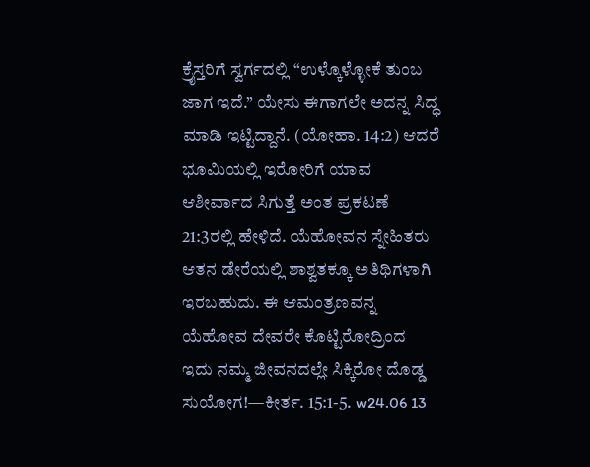ಕ್ರೈಸ್ತರಿಗೆ ಸ್ವರ್ಗದಲ್ಲಿ “ಉಳ್ಕೊಳ್ಳೋಕೆ ತುಂಬ ಜಾಗ ಇದೆ.” ಯೇಸು ಈಗಾಗಲೇ ಅದನ್ನ ಸಿದ್ಧ ಮಾಡಿ ಇಟ್ಟಿದ್ದಾನೆ. (ಯೋಹಾ. 14:2) ಆದರೆ ಭೂಮಿಯಲ್ಲಿ ಇರೋರಿಗೆ ಯಾವ ಆಶೀರ್ವಾದ ಸಿಗುತ್ತೆ ಅಂತ ಪ್ರಕಟಣೆ 21:3ರಲ್ಲಿ ಹೇಳಿದೆ. ಯೆಹೋವನ ಸ್ನೇಹಿತರು ಆತನ ಡೇರೆಯಲ್ಲಿ ಶಾಶ್ವತಕ್ಕೂ ಅತಿಥಿಗಳಾಗಿ ಇರಬಹುದು. ಈ ಆಮಂತ್ರಣವನ್ನ ಯೆಹೋವ ದೇವರೇ ಕೊಟ್ಟಿರೋದ್ರಿಂದ ಇದು ನಮ್ಮ ಜೀವನದಲ್ಲೇ ಸಿಕ್ಕಿರೋ ದೊಡ್ಡ ಸುಯೋಗ!—ಕೀರ್ತ. 15:1-5. w24.06 13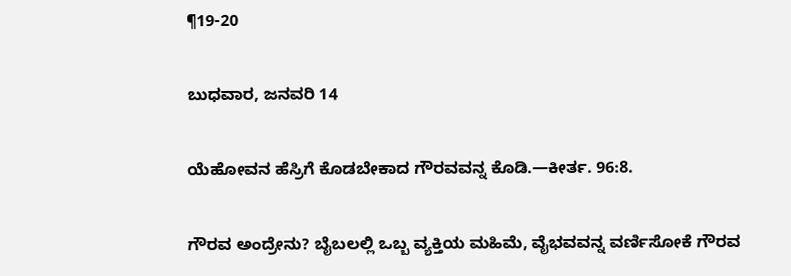¶19-20

ಬುಧವಾರ, ಜನವರಿ 14

ಯೆಹೋವನ ಹೆಸ್ರಿಗೆ ಕೊಡಬೇಕಾದ ಗೌರವವನ್ನ ಕೊಡಿ.—ಕೀರ್ತ. 96:8.

ಗೌರವ ಅಂದ್ರೇನು? ಬೈಬಲಲ್ಲಿ ಒಬ್ಬ ವ್ಯಕ್ತಿಯ ಮಹಿಮೆ, ವೈಭವವನ್ನ ವರ್ಣಿಸೋಕೆ ಗೌರವ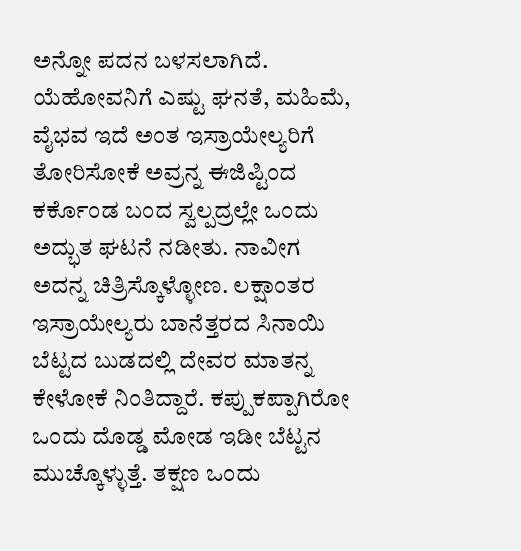ಅನ್ನೋ ಪದನ ಬಳಸಲಾಗಿದೆ. ಯೆಹೋವನಿಗೆ ಎಷ್ಟು ಘನತೆ, ಮಹಿಮೆ, ವೈಭವ ಇದೆ ಅಂತ ಇಸ್ರಾಯೇಲ್ಯರಿಗೆ ತೋರಿಸೋಕೆ ಅವ್ರನ್ನ ಈಜಿಪ್ಟಿಂದ ಕರ್ಕೊಂಡ ಬಂದ ಸ್ವಲ್ಪದ್ರಲ್ಲೇ ಒಂದು ಅದ್ಭುತ ಘಟನೆ ನಡೀತು. ನಾವೀಗ ಅದನ್ನ ಚಿತ್ರಿಸ್ಕೊಳ್ಳೋಣ. ಲಕ್ಷಾಂತರ ಇಸ್ರಾಯೇಲ್ಯರು ಬಾನೆತ್ತರದ ಸಿನಾಯಿ ಬೆಟ್ಟದ ಬುಡದಲ್ಲಿ ದೇವರ ಮಾತನ್ನ ಕೇಳೋಕೆ ನಿಂತಿದ್ದಾರೆ. ಕಪ್ಪುಕಪ್ಪಾಗಿರೋ ಒಂದು ದೊಡ್ಡ ಮೋಡ ಇಡೀ ಬೆಟ್ಟನ ಮುಚ್ಕೊಳ್ಳುತ್ತೆ. ತಕ್ಷಣ ಒಂದು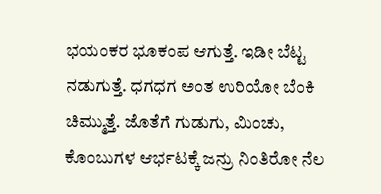ಭಯಂಕರ ಭೂಕಂಪ ಆಗುತ್ತೆ. ಇಡೀ ಬೆಟ್ಟ ನಡುಗುತ್ತೆ. ಧಗಧಗ ಅಂತ ಉರಿಯೋ ಬೆಂಕಿ ಚಿಮ್ಮುತ್ತೆ. ಜೊತೆಗೆ ಗುಡುಗು, ಮಿಂಚು, ಕೊಂಬುಗಳ ಆರ್ಭಟಕ್ಕೆ ಜನ್ರು ನಿಂತಿರೋ ನೆಲ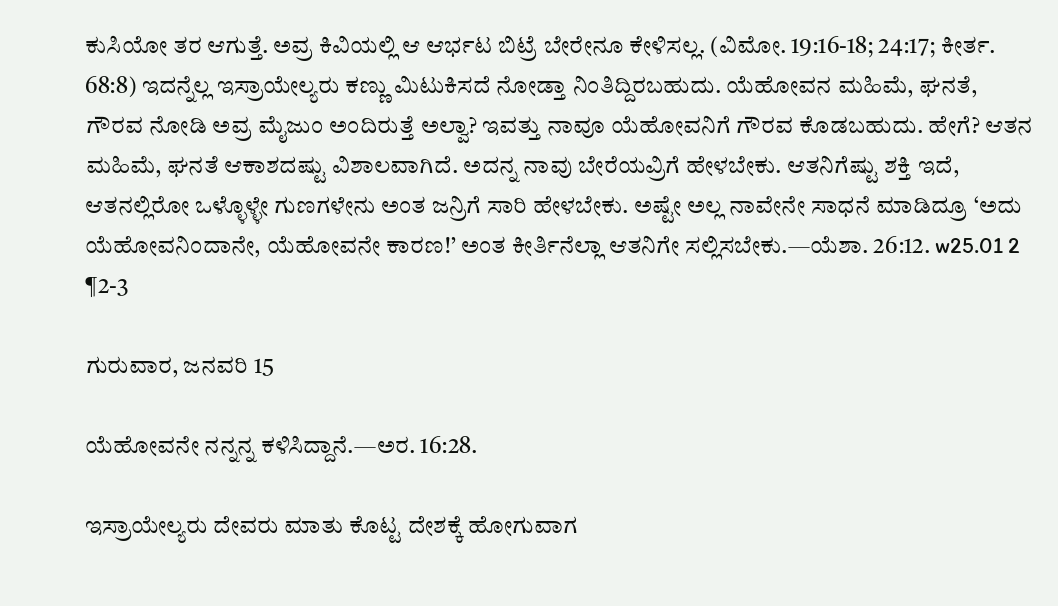ಕುಸಿಯೋ ತರ ಆಗುತ್ತೆ. ಅವ್ರ ಕಿವಿಯಲ್ಲಿ ಆ ಆರ್ಭಟ ಬಿಟ್ರೆ ಬೇರೇನೂ ಕೇಳಿಸಲ್ಲ. (ವಿಮೋ. 19:16-18; 24:17; ಕೀರ್ತ. 68:8) ಇದನ್ನೆಲ್ಲ ಇಸ್ರಾಯೇಲ್ಯರು ಕಣ್ಣು ಮಿಟುಕಿಸದೆ ನೋಡ್ತಾ ನಿಂತಿದ್ದಿರಬಹುದು. ಯೆಹೋವನ ಮಹಿಮೆ, ಘನತೆ, ಗೌರವ ನೋಡಿ ಅವ್ರ ಮೈಜುಂ ಅಂದಿರುತ್ತೆ ಅಲ್ವಾ? ಇವತ್ತು ನಾವೂ ಯೆಹೋವನಿಗೆ ಗೌರವ ಕೊಡಬಹುದು. ಹೇಗೆ? ಆತನ ಮಹಿಮೆ, ಘನತೆ ಆಕಾಶದಷ್ಟು ವಿಶಾಲವಾಗಿದೆ. ಅದನ್ನ ನಾವು ಬೇರೆಯವ್ರಿಗೆ ಹೇಳಬೇಕು. ಆತನಿಗೆಷ್ಟು ಶಕ್ತಿ ಇದೆ, ಆತನಲ್ಲಿರೋ ಒಳ್ಳೊಳ್ಳೇ ಗುಣಗಳೇನು ಅಂತ ಜನ್ರಿಗೆ ಸಾರಿ ಹೇಳಬೇಕು. ಅಷ್ಟೇ ಅಲ್ಲ ನಾವೇನೇ ಸಾಧನೆ ಮಾಡಿದ್ರೂ ‘ಅದು ಯೆಹೋವನಿಂದಾನೇ, ಯೆಹೋವನೇ ಕಾರಣ!’ ಅಂತ ಕೀರ್ತಿನೆಲ್ಲಾ ಆತನಿಗೇ ಸಲ್ಲಿಸಬೇಕು.—ಯೆಶಾ. 26:12. w25.01 2 ¶2-3

ಗುರುವಾರ, ಜನವರಿ 15

ಯೆಹೋವನೇ ನನ್ನನ್ನ ಕಳಿಸಿದ್ದಾನೆ.—ಅರ. 16:28.

ಇಸ್ರಾಯೇಲ್ಯರು ದೇವರು ಮಾತು ಕೊಟ್ಟ ದೇಶಕ್ಕೆ ಹೋಗುವಾಗ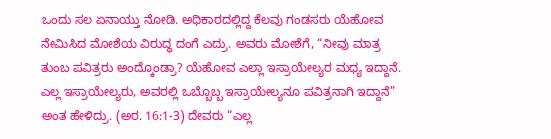ಒಂದು ಸಲ ಏನಾಯ್ತು ನೋಡಿ. ಅಧಿಕಾರದಲ್ಲಿದ್ದ ಕೆಲವು ಗಂಡಸರು ಯೆಹೋವ ನೇಮಿಸಿದ ಮೋಶೆಯ ವಿರುದ್ಧ ದಂಗೆ ಎದ್ರು. ಅವರು ಮೋಶೆಗೆ, “ನೀವು ಮಾತ್ರ ತುಂಬ ಪವಿತ್ರರು ಅಂದ್ಕೊಂಡ್ರಾ? ಯೆಹೋವ ಎಲ್ಲಾ ಇಸ್ರಾಯೇಲ್ಯರ ಮಧ್ಯ ಇದ್ದಾನೆ. ಎಲ್ಲ ಇಸ್ರಾಯೇಲ್ಯರು, ಅವರಲ್ಲಿ ಒಬ್ಬೊಬ್ಬ ಇಸ್ರಾಯೇಲ್ಯನೂ ಪವಿತ್ರನಾಗಿ ಇದ್ದಾನೆ” ಅಂತ ಹೇಳಿದ್ರು. (ಅರ. 16:1-3) ದೇವರು “ಎಲ್ಲ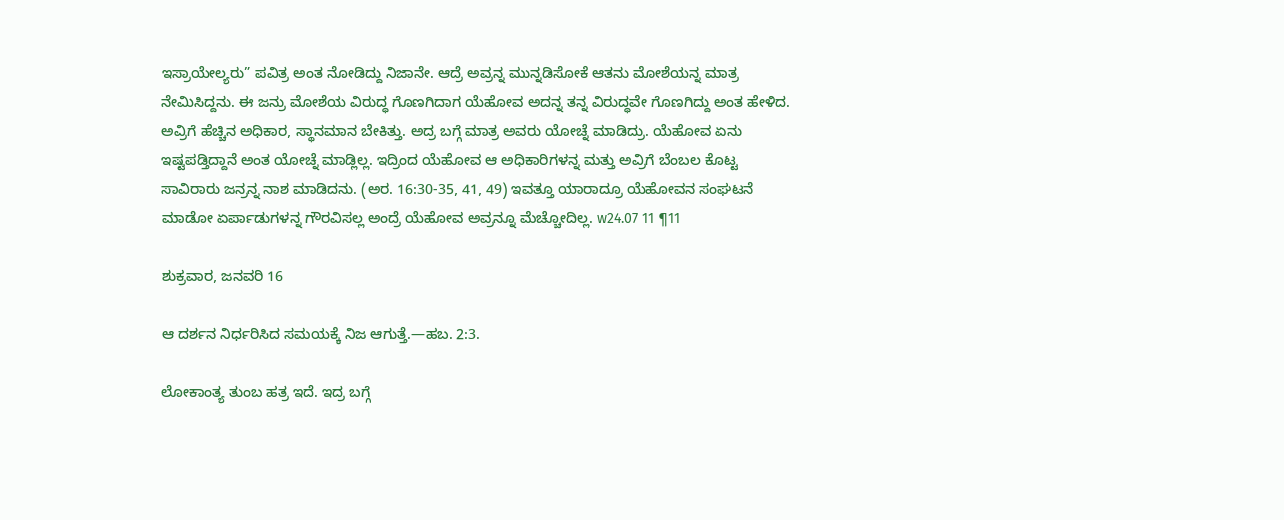ಇಸ್ರಾಯೇಲ್ಯರು” ಪವಿತ್ರ ಅಂತ ನೋಡಿದ್ದು ನಿಜಾನೇ. ಆದ್ರೆ ಅವ್ರನ್ನ ಮುನ್ನಡಿಸೋಕೆ ಆತನು ಮೋಶೆಯನ್ನ ಮಾತ್ರ ನೇಮಿಸಿದ್ದನು. ಈ ಜನ್ರು ಮೋಶೆಯ ವಿರುದ್ಧ ಗೊಣಗಿದಾಗ ಯೆಹೋವ ಅದನ್ನ ತನ್ನ ವಿರುದ್ಧವೇ ಗೊಣಗಿದ್ದು ಅಂತ ಹೇಳಿದ. ಅವ್ರಿಗೆ ಹೆಚ್ಚಿನ ಅಧಿಕಾರ, ಸ್ಥಾನಮಾನ ಬೇಕಿತ್ತು. ಅದ್ರ ಬಗ್ಗೆ ಮಾತ್ರ ಅವರು ಯೋಚ್ನೆ ಮಾಡಿದ್ರು. ಯೆಹೋವ ಏನು ಇಷ್ಟಪಡ್ತಿದ್ದಾನೆ ಅಂತ ಯೋಚ್ನೆ ಮಾಡ್ಲಿಲ್ಲ. ಇದ್ರಿಂದ ಯೆಹೋವ ಆ ಅಧಿಕಾರಿಗಳನ್ನ ಮತ್ತು ಅವ್ರಿಗೆ ಬೆಂಬಲ ಕೊಟ್ಟ ಸಾವಿರಾರು ಜನ್ರನ್ನ ನಾಶ ಮಾಡಿದನು. (ಅರ. 16:30-35, 41, 49) ಇವತ್ತೂ ಯಾರಾದ್ರೂ ಯೆಹೋವನ ಸಂಘಟನೆ ಮಾಡೋ ಏರ್ಪಾಡುಗಳನ್ನ ಗೌರವಿಸಲ್ಲ ಅಂದ್ರೆ ಯೆಹೋವ ಅವ್ರನ್ನೂ ಮೆಚ್ಚೋದಿಲ್ಲ. w24.07 11 ¶11

ಶುಕ್ರವಾರ, ಜನವರಿ 16

ಆ ದರ್ಶನ ನಿರ್ಧರಿಸಿದ ಸಮಯಕ್ಕೆ ನಿಜ ಆಗುತ್ತೆ.—ಹಬ. 2:3.

ಲೋಕಾಂತ್ಯ ತುಂಬ ಹತ್ರ ಇದೆ. ಇದ್ರ ಬಗ್ಗೆ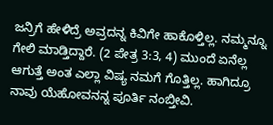ಜನ್ರಿಗೆ ಹೇಳಿದ್ರೆ ಅವ್ರದನ್ನ ಕಿವಿಗೇ ಹಾಕೊಳ್ತಿಲ್ಲ. ನಮ್ಮನ್ನೂ ಗೇಲಿ ಮಾಡ್ತಿದ್ದಾರೆ. (2 ಪೇತ್ರ 3:3, 4) ಮುಂದೆ ಏನೆಲ್ಲ ಆಗುತ್ತೆ ಅಂತ ಎಲ್ಲಾ ವಿಷ್ಯ ನಮಗೆ ಗೊತ್ತಿಲ್ಲ. ಹಾಗಿದ್ರೂ ನಾವು ಯೆಹೋವನನ್ನ ಪೂರ್ತಿ ನಂಬ್ತೀವಿ.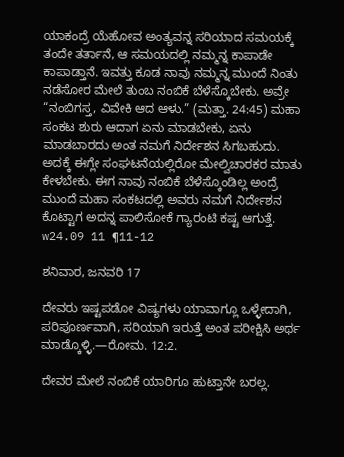ಯಾಕಂದ್ರೆ ಯೆಹೋವ ಅಂತ್ಯವನ್ನ ಸರಿಯಾದ ಸಮಯಕ್ಕೆ ತಂದೇ ತರ್ತಾನೆ, ಆ ಸಮಯದಲ್ಲಿ ನಮ್ಮನ್ನ ಕಾಪಾಡೇ ಕಾಪಾಡ್ತಾನೆ. ಇವತ್ತು ಕೂಡ ನಾವು ನಮ್ಮನ್ನ ಮುಂದೆ ನಿಂತು ನಡೆಸೋರ ಮೇಲೆ ತುಂಬ ನಂಬಿಕೆ ಬೆಳೆಸ್ಕೊಬೇಕು. ಅವ್ರೇ “ನಂಬಿಗಸ್ತ, ವಿವೇಕಿ ಆದ ಆಳು.” (ಮತ್ತಾ. 24:45) ಮಹಾ ಸಂಕಟ ಶುರು ಆದಾಗ ಏನು ಮಾಡಬೇಕು, ಏನು ಮಾಡಬಾರದು ಅಂತ ನಮಗೆ ನಿರ್ದೇಶನ ಸಿಗಬಹುದು. ಅದಕ್ಕೆ ಈಗ್ಲೇ ಸಂಘಟನೆಯಲ್ಲಿರೋ ಮೇಲ್ವಿಚಾರಕರ ಮಾತು ಕೇಳಬೇಕು. ಈಗ ನಾವು ನಂಬಿಕೆ ಬೆಳೆಸ್ಕೊಂಡಿಲ್ಲ ಅಂದ್ರೆ ಮುಂದೆ ಮಹಾ ಸಂಕಟದಲ್ಲಿ ಅವರು ನಮಗೆ ನಿರ್ದೇಶನ ಕೊಟ್ಟಾಗ ಅದನ್ನ ಪಾಲಿಸೋಕೆ ಗ್ಯಾರಂಟಿ ಕಷ್ಟ ಆಗುತ್ತೆ. w24.09 11 ¶11-12

ಶನಿವಾರ, ಜನವರಿ 17

ದೇವರು ಇಷ್ಟಪಡೋ ವಿಷ್ಯಗಳು ಯಾವಾಗ್ಲೂ ಒಳ್ಳೇದಾಗಿ, ಪರಿಪೂರ್ಣವಾಗಿ, ಸರಿಯಾಗಿ ಇರುತ್ತೆ ಅಂತ ಪರೀಕ್ಷಿಸಿ ಅರ್ಥ ಮಾಡ್ಕೊಳ್ಳಿ.—ರೋಮ. 12:2.

ದೇವರ ಮೇಲೆ ನಂಬಿಕೆ ಯಾರಿಗೂ ಹುಟ್ತಾನೇ ಬರಲ್ಲ.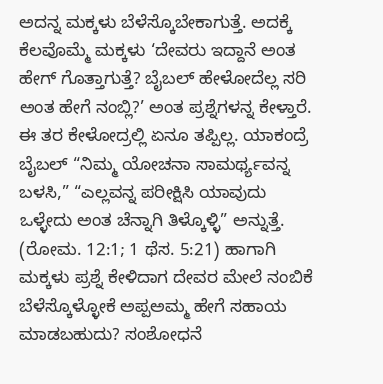ಅದನ್ನ ಮಕ್ಕಳು ಬೆಳೆಸ್ಕೊಬೇಕಾಗುತ್ತೆ. ಅದಕ್ಕೆ ಕೆಲವೊಮ್ಮೆ ಮಕ್ಕಳು ‘ದೇವರು ಇದ್ದಾನೆ ಅಂತ ಹೇಗ್‌ ಗೊತ್ತಾಗುತ್ತೆ? ಬೈಬಲ್‌ ಹೇಳೋದೆಲ್ಲ ಸರಿ ಅಂತ ಹೇಗೆ ನಂಬ್ಲಿ?’ ಅಂತ ಪ್ರಶ್ನೆಗಳನ್ನ ಕೇಳ್ತಾರೆ. ಈ ತರ ಕೇಳೋದ್ರಲ್ಲಿ ಏನೂ ತಪ್ಪಿಲ್ಲ. ಯಾಕಂದ್ರೆ ಬೈಬಲ್‌ “ನಿಮ್ಮ ಯೋಚನಾ ಸಾಮರ್ಥ್ಯವನ್ನ ಬಳಸಿ,” “ಎಲ್ಲವನ್ನ ಪರೀಕ್ಷಿಸಿ ಯಾವುದು ಒಳ್ಳೇದು ಅಂತ ಚೆನ್ನಾಗಿ ತಿಳ್ಕೊಳ್ಳಿ” ಅನ್ನುತ್ತೆ. (ರೋಮ. 12:1; 1 ಥೆಸ. 5:21) ಹಾಗಾಗಿ ಮಕ್ಕಳು ಪ್ರಶ್ನೆ ಕೇಳಿದಾಗ ದೇವರ ಮೇಲೆ ನಂಬಿಕೆ ಬೆಳೆಸ್ಕೊಳ್ಳೋಕೆ ಅಪ್ಪಅಮ್ಮ ಹೇಗೆ ಸಹಾಯ ಮಾಡಬಹುದು? ಸಂಶೋಧನೆ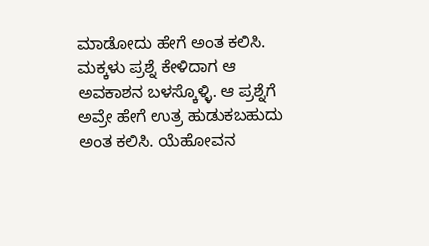ಮಾಡೋದು ಹೇಗೆ ಅಂತ ಕಲಿಸಿ. ಮಕ್ಕಳು ಪ್ರಶ್ನೆ ಕೇಳಿದಾಗ ಆ ಅವಕಾಶನ ಬಳಸ್ಕೊಳ್ಳಿ. ಆ ಪ್ರಶ್ನೆಗೆ ಅವ್ರೇ ಹೇಗೆ ಉತ್ರ ಹುಡುಕಬಹುದು ಅಂತ ಕಲಿಸಿ. ಯೆಹೋವನ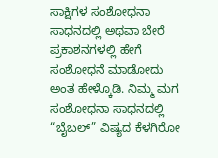ಸಾಕ್ಷಿಗಳ ಸಂಶೋಧನಾ ಸಾಧನದಲ್ಲಿ ಅಥವಾ ಬೇರೆ ಪ್ರಕಾಶನಗಳಲ್ಲಿ ಹೇಗೆ ಸಂಶೋಧನೆ ಮಾಡೋದು ಅಂತ ಹೇಳ್ಕೊಡಿ. ನಿಮ್ಮ ಮಗ ಸಂಶೋಧನಾ ಸಾಧನದಲ್ಲಿ “ಬೈಬಲ್‌” ವಿಷ್ಯದ ಕೆಳಗಿರೋ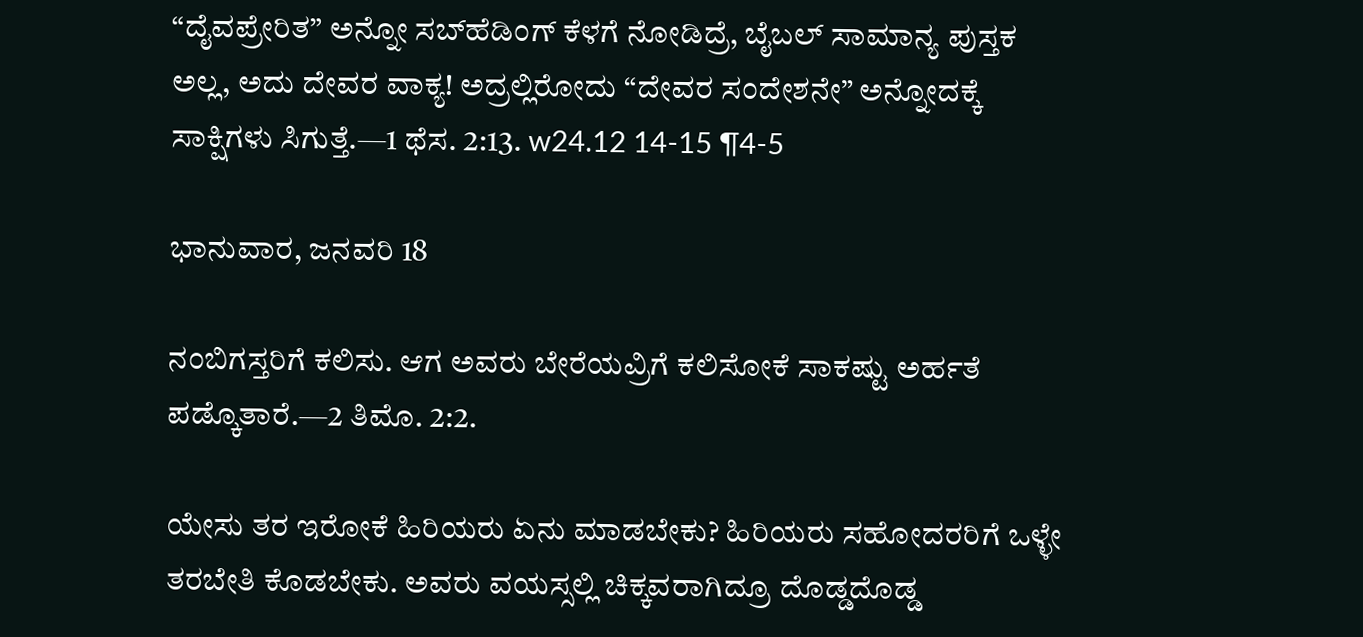“ದೈವಪ್ರೇರಿತ” ಅನ್ನೋ ಸಬ್‌ಹೆಡಿಂಗ್‌ ಕೆಳಗೆ ನೋಡಿದ್ರೆ, ಬೈಬಲ್‌ ಸಾಮಾನ್ಯ ಪುಸ್ತಕ ಅಲ್ಲ, ಅದು ದೇವರ ವಾಕ್ಯ! ಅದ್ರಲ್ಲಿರೋದು “ದೇವರ ಸಂದೇಶನೇ” ಅನ್ನೋದಕ್ಕೆ ಸಾಕ್ಷಿಗಳು ಸಿಗುತ್ತೆ.—1 ಥೆಸ. 2:13. w24.12 14-15 ¶4-5

ಭಾನುವಾರ, ಜನವರಿ 18

ನಂಬಿಗಸ್ತರಿಗೆ ಕಲಿಸು. ಆಗ ಅವರು ಬೇರೆಯವ್ರಿಗೆ ಕಲಿಸೋಕೆ ಸಾಕಷ್ಟು ಅರ್ಹತೆ ಪಡ್ಕೊತಾರೆ.—2 ತಿಮೊ. 2:2.

ಯೇಸು ತರ ಇರೋಕೆ ಹಿರಿಯರು ಏನು ಮಾಡಬೇಕು? ಹಿರಿಯರು ಸಹೋದರರಿಗೆ ಒಳ್ಳೇ ತರಬೇತಿ ಕೊಡಬೇಕು. ಅವರು ವಯಸ್ಸಲ್ಲಿ ಚಿಕ್ಕವರಾಗಿದ್ರೂ ದೊಡ್ಡದೊಡ್ಡ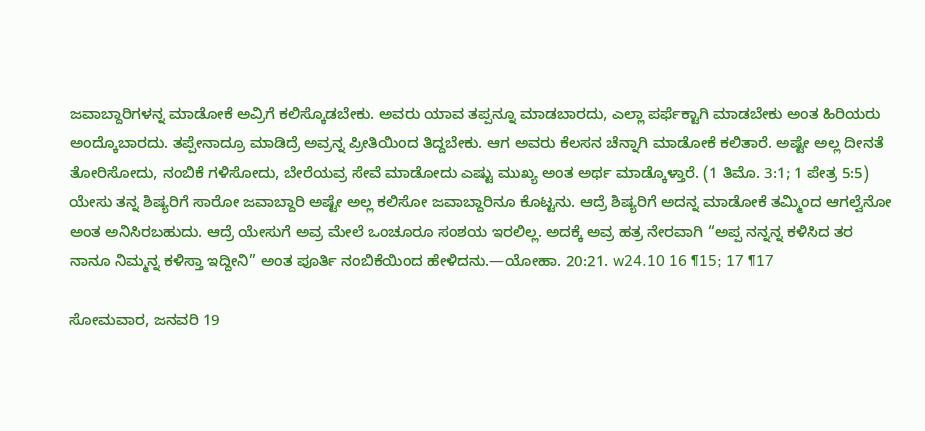ಜವಾಬ್ದಾರಿಗಳನ್ನ ಮಾಡೋಕೆ ಅವ್ರಿಗೆ ಕಲಿಸ್ಕೊಡಬೇಕು. ಅವರು ಯಾವ ತಪ್ಪನ್ನೂ ಮಾಡಬಾರದು, ಎಲ್ಲಾ ಪರ್ಫೆಕ್ಟಾಗಿ ಮಾಡಬೇಕು ಅಂತ ಹಿರಿಯರು ಅಂದ್ಕೊಬಾರದು. ತಪ್ಪೇನಾದ್ರೂ ಮಾಡಿದ್ರೆ ಅವ್ರನ್ನ ಪ್ರೀತಿಯಿಂದ ತಿದ್ದಬೇಕು. ಆಗ ಅವರು ಕೆಲಸನ ಚೆನ್ನಾಗಿ ಮಾಡೋಕೆ ಕಲಿತಾರೆ. ಅಷ್ಟೇ ಅಲ್ಲ ದೀನತೆ ತೋರಿಸೋದು, ನಂಬಿಕೆ ಗಳಿಸೋದು, ಬೇರೆಯವ್ರ ಸೇವೆ ಮಾಡೋದು ಎಷ್ಟು ಮುಖ್ಯ ಅಂತ ಅರ್ಥ ಮಾಡ್ಕೊಳ್ತಾರೆ. (1 ತಿಮೊ. 3:1; 1 ಪೇತ್ರ 5:5) ಯೇಸು ತನ್ನ ಶಿಷ್ಯರಿಗೆ ಸಾರೋ ಜವಾಬ್ದಾರಿ ಅಷ್ಟೇ ಅಲ್ಲ ಕಲಿಸೋ ಜವಾಬ್ದಾರಿನೂ ಕೊಟ್ಟನು. ಆದ್ರೆ ಶಿಷ್ಯರಿಗೆ ಅದನ್ನ ಮಾಡೋಕೆ ತಮ್ಮಿಂದ ಆಗಲ್ವೆನೋ ಅಂತ ಅನಿಸಿರಬಹುದು. ಆದ್ರೆ ಯೇಸುಗೆ ಅವ್ರ ಮೇಲೆ ಒಂಚೂರೂ ಸಂಶಯ ಇರಲಿಲ್ಲ. ಅದಕ್ಕೆ ಅವ್ರ ಹತ್ರ ನೇರವಾಗಿ “ಅಪ್ಪ ನನ್ನನ್ನ ಕಳಿಸಿದ ತರ ನಾನೂ ನಿಮ್ಮನ್ನ ಕಳಿಸ್ತಾ ಇದ್ದೀನಿ” ಅಂತ ಪೂರ್ತಿ ನಂಬಿಕೆಯಿಂದ ಹೇಳಿದನು.—ಯೋಹಾ. 20:21. w24.10 16 ¶15; 17 ¶17

ಸೋಮವಾರ, ಜನವರಿ 19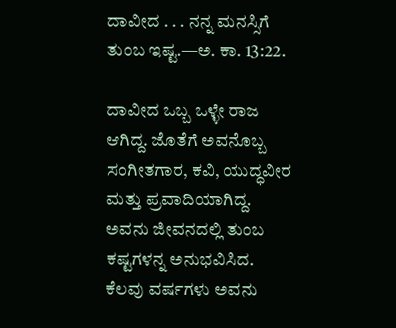ದಾವೀದ . . . ನನ್ನ ಮನಸ್ಸಿಗೆ ತುಂಬ ಇಷ್ಟ.—ಅ. ಕಾ. 13:22.

ದಾವೀದ ಒಬ್ಬ ಒಳ್ಳೇ ರಾಜ ಆಗಿದ್ದ. ಜೊತೆಗೆ ಅವನೊಬ್ಬ ಸಂಗೀತಗಾರ, ಕವಿ, ಯುದ್ಧವೀರ ಮತ್ತು ಪ್ರವಾದಿಯಾಗಿದ್ದ. ಅವನು ಜೀವನದಲ್ಲಿ ತುಂಬ ಕಷ್ಟಗಳನ್ನ ಅನುಭವಿಸಿದ. ಕೆಲವು ವರ್ಷಗಳು ಅವನು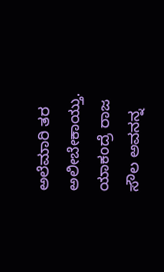ಅಲೆಮಾರಿ ತರ ಅಲೀಬೇಕಾಯ್ತು. ಯಾಕಂದ್ರೆ ರಾಜ ಸೌಲ ಅವನನ್ನ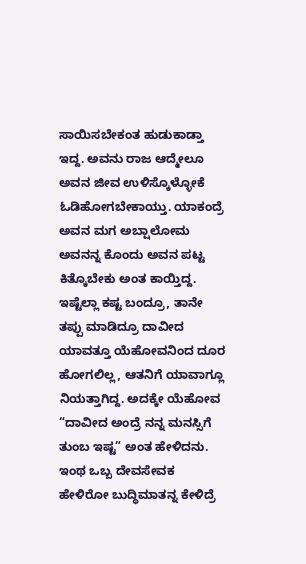ಸಾಯಿಸಬೇಕಂತ ಹುಡುಕಾಡ್ತಾ ಇದ್ದ. ಅವನು ರಾಜ ಆದ್ಮೇಲೂ ಅವನ ಜೀವ ಉಳಿಸ್ಕೊಳ್ಳೋಕೆ ಓಡಿಹೋಗಬೇಕಾಯ್ತು. ಯಾಕಂದ್ರೆ ಅವನ ಮಗ ಅಬ್ಷಾಲೋಮ ಅವನನ್ನ ಕೊಂದು ಅವನ ಪಟ್ಟ ಕಿತ್ಕೊಬೇಕು ಅಂತ ಕಾಯ್ತಿದ್ದ. ಇಷ್ಟೆಲ್ಲಾ ಕಷ್ಟ ಬಂದ್ರೂ, ತಾನೇ ತಪ್ಪು ಮಾಡಿದ್ರೂ ದಾವೀದ ಯಾವತ್ತೂ ಯೆಹೋವನಿಂದ ದೂರ ಹೋಗಲಿಲ್ಲ, ಆತನಿಗೆ ಯಾವಾಗ್ಲೂ ನಿಯತ್ತಾಗಿದ್ದ. ಅದಕ್ಕೇ ಯೆಹೋವ “ದಾವೀದ ಅಂದ್ರೆ ನನ್ನ ಮನಸ್ಸಿಗೆ ತುಂಬ ಇಷ್ಟ” ಅಂತ ಹೇಳಿದನು. ಇಂಥ ಒಬ್ಬ ದೇವಸೇವಕ ಹೇಳಿರೋ ಬುದ್ಧಿಮಾತನ್ನ ಕೇಳಿದ್ರೆ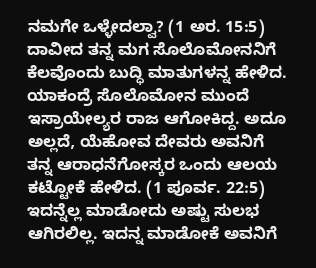ನಮಗೇ ಒಳ್ಳೇದಲ್ವಾ? (1 ಅರ. 15:5) ದಾವೀದ ತನ್ನ ಮಗ ಸೊಲೊಮೋನನಿಗೆ ಕೆಲವೊಂದು ಬುದ್ಧಿ ಮಾತುಗಳನ್ನ ಹೇಳಿದ. ಯಾಕಂದ್ರೆ ಸೊಲೊಮೋನ ಮುಂದೆ ಇಸ್ರಾಯೇಲ್ಯರ ರಾಜ ಆಗೋಕಿದ್ದ. ಅದೂ ಅಲ್ಲದೆ, ಯೆಹೋವ ದೇವರು ಅವನಿಗೆ ತನ್ನ ಆರಾಧನೆಗೋಸ್ಕರ ಒಂದು ಆಲಯ ಕಟ್ಟೋಕೆ ಹೇಳಿದ. (1 ಪೂರ್ವ. 22:5) ಇದನ್ನೆಲ್ಲ ಮಾಡೋದು ಅಷ್ಟು ಸುಲಭ ಆಗಿರಲಿಲ್ಲ. ಇದನ್ನ ಮಾಡೋಕೆ ಅವನಿಗೆ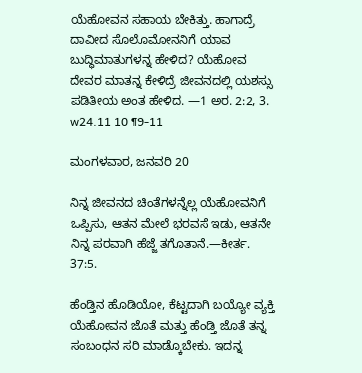ಯೆಹೋವನ ಸಹಾಯ ಬೇಕಿತ್ತು. ಹಾಗಾದ್ರೆ ದಾವೀದ ಸೊಲೊಮೋನನಿಗೆ ಯಾವ ಬುದ್ಧಿಮಾತುಗಳನ್ನ ಹೇಳಿದ? ಯೆಹೋವ ದೇವರ ಮಾತನ್ನ ಕೇಳಿದ್ರೆ ಜೀವನದಲ್ಲಿ ಯಶಸ್ಸು ಪಡಿತೀಯ ಅಂತ ಹೇಳಿದ. —1 ಅರ. 2:2, 3. w24.11 10 ¶9-11

ಮಂಗಳವಾರ, ಜನವರಿ 20

ನಿನ್ನ ಜೀವನದ ಚಿಂತೆಗಳನ್ನೆಲ್ಲ ಯೆಹೋವನಿಗೆ ಒಪ್ಪಿಸು, ಆತನ ಮೇಲೆ ಭರವಸೆ ಇಡು, ಆತನೇ ನಿನ್ನ ಪರವಾಗಿ ಹೆಜ್ಜೆ ತಗೊತಾನೆ.—ಕೀರ್ತ. 37:5.

ಹೆಂಡ್ತಿನ ಹೊಡಿಯೋ, ಕೆಟ್ಟದಾಗಿ ಬಯ್ಯೋ ವ್ಯಕ್ತಿ ಯೆಹೋವನ ಜೊತೆ ಮತ್ತು ಹೆಂಡ್ತಿ ಜೊತೆ ತನ್ನ ಸಂಬಂಧನ ಸರಿ ಮಾಡ್ಕೊಬೇಕು. ಇದನ್ನ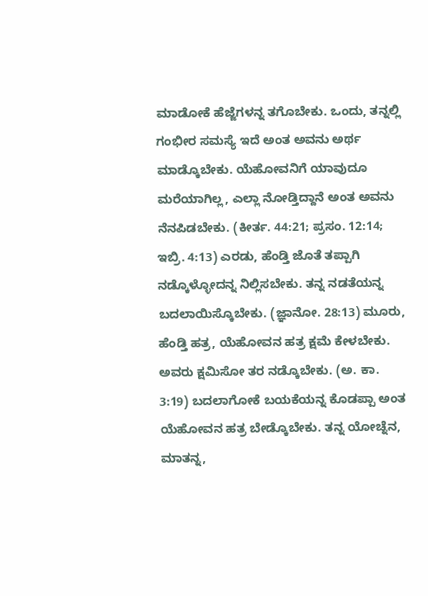ಮಾಡೋಕೆ ಹೆಜ್ಜೆಗಳನ್ನ ತಗೊಬೇಕು. ಒಂದು, ತನ್ನಲ್ಲಿ ಗಂಭೀರ ಸಮಸ್ಯೆ ಇದೆ ಅಂತ ಅವನು ಅರ್ಥ ಮಾಡ್ಕೊಬೇಕು. ಯೆಹೋವನಿಗೆ ಯಾವುದೂ ಮರೆಯಾಗಿಲ್ಲ, ಎಲ್ಲಾ ನೋಡ್ತಿದ್ದಾನೆ ಅಂತ ಅವನು ನೆನಪಿಡಬೇಕು. (ಕೀರ್ತ. 44:21; ಪ್ರಸಂ. 12:14; ಇಬ್ರಿ. 4:13) ಎರಡು, ಹೆಂಡ್ತಿ ಜೊತೆ ತಪ್ಪಾಗಿ ನಡ್ಕೊಳ್ಳೋದನ್ನ ನಿಲ್ಲಿಸಬೇಕು. ತನ್ನ ನಡತೆಯನ್ನ ಬದಲಾಯಿಸ್ಕೊಬೇಕು. (ಜ್ಞಾನೋ. 28:13) ಮೂರು, ಹೆಂಡ್ತಿ ಹತ್ರ, ಯೆಹೋವನ ಹತ್ರ ಕ್ಷಮೆ ಕೇಳಬೇಕು. ಅವರು ಕ್ಷಮಿಸೋ ತರ ನಡ್ಕೊಬೇಕು. (ಅ. ಕಾ. 3:19) ಬದಲಾಗೋಕೆ ಬಯಕೆಯನ್ನ ಕೊಡಪ್ಪಾ ಅಂತ ಯೆಹೋವನ ಹತ್ರ ಬೇಡ್ಕೊಬೇಕು. ತನ್ನ ಯೋಚ್ನೆನ, ಮಾತನ್ನ,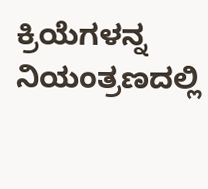ಕ್ರಿಯೆಗಳನ್ನ ನಿಯಂತ್ರಣದಲ್ಲಿ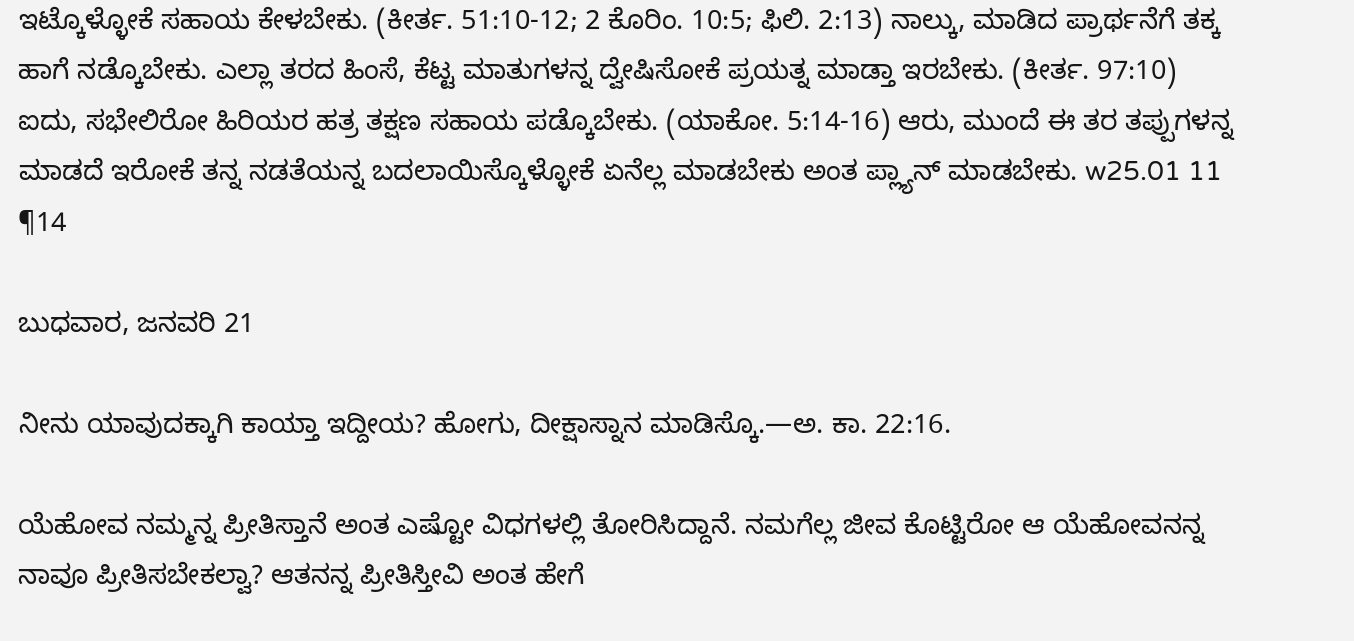ಇಟ್ಕೊಳ್ಳೋಕೆ ಸಹಾಯ ಕೇಳಬೇಕು. (ಕೀರ್ತ. 51:10-12; 2 ಕೊರಿಂ. 10:5; ಫಿಲಿ. 2:13) ನಾಲ್ಕು, ಮಾಡಿದ ಪ್ರಾರ್ಥನೆಗೆ ತಕ್ಕ ಹಾಗೆ ನಡ್ಕೊಬೇಕು. ಎಲ್ಲಾ ತರದ ಹಿಂಸೆ, ಕೆಟ್ಟ ಮಾತುಗಳನ್ನ ದ್ವೇಷಿಸೋಕೆ ಪ್ರಯತ್ನ ಮಾಡ್ತಾ ಇರಬೇಕು. (ಕೀರ್ತ. 97:10) ಐದು, ಸಭೇಲಿರೋ ಹಿರಿಯರ ಹತ್ರ ತಕ್ಷಣ ಸಹಾಯ ಪಡ್ಕೊಬೇಕು. (ಯಾಕೋ. 5:14-16) ಆರು, ಮುಂದೆ ಈ ತರ ತಪ್ಪುಗಳನ್ನ ಮಾಡದೆ ಇರೋಕೆ ತನ್ನ ನಡತೆಯನ್ನ ಬದಲಾಯಿಸ್ಕೊಳ್ಳೋಕೆ ಏನೆಲ್ಲ ಮಾಡಬೇಕು ಅಂತ ಪ್ಲ್ಯಾನ್‌ ಮಾಡಬೇಕು. w25.01 11 ¶14

ಬುಧವಾರ, ಜನವರಿ 21

ನೀನು ಯಾವುದಕ್ಕಾಗಿ ಕಾಯ್ತಾ ಇದ್ದೀಯ? ಹೋಗು, ದೀಕ್ಷಾಸ್ನಾನ ಮಾಡಿಸ್ಕೊ.—ಅ. ಕಾ. 22:16.

ಯೆಹೋವ ನಮ್ಮನ್ನ ಪ್ರೀತಿಸ್ತಾನೆ ಅಂತ ಎಷ್ಟೋ ವಿಧಗಳಲ್ಲಿ ತೋರಿಸಿದ್ದಾನೆ. ನಮಗೆಲ್ಲ ಜೀವ ಕೊಟ್ಟಿರೋ ಆ ಯೆಹೋವನನ್ನ ನಾವೂ ಪ್ರೀತಿಸಬೇಕಲ್ವಾ? ಆತನನ್ನ ಪ್ರೀತಿಸ್ತೀವಿ ಅಂತ ಹೇಗೆ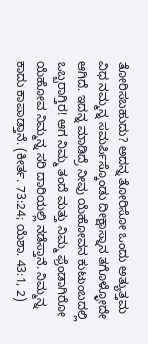ತೋರಿಸಬಹುದು? ಅದನ್ನ ತೋರಿಸೋ ಒಂದು ಅತ್ಯುತ್ತಮ ವಿಧ ನಮ್ಮನ್ನ ಸಮರ್ಪಿಸ್ಕೊಂಡು ದೀಕ್ಷಾಸ್ನಾನ ತಗೊಳ್ಳೋದೇ ಆಗಿದೆ. ಇದನ್ನ ಮಾಡಿದ್ರೆ ನೀವು ಯೆಹೋವನ ಕುಟುಂಬದಲ್ಲಿ ಒಬ್ಬರಾಗ್ತಿರ! ಆಗ ನಿಮ್ಮ ತಂದೆ ಮತ್ತು ನಿಮ್ಮ ಫ್ರೆಂಡಾಗಿರೋ ಯೆಹೋವ ನಿಮ್ಮನ್ನ ಸರಿ ದಾರಿಯಲ್ಲಿ ನಡೆಸ್ತಾನೆ. ನಿಮ್ಮನ್ನ ಕಾದು ಕಾಪಾಡ್ತಾನೆ. (ಕೀರ್ತ. 73:24; ಯೆಶಾ. 43:1, 2)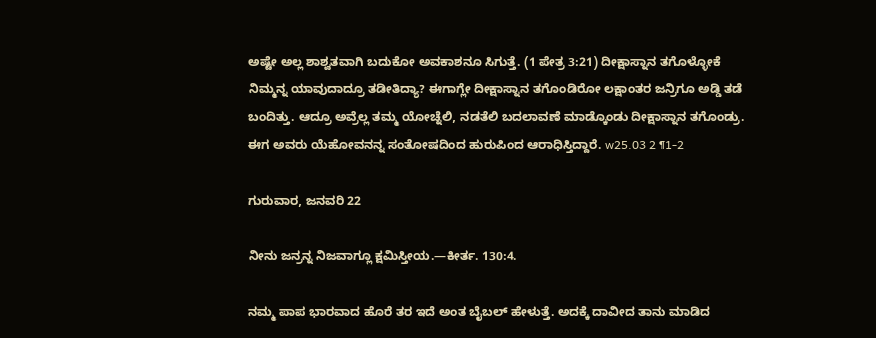ಅಷ್ಟೇ ಅಲ್ಲ ಶಾಶ್ವತವಾಗಿ ಬದುಕೋ ಅವಕಾಶನೂ ಸಿಗುತ್ತೆ. (1 ಪೇತ್ರ 3:21) ದೀಕ್ಷಾಸ್ನಾನ ತಗೊಳ್ಳೋಕೆ ನಿಮ್ಮನ್ನ ಯಾವುದಾದ್ರೂ ತಡೀತಿದ್ಯಾ? ಈಗಾಗ್ಲೇ ದೀಕ್ಷಾಸ್ನಾನ ತಗೊಂಡಿರೋ ಲಕ್ಷಾಂತರ ಜನ್ರಿಗೂ ಅಡ್ಡಿ ತಡೆ ಬಂದಿತ್ತು. ಆದ್ರೂ ಅವ್ರೆಲ್ಲ ತಮ್ಮ ಯೋಚ್ನೆಲಿ, ನಡತೆಲಿ ಬದಲಾವಣೆ ಮಾಡ್ಕೊಂಡು ದೀಕ್ಷಾಸ್ನಾನ ತಗೊಂಡ್ರು. ಈಗ ಅವರು ಯೆಹೋವನನ್ನ ಸಂತೋಷದಿಂದ ಹುರುಪಿಂದ ಆರಾಧಿಸ್ತಿದ್ದಾರೆ. w25.03 2 ¶1-2

ಗುರುವಾರ, ಜನವರಿ 22

ನೀನು ಜನ್ರನ್ನ ನಿಜವಾಗ್ಲೂ ಕ್ಷಮಿಸ್ತೀಯ.—ಕೀರ್ತ. 130:4.

ನಮ್ಮ ಪಾಪ ಭಾರವಾದ ಹೊರೆ ತರ ಇದೆ ಅಂತ ಬೈಬಲ್‌ ಹೇಳುತ್ತೆ. ಅದಕ್ಕೆ ದಾವೀದ ತಾನು ಮಾಡಿದ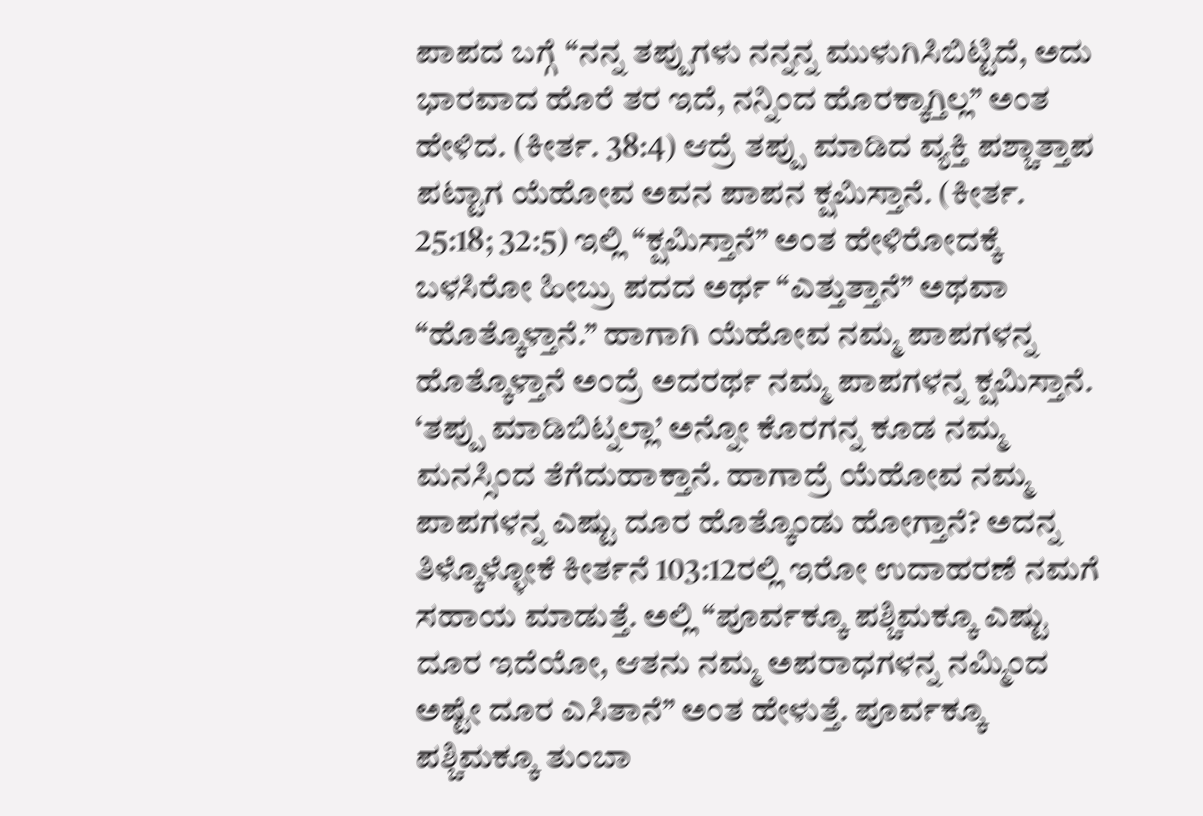ಪಾಪದ ಬಗ್ಗೆ “ನನ್ನ ತಪ್ಪುಗಳು ನನ್ನನ್ನ ಮುಳುಗಿಸಿಬಿಟ್ಟಿದೆ, ಅದು ಭಾರವಾದ ಹೊರೆ ತರ ಇದೆ, ನನ್ನಿಂದ ಹೊರಕ್ಕಾಗ್ತಿಲ್ಲ” ಅಂತ ಹೇಳಿದ. (ಕೀರ್ತ. 38:4) ಆದ್ರೆ ತಪ್ಪು ಮಾಡಿದ ವ್ಯಕ್ತಿ ಪಶ್ಚಾತ್ತಾಪ ಪಟ್ಟಾಗ ಯೆಹೋವ ಅವನ ಪಾಪನ ಕ್ಷಮಿಸ್ತಾನೆ. (ಕೀರ್ತ. 25:18; 32:5) ಇಲ್ಲಿ “ಕ್ಷಮಿಸ್ತಾನೆ” ಅಂತ ಹೇಳಿರೋದಕ್ಕೆ ಬಳಸಿರೋ ಹೀಬ್ರು ಪದದ ಅರ್ಥ “ಎತ್ತುತ್ತಾನೆ” ಅಥವಾ “ಹೊತ್ಕೊಳ್ತಾನೆ.” ಹಾಗಾಗಿ ಯೆಹೋವ ನಮ್ಮ ಪಾಪಗಳನ್ನ ಹೊತ್ಕೊಳ್ತಾನೆ ಅಂದ್ರೆ ಅದರರ್ಥ ನಮ್ಮ ಪಾಪಗಳನ್ನ ಕ್ಷಮಿಸ್ತಾನೆ. ‘ತಪ್ಪು ಮಾಡಿಬಿಟ್ನಲ್ಲಾ’ ಅನ್ನೋ ಕೊರಗನ್ನ ಕೂಡ ನಮ್ಮ ಮನಸ್ಸಿಂದ ತೆಗೆದುಹಾಕ್ತಾನೆ. ಹಾಗಾದ್ರೆ ಯೆಹೋವ ನಮ್ಮ ಪಾಪಗಳನ್ನ ಎಷ್ಟು ದೂರ ಹೊತ್ಕೊಂಡು ಹೋಗ್ತಾನೆ? ಅದನ್ನ ತಿಳ್ಕೊಳ್ಳೋಕೆ ಕೀರ್ತನೆ 103:12ರಲ್ಲಿ ಇರೋ ಉದಾಹರಣೆ ನಮಗೆ ಸಹಾಯ ಮಾಡುತ್ತೆ. ಅಲ್ಲಿ “ಪೂರ್ವಕ್ಕೂ ಪಶ್ಚಿಮಕ್ಕೂ ಎಷ್ಟು ದೂರ ಇದೆಯೋ, ಆತನು ನಮ್ಮ ಅಪರಾಧಗಳನ್ನ ನಮ್ಮಿಂದ ಅಷ್ಟೇ ದೂರ ಎಸಿತಾನೆ” ಅಂತ ಹೇಳುತ್ತೆ. ಪೂರ್ವಕ್ಕೂ ಪಶ್ಚಿಮಕ್ಕೂ ತುಂಬಾ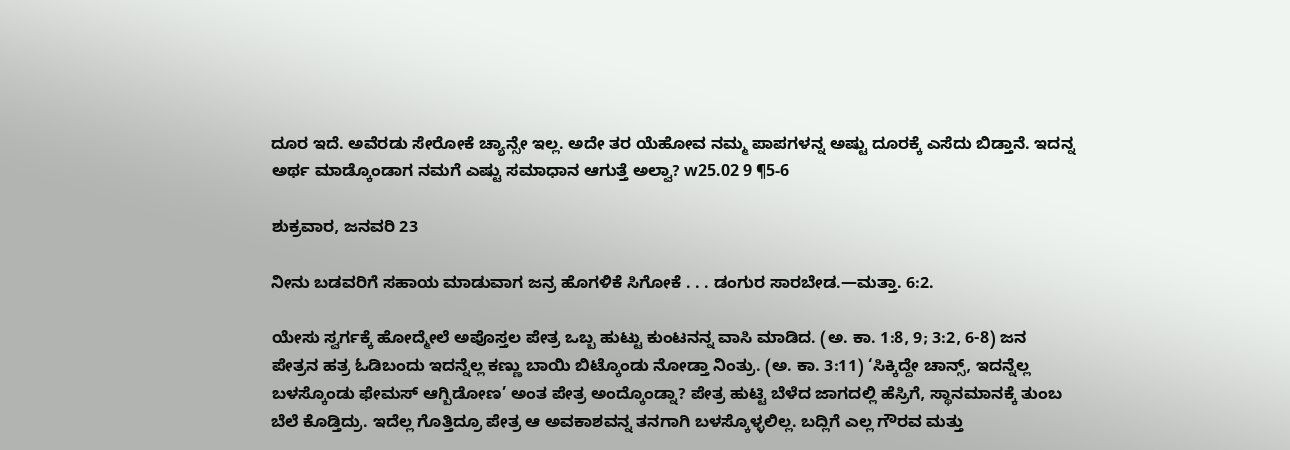ದೂರ ಇದೆ. ಅವೆರಡು ಸೇರೋಕೆ ಚ್ಯಾನ್ಸೇ ಇಲ್ಲ. ಅದೇ ತರ ಯೆಹೋವ ನಮ್ಮ ಪಾಪಗಳನ್ನ ಅಷ್ಟು ದೂರಕ್ಕೆ ಎಸೆದು ಬಿಡ್ತಾನೆ. ಇದನ್ನ ಅರ್ಥ ಮಾಡ್ಕೊಂಡಾಗ ನಮಗೆ ಎಷ್ಟು ಸಮಾಧಾನ ಆಗುತ್ತೆ ಅಲ್ವಾ? w25.02 9 ¶5-6

ಶುಕ್ರವಾರ, ಜನವರಿ 23

ನೀನು ಬಡವರಿಗೆ ಸಹಾಯ ಮಾಡುವಾಗ ಜನ್ರ ಹೊಗಳಿಕೆ ಸಿಗೋಕೆ . . . ಡಂಗುರ ಸಾರಬೇಡ.—ಮತ್ತಾ. 6:2.

ಯೇಸು ಸ್ವರ್ಗಕ್ಕೆ ಹೋದ್ಮೇಲೆ ಅಪೊಸ್ತಲ ಪೇತ್ರ ಒಬ್ಬ ಹುಟ್ಟು ಕುಂಟನನ್ನ ವಾಸಿ ಮಾಡಿದ. (ಅ. ಕಾ. 1:8, 9; 3:2, 6-8) ಜನ ಪೇತ್ರನ ಹತ್ರ ಓಡಿಬಂದು ಇದನ್ನೆಲ್ಲ ಕಣ್ಣು ಬಾಯಿ ಬಿಟ್ಕೊಂಡು ನೋಡ್ತಾ ನಿಂತ್ರು. (ಅ. ಕಾ. 3:11) ‘ಸಿಕ್ಕಿದ್ದೇ ಚಾನ್ಸ್‌, ಇದನ್ನೆಲ್ಲ ಬಳಸ್ಕೊಂಡು ಫೇಮಸ್‌ ಆಗ್ಬಿಡೋಣ’ ಅಂತ ಪೇತ್ರ ಅಂದ್ಕೊಂಡ್ನಾ? ಪೇತ್ರ ಹುಟ್ಟಿ ಬೆಳೆದ ಜಾಗದಲ್ಲಿ ಹೆಸ್ರಿಗೆ, ಸ್ಥಾನಮಾನಕ್ಕೆ ತುಂಬ ಬೆಲೆ ಕೊಡ್ತಿದ್ರು. ಇದೆಲ್ಲ ಗೊತ್ತಿದ್ರೂ ಪೇತ್ರ ಆ ಅವಕಾಶವನ್ನ ತನಗಾಗಿ ಬಳಸ್ಕೊಳ್ಳಲಿಲ್ಲ. ಬದ್ಲಿಗೆ ಎಲ್ಲ ಗೌರವ ಮತ್ತು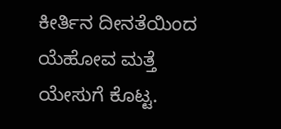ಕೀರ್ತಿನ ದೀನತೆಯಿಂದ ಯೆಹೋವ ಮತ್ತೆ ಯೇಸುಗೆ ಕೊಟ್ಟ.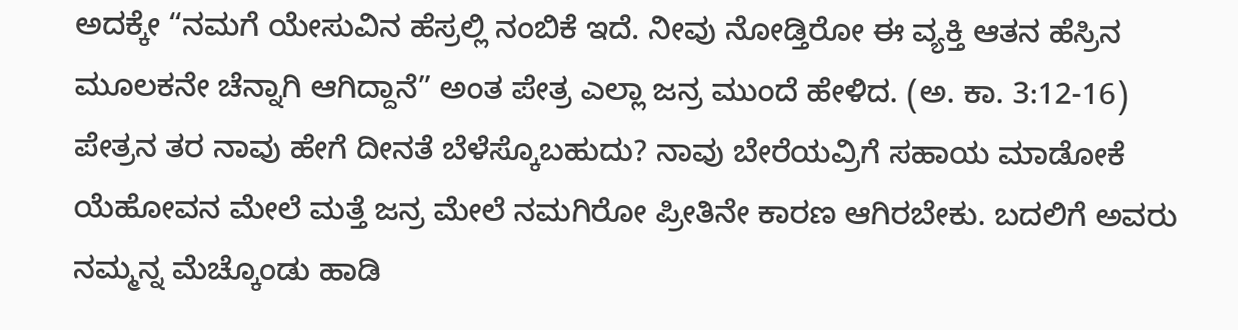ಅದಕ್ಕೇ “ನಮಗೆ ಯೇಸುವಿನ ಹೆಸ್ರಲ್ಲಿ ನಂಬಿಕೆ ಇದೆ. ನೀವು ನೋಡ್ತಿರೋ ಈ ವ್ಯಕ್ತಿ ಆತನ ಹೆಸ್ರಿನ ಮೂಲಕನೇ ಚೆನ್ನಾಗಿ ಆಗಿದ್ದಾನೆ” ಅಂತ ಪೇತ್ರ ಎಲ್ಲಾ ಜನ್ರ ಮುಂದೆ ಹೇಳಿದ. (ಅ. ಕಾ. 3:12-16) ಪೇತ್ರನ ತರ ನಾವು ಹೇಗೆ ದೀನತೆ ಬೆಳೆಸ್ಕೊಬಹುದು? ನಾವು ಬೇರೆಯವ್ರಿಗೆ ಸಹಾಯ ಮಾಡೋಕೆ ಯೆಹೋವನ ಮೇಲೆ ಮತ್ತೆ ಜನ್ರ ಮೇಲೆ ನಮಗಿರೋ ಪ್ರೀತಿನೇ ಕಾರಣ ಆಗಿರಬೇಕು. ಬದಲಿಗೆ ಅವರು ನಮ್ಮನ್ನ ಮೆಚ್ಕೊಂಡು ಹಾಡಿ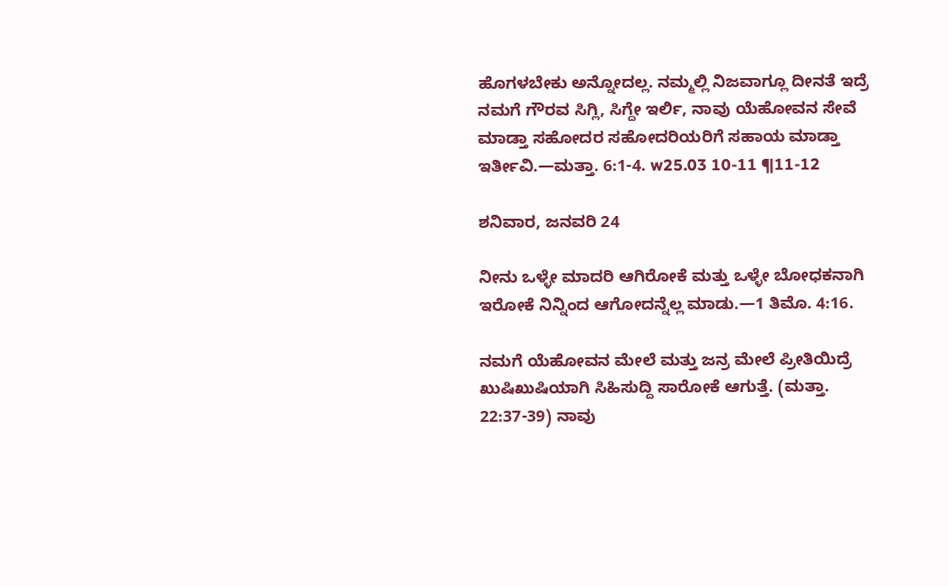ಹೊಗಳಬೇಕು ಅನ್ನೋದಲ್ಲ. ನಮ್ಮಲ್ಲಿ ನಿಜವಾಗ್ಲೂ ದೀನತೆ ಇದ್ರೆ ನಮಗೆ ಗೌರವ ಸಿಗ್ಲಿ, ಸಿಗ್ದೇ ಇರ್ಲಿ, ನಾವು ಯೆಹೋವನ ಸೇವೆ ಮಾಡ್ತಾ ಸಹೋದರ ಸಹೋದರಿಯರಿಗೆ ಸಹಾಯ ಮಾಡ್ತಾ ಇರ್ತೀವಿ.—ಮತ್ತಾ. 6:1-4. w25.03 10-11 ¶11-12

ಶನಿವಾರ, ಜನವರಿ 24

ನೀನು ಒಳ್ಳೇ ಮಾದರಿ ಆಗಿರೋಕೆ ಮತ್ತು ಒಳ್ಳೇ ಬೋಧಕನಾಗಿ ಇರೋಕೆ ನಿನ್ನಿಂದ ಆಗೋದನ್ನೆಲ್ಲ ಮಾಡು.—1 ತಿಮೊ. 4:16.

ನಮಗೆ ಯೆಹೋವನ ಮೇಲೆ ಮತ್ತು ಜನ್ರ ಮೇಲೆ ಪ್ರೀತಿಯಿದ್ರೆ ಖುಷಿಖುಷಿಯಾಗಿ ಸಿಹಿಸುದ್ದಿ ಸಾರೋಕೆ ಆಗುತ್ತೆ. (ಮತ್ತಾ. 22:37-39) ನಾವು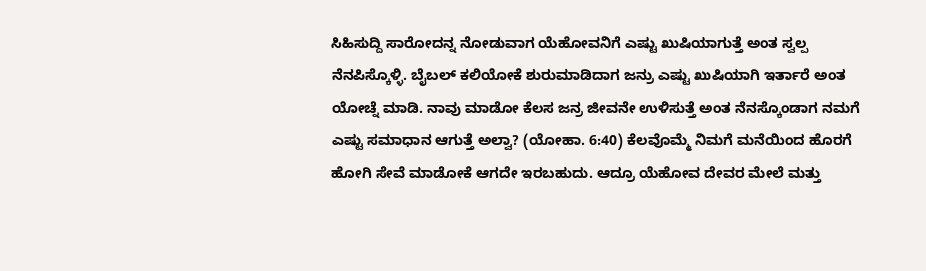ಸಿಹಿಸುದ್ದಿ ಸಾರೋದನ್ನ ನೋಡುವಾಗ ಯೆಹೋವನಿಗೆ ಎಷ್ಟು ಖುಷಿಯಾಗುತ್ತೆ ಅಂತ ಸ್ವಲ್ಪ ನೆನಪಿಸ್ಕೊಳ್ಳಿ. ಬೈಬಲ್‌ ಕಲಿಯೋಕೆ ಶುರುಮಾಡಿದಾಗ ಜನ್ರು ಎಷ್ಟು ಖುಷಿಯಾಗಿ ಇರ್ತಾರೆ ಅಂತ ಯೋಚ್ನೆ ಮಾಡಿ. ನಾವು ಮಾಡೋ ಕೆಲಸ ಜನ್ರ ಜೀವನೇ ಉಳಿಸುತ್ತೆ ಅಂತ ನೆನಸ್ಕೊಂಡಾಗ ನಮಗೆ ಎಷ್ಟು ಸಮಾಧಾನ ಆಗುತ್ತೆ ಅಲ್ವಾ? (ಯೋಹಾ. 6:40) ಕೆಲವೊಮ್ಮೆ ನಿಮಗೆ ಮನೆಯಿಂದ ಹೊರಗೆ ಹೋಗಿ ಸೇವೆ ಮಾಡೋಕೆ ಆಗದೇ ಇರಬಹುದು. ಆದ್ರೂ ಯೆಹೋವ ದೇವರ ಮೇಲೆ ಮತ್ತು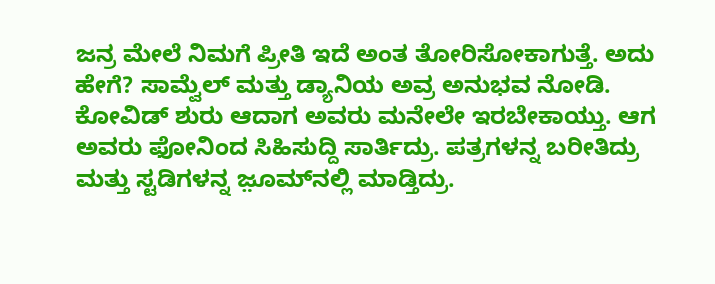ಜನ್ರ ಮೇಲೆ ನಿಮಗೆ ಪ್ರೀತಿ ಇದೆ ಅಂತ ತೋರಿಸೋಕಾಗುತ್ತೆ. ಅದು ಹೇಗೆ? ಸಾಮ್ವೆಲ್‌ ಮತ್ತು ಡ್ಯಾನಿಯ ಅವ್ರ ಅನುಭವ ನೋಡಿ. ಕೋವಿಡ್‌ ಶುರು ಆದಾಗ ಅವರು ಮನೇಲೇ ಇರಬೇಕಾಯ್ತು. ಆಗ ಅವರು ಫೋನಿಂದ ಸಿಹಿಸುದ್ದಿ ಸಾರ್ತಿದ್ರು. ಪತ್ರಗಳನ್ನ ಬರೀತಿದ್ರು ಮತ್ತು ಸ್ಟಡಿಗಳನ್ನ ಜ಼ೂಮ್‌ನಲ್ಲಿ ಮಾಡ್ತಿದ್ರು.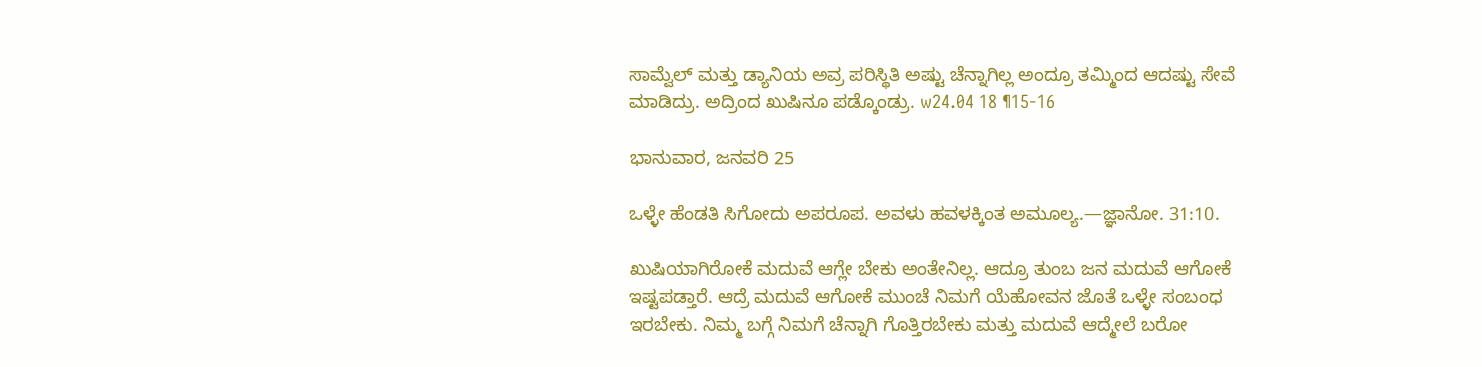ಸಾಮ್ವೆಲ್‌ ಮತ್ತು ಡ್ಯಾನಿಯ ಅವ್ರ ಪರಿಸ್ಥಿತಿ ಅಷ್ಟು ಚೆನ್ನಾಗಿಲ್ಲ ಅಂದ್ರೂ ತಮ್ಮಿಂದ ಆದಷ್ಟು ಸೇವೆ ಮಾಡಿದ್ರು. ಅದ್ರಿಂದ ಖುಷಿನೂ ಪಡ್ಕೊಂಡ್ರು. w24.04 18 ¶15-16

ಭಾನುವಾರ, ಜನವರಿ 25

ಒಳ್ಳೇ ಹೆಂಡತಿ ಸಿಗೋದು ಅಪರೂಪ. ಅವಳು ಹವಳಕ್ಕಿಂತ ಅಮೂಲ್ಯ.—ಜ್ಞಾನೋ. 31:10.

ಖುಷಿಯಾಗಿರೋಕೆ ಮದುವೆ ಆಗ್ಲೇ ಬೇಕು ಅಂತೇನಿಲ್ಲ. ಆದ್ರೂ ತುಂಬ ಜನ ಮದುವೆ ಆಗೋಕೆ ಇಷ್ಟಪಡ್ತಾರೆ. ಆದ್ರೆ ಮದುವೆ ಆಗೋಕೆ ಮುಂಚೆ ನಿಮಗೆ ಯೆಹೋವನ ಜೊತೆ ಒಳ್ಳೇ ಸಂಬಂಧ ಇರಬೇಕು. ನಿಮ್ಮ ಬಗ್ಗೆ ನಿಮಗೆ ಚೆನ್ನಾಗಿ ಗೊತ್ತಿರಬೇಕು ಮತ್ತು ಮದುವೆ ಆದ್ಮೇಲೆ ಬರೋ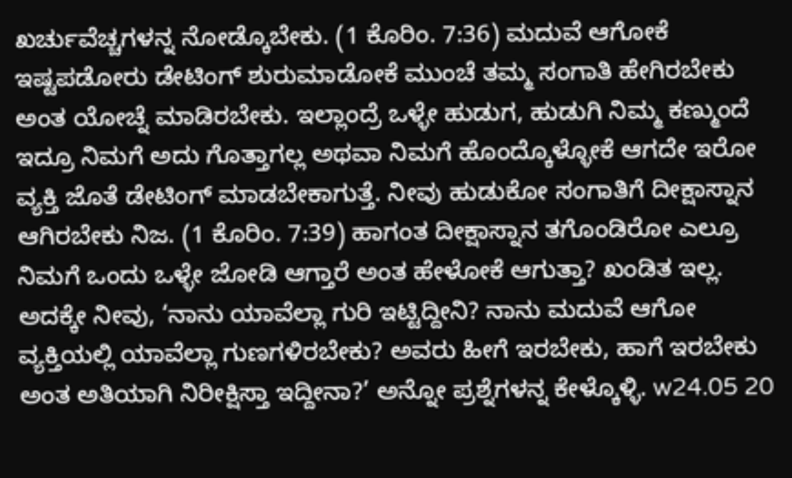ಖರ್ಚುವೆಚ್ಚಗಳನ್ನ ನೋಡ್ಕೊಬೇಕು. (1 ಕೊರಿಂ. 7:36) ಮದುವೆ ಆಗೋಕೆ ಇಷ್ಟಪಡೋರು ಡೇಟಿಂಗ್‌ ಶುರುಮಾಡೋಕೆ ಮುಂಚೆ ತಮ್ಮ ಸಂಗಾತಿ ಹೇಗಿರಬೇಕು ಅಂತ ಯೋಚ್ನೆ ಮಾಡಿರಬೇಕು. ಇಲ್ಲಾಂದ್ರೆ ಒಳ್ಳೇ ಹುಡುಗ, ಹುಡುಗಿ ನಿಮ್ಮ ಕಣ್ಮುಂದೆ ಇದ್ರೂ ನಿಮಗೆ ಅದು ಗೊತ್ತಾಗಲ್ಲ ಅಥವಾ ನಿಮಗೆ ಹೊಂದ್ಕೊಳ್ಳೋಕೆ ಆಗದೇ ಇರೋ ವ್ಯಕ್ತಿ ಜೊತೆ ಡೇಟಿಂಗ್‌ ಮಾಡಬೇಕಾಗುತ್ತೆ. ನೀವು ಹುಡುಕೋ ಸಂಗಾತಿಗೆ ದೀಕ್ಷಾಸ್ನಾನ ಆಗಿರಬೇಕು ನಿಜ. (1 ಕೊರಿಂ. 7:39) ಹಾಗಂತ ದೀಕ್ಷಾಸ್ನಾನ ತಗೊಂಡಿರೋ ಎಲ್ರೂ ನಿಮಗೆ ಒಂದು ಒಳ್ಳೇ ಜೋಡಿ ಆಗ್ತಾರೆ ಅಂತ ಹೇಳೋಕೆ ಆಗುತ್ತಾ? ಖಂಡಿತ ಇಲ್ಲ. ಅದಕ್ಕೇ ನೀವು, ‘ನಾನು ಯಾವೆಲ್ಲಾ ಗುರಿ ಇಟ್ಟಿದ್ದೀನಿ? ನಾನು ಮದುವೆ ಆಗೋ ವ್ಯಕ್ತಿಯಲ್ಲಿ ಯಾವೆಲ್ಲಾ ಗುಣಗಳಿರಬೇಕು? ಅವರು ಹೀಗೆ ಇರಬೇಕು, ಹಾಗೆ ಇರಬೇಕು ಅಂತ ಅತಿಯಾಗಿ ನಿರೀಕ್ಷಿಸ್ತಾ ಇದ್ದೀನಾ?’ ಅನ್ನೋ ಪ್ರಶ್ನೆಗಳನ್ನ ಕೇಳ್ಕೊಳ್ಳಿ. w24.05 20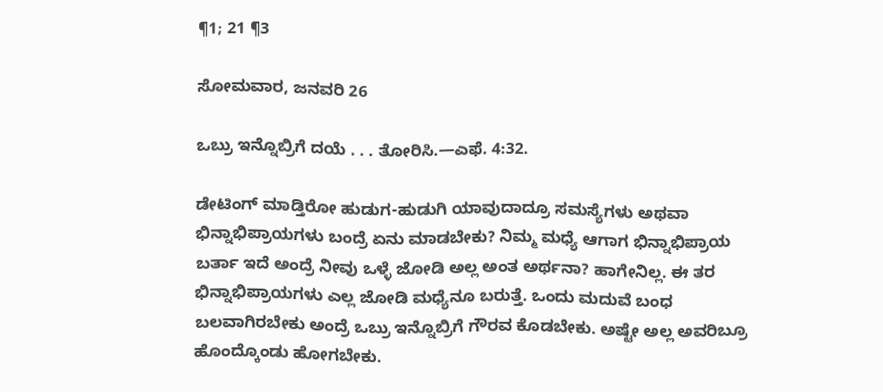¶1; 21 ¶3

ಸೋಮವಾರ, ಜನವರಿ 26

ಒಬ್ರು ಇನ್ನೊಬ್ರಿಗೆ ದಯೆ . . . ತೋರಿಸಿ.—ಎಫೆ. 4:32.

ಡೇಟಿಂಗ್‌ ಮಾಡ್ತಿರೋ ಹುಡುಗ-ಹುಡುಗಿ ಯಾವುದಾದ್ರೂ ಸಮಸ್ಯೆಗಳು ಅಥವಾ ಭಿನ್ನಾಭಿಪ್ರಾಯಗಳು ಬಂದ್ರೆ ಏನು ಮಾಡಬೇಕು? ನಿಮ್ಮ ಮಧ್ಯೆ ಆಗಾಗ ಭಿನ್ನಾಭಿಪ್ರಾಯ ಬರ್ತಾ ಇದೆ ಅಂದ್ರೆ ನೀವು ಒಳ್ಳೆ ಜೋಡಿ ಅಲ್ಲ ಅಂತ ಅರ್ಥನಾ? ಹಾಗೇನಿಲ್ಲ. ಈ ತರ ಭಿನ್ನಾಭಿಪ್ರಾಯಗಳು ಎಲ್ಲ ಜೋಡಿ ಮಧ್ಯೆನೂ ಬರುತ್ತೆ. ಒಂದು ಮದುವೆ ಬಂಧ ಬಲವಾಗಿರಬೇಕು ಅಂದ್ರೆ ಒಬ್ರು ಇನ್ನೊಬ್ರಿಗೆ ಗೌರವ ಕೊಡಬೇಕು. ಅಷ್ಟೇ ಅಲ್ಲ ಅವರಿಬ್ರೂ ಹೊಂದ್ಕೊಂಡು ಹೋಗಬೇಕು.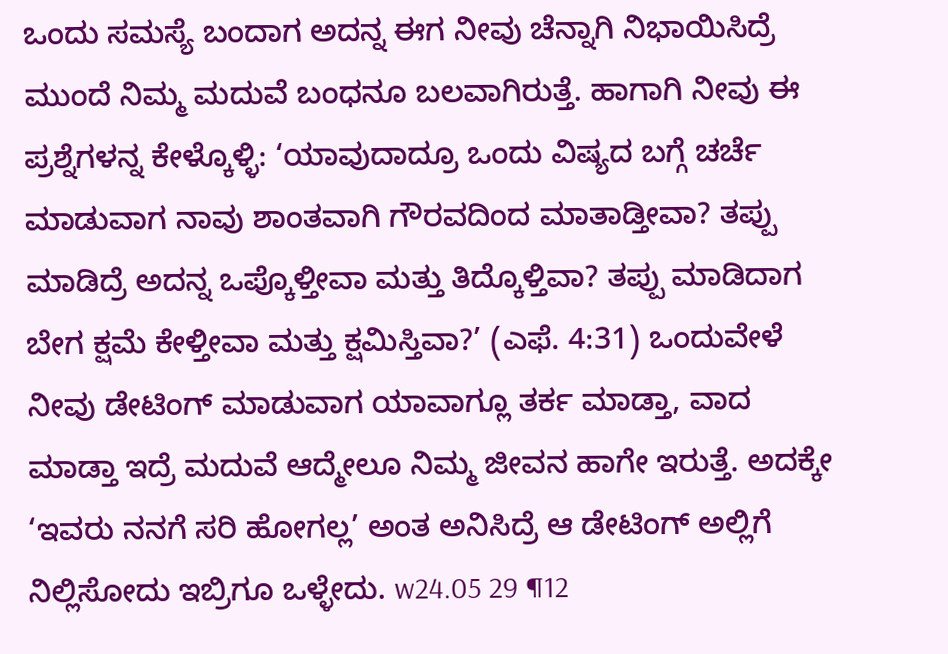ಒಂದು ಸಮಸ್ಯೆ ಬಂದಾಗ ಅದನ್ನ ಈಗ ನೀವು ಚೆನ್ನಾಗಿ ನಿಭಾಯಿಸಿದ್ರೆ ಮುಂದೆ ನಿಮ್ಮ ಮದುವೆ ಬಂಧನೂ ಬಲವಾಗಿರುತ್ತೆ. ಹಾಗಾಗಿ ನೀವು ಈ ಪ್ರಶ್ನೆಗಳನ್ನ ಕೇಳ್ಕೊಳ್ಳಿ: ‘ಯಾವುದಾದ್ರೂ ಒಂದು ವಿಷ್ಯದ ಬಗ್ಗೆ ಚರ್ಚೆ ಮಾಡುವಾಗ ನಾವು ಶಾಂತವಾಗಿ ಗೌರವದಿಂದ ಮಾತಾಡ್ತೀವಾ? ತಪ್ಪು ಮಾಡಿದ್ರೆ ಅದನ್ನ ಒಪ್ಕೊಳ್ತೀವಾ ಮತ್ತು ತಿದ್ಕೊಳ್ತಿವಾ? ತಪ್ಪು ಮಾಡಿದಾಗ ಬೇಗ ಕ್ಷಮೆ ಕೇಳ್ತೀವಾ ಮತ್ತು ಕ್ಷಮಿಸ್ತಿವಾ?’ (ಎಫೆ. 4:31) ಒಂದುವೇಳೆ ನೀವು ಡೇಟಿಂಗ್‌ ಮಾಡುವಾಗ ಯಾವಾಗ್ಲೂ ತರ್ಕ ಮಾಡ್ತಾ, ವಾದ ಮಾಡ್ತಾ ಇದ್ರೆ ಮದುವೆ ಆದ್ಮೇಲೂ ನಿಮ್ಮ ಜೀವನ ಹಾಗೇ ಇರುತ್ತೆ. ಅದಕ್ಕೇ ‘ಇವರು ನನಗೆ ಸರಿ ಹೋಗಲ್ಲ’ ಅಂತ ಅನಿಸಿದ್ರೆ ಆ ಡೇಟಿಂಗ್‌ ಅಲ್ಲಿಗೆ ನಿಲ್ಲಿಸೋದು ಇಬ್ರಿಗೂ ಒಳ್ಳೇದು. w24.05 29 ¶12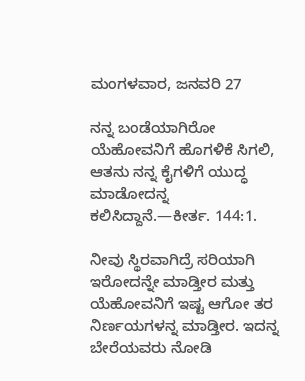ಮಂಗಳವಾರ, ಜನವರಿ 27

ನನ್ನ ಬಂಡೆಯಾಗಿರೋ ಯೆಹೋವನಿಗೆ ಹೊಗಳಿಕೆ ಸಿಗಲಿ, ಆತನು ನನ್ನ ಕೈಗಳಿಗೆ ಯುದ್ಧ ಮಾಡೋದನ್ನ ಕಲಿಸಿದ್ದಾನೆ.—ಕೀರ್ತ. 144:1.

ನೀವು ಸ್ಥಿರವಾಗಿದ್ರೆ ಸರಿಯಾಗಿ ಇರೋದನ್ನೇ ಮಾಡ್ತೀರ ಮತ್ತು ಯೆಹೋವನಿಗೆ ಇಷ್ಟ ಆಗೋ ತರ ನಿರ್ಣಯಗಳನ್ನ ಮಾಡ್ತೀರ. ಇದನ್ನ ಬೇರೆಯವರು ನೋಡಿ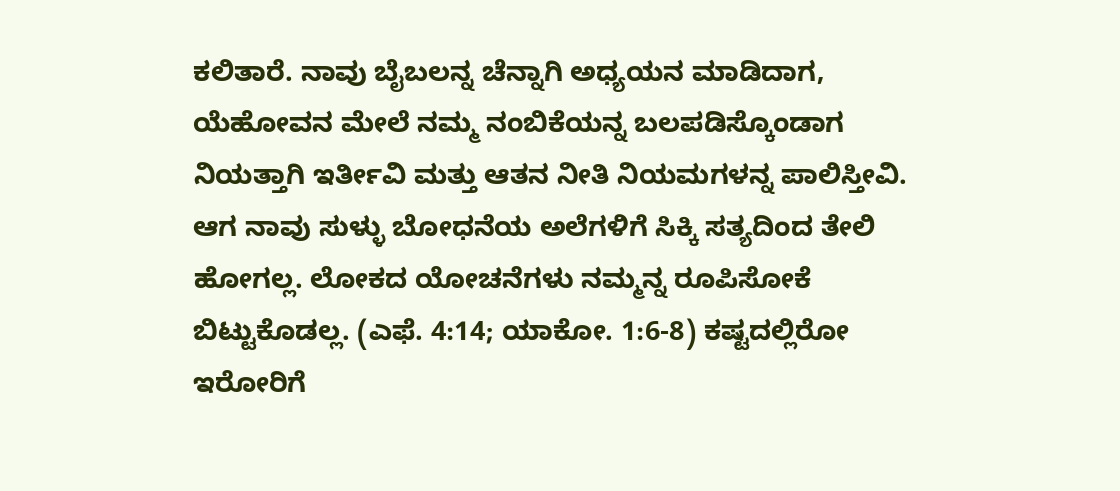ಕಲಿತಾರೆ. ನಾವು ಬೈಬಲನ್ನ ಚೆನ್ನಾಗಿ ಅಧ್ಯಯನ ಮಾಡಿದಾಗ, ಯೆಹೋವನ ಮೇಲೆ ನಮ್ಮ ನಂಬಿಕೆಯನ್ನ ಬಲಪಡಿಸ್ಕೊಂಡಾಗ ನಿಯತ್ತಾಗಿ ಇರ್ತೀವಿ ಮತ್ತು ಆತನ ನೀತಿ ನಿಯಮಗಳನ್ನ ಪಾಲಿಸ್ತೀವಿ. ಆಗ ನಾವು ಸುಳ್ಳು ಬೋಧನೆಯ ಅಲೆಗಳಿಗೆ ಸಿಕ್ಕಿ ಸತ್ಯದಿಂದ ತೇಲಿ ಹೋಗಲ್ಲ. ಲೋಕದ ಯೋಚನೆಗಳು ನಮ್ಮನ್ನ ರೂಪಿಸೋಕೆ ಬಿಟ್ಟುಕೊಡಲ್ಲ. (ಎಫೆ. 4:14; ಯಾಕೋ. 1:6-8) ಕಷ್ಟದಲ್ಲಿರೋ ಇರೋರಿಗೆ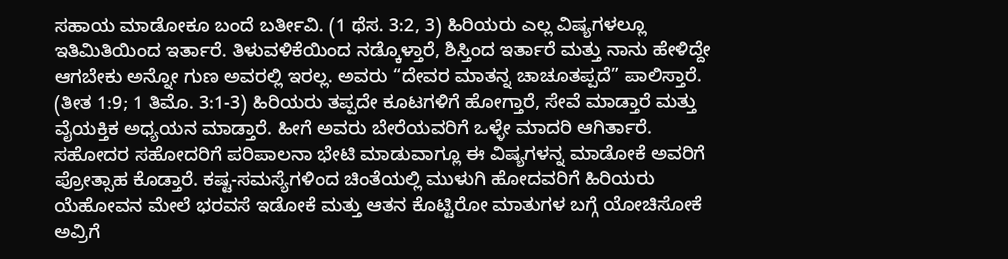ಸಹಾಯ ಮಾಡೋಕೂ ಬಂದೆ ಬರ್ತೀವಿ. (1 ಥೆಸ. 3:2, 3) ಹಿರಿಯರು ಎಲ್ಲ ವಿಷ್ಯಗಳಲ್ಲೂ ಇತಿಮಿತಿಯಿಂದ ಇರ್ತಾರೆ. ತಿಳುವಳಿಕೆಯಿಂದ ನಡ್ಕೊಳ್ತಾರೆ, ಶಿಸ್ತಿಂದ ಇರ್ತಾರೆ ಮತ್ತು ನಾನು ಹೇಳಿದ್ದೇ ಆಗಬೇಕು ಅನ್ನೋ ಗುಣ ಅವರಲ್ಲಿ ಇರಲ್ಲ. ಅವರು “ದೇವರ ಮಾತನ್ನ ಚಾಚೂತಪ್ಪದೆ” ಪಾಲಿಸ್ತಾರೆ. (ತೀತ 1:9; 1 ತಿಮೊ. 3:1-3) ಹಿರಿಯರು ತಪ್ಪದೇ ಕೂಟಗಳಿಗೆ ಹೋಗ್ತಾರೆ, ಸೇವೆ ಮಾಡ್ತಾರೆ ಮತ್ತು ವೈಯಕ್ತಿಕ ಅಧ್ಯಯನ ಮಾಡ್ತಾರೆ. ಹೀಗೆ ಅವರು ಬೇರೆಯವರಿಗೆ ಒಳ್ಳೇ ಮಾದರಿ ಆಗಿರ್ತಾರೆ. ಸಹೋದರ ಸಹೋದರಿಗೆ ಪರಿಪಾಲನಾ ಭೇಟಿ ಮಾಡುವಾಗ್ಲೂ ಈ ವಿಷ್ಯಗಳನ್ನ ಮಾಡೋಕೆ ಅವರಿಗೆ ಪ್ರೋತ್ಸಾಹ ಕೊಡ್ತಾರೆ. ಕಷ್ಟ-ಸಮಸ್ಯೆಗಳಿಂದ ಚಿಂತೆಯಲ್ಲಿ ಮುಳುಗಿ ಹೋದವರಿಗೆ ಹಿರಿಯರು ಯೆಹೋವನ ಮೇಲೆ ಭರವಸೆ ಇಡೋಕೆ ಮತ್ತು ಆತನ ಕೊಟ್ಟಿರೋ ಮಾತುಗಳ ಬಗ್ಗೆ ಯೋಚಿಸೋಕೆ ಅವ್ರಿಗೆ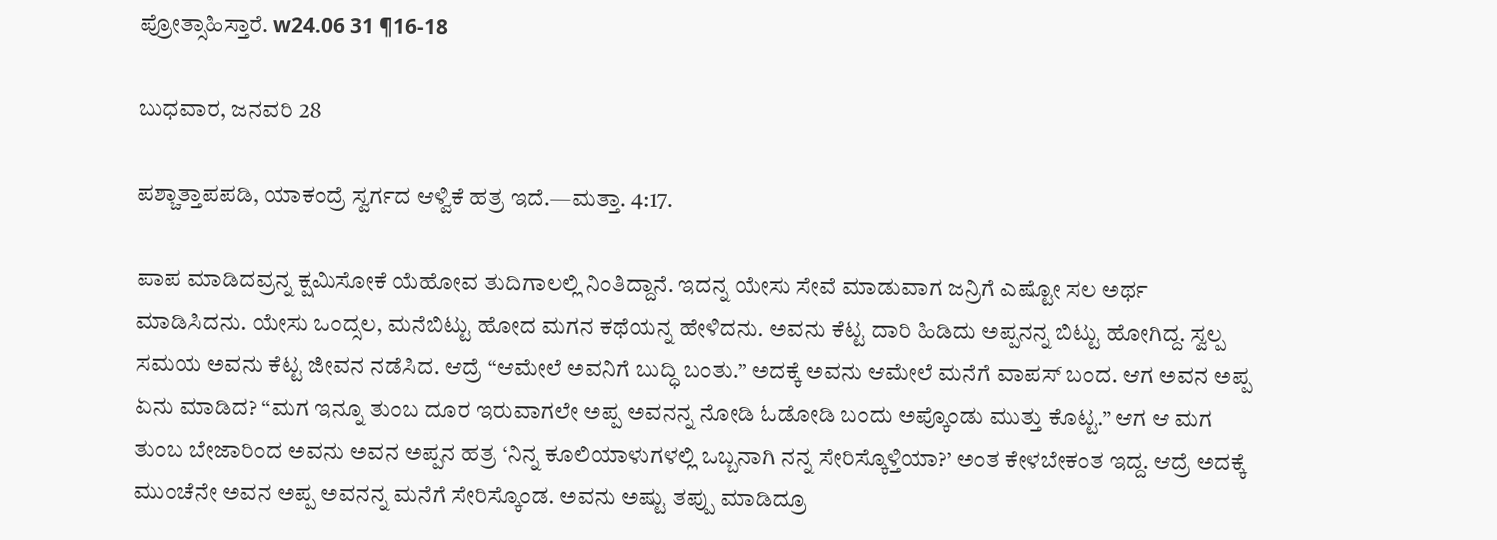ಪ್ರೋತ್ಸಾಹಿಸ್ತಾರೆ. w24.06 31 ¶16-18

ಬುಧವಾರ, ಜನವರಿ 28

ಪಶ್ಚಾತ್ತಾಪಪಡಿ, ಯಾಕಂದ್ರೆ ಸ್ವರ್ಗದ ಆಳ್ವಿಕೆ ಹತ್ರ ಇದೆ.—ಮತ್ತಾ. 4:17.

ಪಾಪ ಮಾಡಿದವ್ರನ್ನ ಕ್ಷಮಿಸೋಕೆ ಯೆಹೋವ ತುದಿಗಾಲಲ್ಲಿ ನಿಂತಿದ್ದಾನೆ. ಇದನ್ನ ಯೇಸು ಸೇವೆ ಮಾಡುವಾಗ ಜನ್ರಿಗೆ ಎಷ್ಟೋ ಸಲ ಅರ್ಥ ಮಾಡಿಸಿದನು. ಯೇಸು ಒಂದ್ಸಲ, ಮನೆಬಿಟ್ಟು ಹೋದ ಮಗನ ಕಥೆಯನ್ನ ಹೇಳಿದನು. ಅವನು ಕೆಟ್ಟ ದಾರಿ ಹಿಡಿದು ಅಪ್ಪನನ್ನ ಬಿಟ್ಟು ಹೋಗಿದ್ದ. ಸ್ವಲ್ಪ ಸಮಯ ಅವನು ಕೆಟ್ಟ ಜೀವನ ನಡೆಸಿದ. ಆದ್ರೆ “ಆಮೇಲೆ ಅವನಿಗೆ ಬುದ್ಧಿ ಬಂತು.” ಅದಕ್ಕೆ ಅವನು ಆಮೇಲೆ ಮನೆಗೆ ವಾಪಸ್‌ ಬಂದ. ಆಗ ಅವನ ಅಪ್ಪ ಏನು ಮಾಡಿದ? “ಮಗ ಇನ್ನೂ ತುಂಬ ದೂರ ಇರುವಾಗಲೇ ಅಪ್ಪ ಅವನನ್ನ ನೋಡಿ ಓಡೋಡಿ ಬಂದು ಅಪ್ಕೊಂಡು ಮುತ್ತು ಕೊಟ್ಟ.” ಆಗ ಆ ಮಗ ತುಂಬ ಬೇಜಾರಿಂದ ಅವನು ಅವನ ಅಪ್ಪನ ಹತ್ರ ‘ನಿನ್ನ ಕೂಲಿಯಾಳುಗಳಲ್ಲಿ ಒಬ್ಬನಾಗಿ ನನ್ನ ಸೇರಿಸ್ಕೊಳ್ತಿಯಾ?’ ಅಂತ ಕೇಳಬೇಕಂತ ಇದ್ದ. ಆದ್ರೆ ಅದಕ್ಕೆ ಮುಂಚೆನೇ ಅವನ ಅಪ್ಪ ಅವನನ್ನ ಮನೆಗೆ ಸೇರಿಸ್ಕೊಂಡ. ಅವನು ಅಷ್ಟು ತಪ್ಪು ಮಾಡಿದ್ರೂ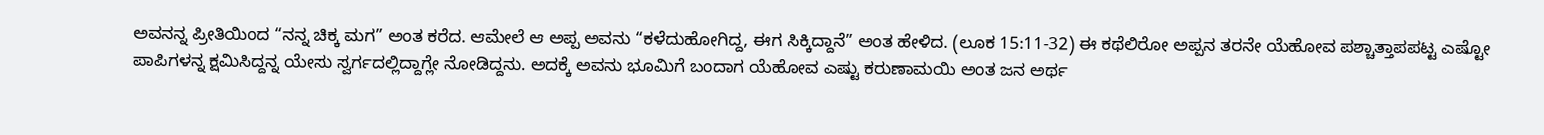ಅವನನ್ನ ಪ್ರೀತಿಯಿಂದ “ನನ್ನ ಚಿಕ್ಕ ಮಗ” ಅಂತ ಕರೆದ. ಆಮೇಲೆ ಆ ಅಪ್ಪ ಅವನು “ಕಳೆದುಹೋಗಿದ್ದ, ಈಗ ಸಿಕ್ಕಿದ್ದಾನೆ” ಅಂತ ಹೇಳಿದ. (ಲೂಕ 15:11-32) ಈ ಕಥೆಲಿರೋ ಅಪ್ಪನ ತರನೇ ಯೆಹೋವ ಪಶ್ಚಾತ್ತಾಪಪಟ್ಟ ಎಷ್ಟೋ ಪಾಪಿಗಳನ್ನ ಕ್ಷಮಿಸಿದ್ದನ್ನ ಯೇಸು ಸ್ವರ್ಗದಲ್ಲಿದ್ದಾಗ್ಲೇ ನೋಡಿದ್ದನು. ಅದಕ್ಕೆ ಅವನು ಭೂಮಿಗೆ ಬಂದಾಗ ಯೆಹೋವ ಎಷ್ಟು ಕರುಣಾಮಯಿ ಅಂತ ಜನ ಅರ್ಥ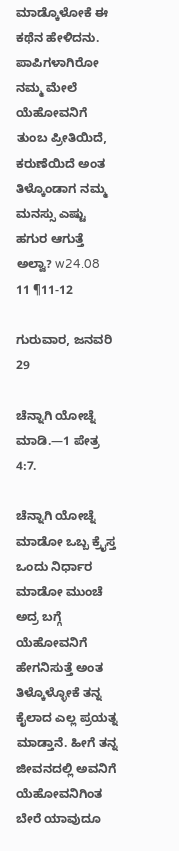ಮಾಡ್ಕೊಳೋಕೆ ಈ ಕಥೆನ ಹೇಳಿದನು. ಪಾಪಿಗಳಾಗಿರೋ ನಮ್ಮ ಮೇಲೆ ಯೆಹೋವನಿಗೆ ತುಂಬ ಪ್ರೀತಿಯಿದೆ, ಕರುಣೆಯಿದೆ ಅಂತ ತಿಳ್ಕೊಂಡಾಗ ನಮ್ಮ ಮನಸ್ಸು ಎಷ್ಟು ಹಗುರ ಆಗುತ್ತೆ ಅಲ್ವಾ? w24.08 11 ¶11-12

ಗುರುವಾರ, ಜನವರಿ 29

ಚೆನ್ನಾಗಿ ಯೋಚ್ನೆ ಮಾಡಿ.—1 ಪೇತ್ರ 4:7.

ಚೆನ್ನಾಗಿ ಯೋಚ್ನೆ ಮಾಡೋ ಒಬ್ಬ ಕ್ರೈಸ್ತ ಒಂದು ನಿರ್ಧಾರ ಮಾಡೋ ಮುಂಚೆ ಅದ್ರ ಬಗ್ಗೆ ಯೆಹೋವನಿಗೆ ಹೇಗನಿಸುತ್ತೆ ಅಂತ ತಿಳ್ಕೊಳ್ಳೋಕೆ ತನ್ನ ಕೈಲಾದ ಎಲ್ಲ ಪ್ರಯತ್ನ ಮಾಡ್ತಾನೆ. ಹೀಗೆ ತನ್ನ ಜೀವನದಲ್ಲಿ ಅವನಿಗೆ ಯೆಹೋವನಿಗಿಂತ ಬೇರೆ ಯಾವುದೂ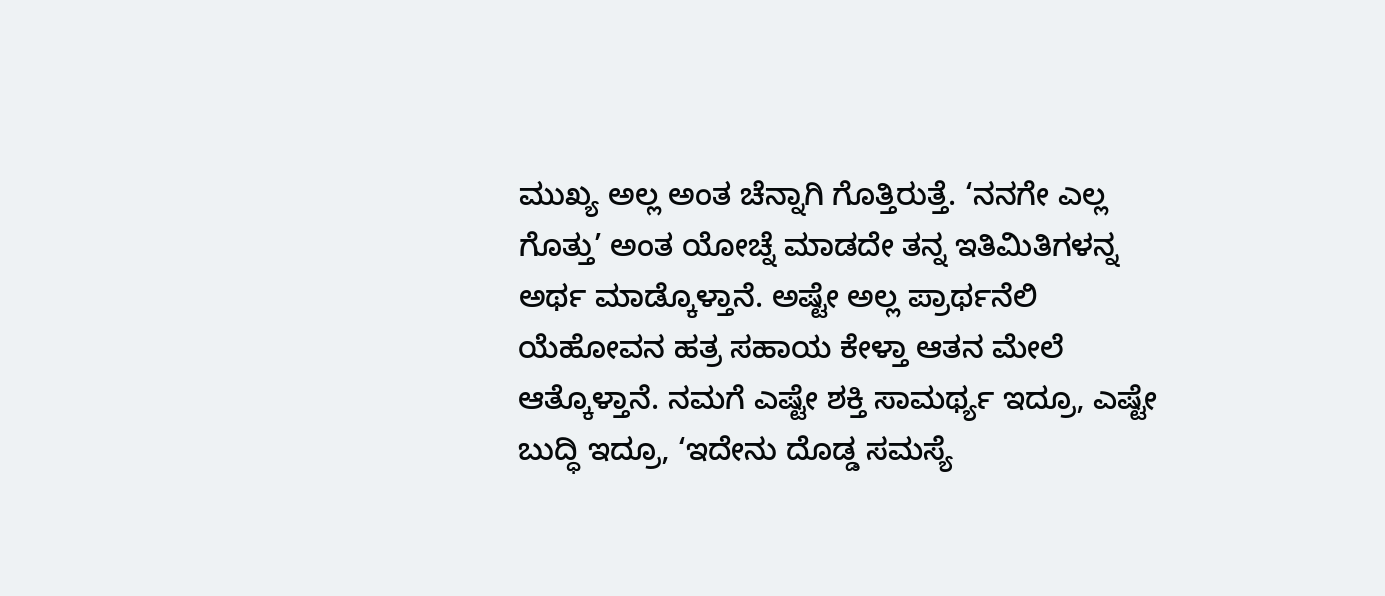ಮುಖ್ಯ ಅಲ್ಲ ಅಂತ ಚೆನ್ನಾಗಿ ಗೊತ್ತಿರುತ್ತೆ. ‘ನನಗೇ ಎಲ್ಲ ಗೊತ್ತು’ ಅಂತ ಯೋಚ್ನೆ ಮಾಡದೇ ತನ್ನ ಇತಿಮಿತಿಗಳನ್ನ ಅರ್ಥ ಮಾಡ್ಕೊಳ್ತಾನೆ. ಅಷ್ಟೇ ಅಲ್ಲ ಪ್ರಾರ್ಥನೆಲಿ ಯೆಹೋವನ ಹತ್ರ ಸಹಾಯ ಕೇಳ್ತಾ ಆತನ ಮೇಲೆ ಆತ್ಕೊಳ್ತಾನೆ. ನಮಗೆ ಎಷ್ಟೇ ಶಕ್ತಿ ಸಾಮರ್ಥ್ಯ ಇದ್ರೂ, ಎಷ್ಟೇ ಬುದ್ಧಿ ಇದ್ರೂ, ‘ಇದೇನು ದೊಡ್ಡ ಸಮಸ್ಯೆ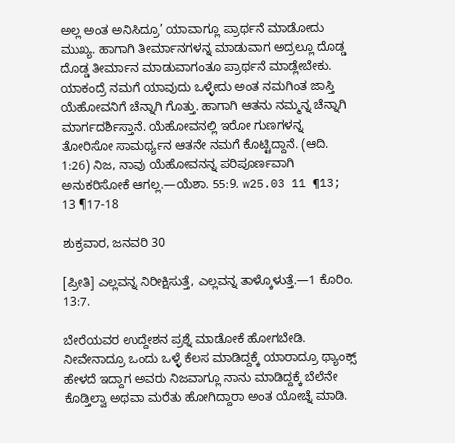ಅಲ್ಲ ಅಂತ ಅನಿಸಿದ್ರೂ’ ಯಾವಾಗ್ಲೂ ಪ್ರಾರ್ಥನೆ ಮಾಡೋದು ಮುಖ್ಯ. ಹಾಗಾಗಿ ತೀರ್ಮಾನಗಳನ್ನ ಮಾಡುವಾಗ ಅದ್ರಲ್ಲೂ ದೊಡ್ಡ ದೊಡ್ಡ ತೀರ್ಮಾನ ಮಾಡುವಾಗಂತೂ ಪ್ರಾರ್ಥನೆ ಮಾಡ್ಲೇಬೇಕು. ಯಾಕಂದ್ರೆ ನಮಗೆ ಯಾವುದು ಒಳ್ಳೇದು ಅಂತ ನಮಗಿಂತ ಜಾಸ್ತಿ ಯೆಹೋವನಿಗೆ ಚೆನ್ನಾಗಿ ಗೊತ್ತು. ಹಾಗಾಗಿ ಆತನು ನಮ್ಮನ್ನ ಚೆನ್ನಾಗಿ ಮಾರ್ಗದರ್ಶಿಸ್ತಾನೆ. ಯೆಹೋವನಲ್ಲಿ ಇರೋ ಗುಣಗಳನ್ನ ತೋರಿಸೋ ಸಾಮರ್ಥ್ಯನ ಆತನೇ ನಮಗೆ ಕೊಟ್ಟಿದ್ದಾನೆ. (ಆದಿ. 1:26) ನಿಜ, ನಾವು ಯೆಹೋವನನ್ನ ಪರಿಪೂರ್ಣವಾಗಿ ಅನುಕರಿಸೋಕೆ ಆಗಲ್ಲ.—ಯೆಶಾ. 55:9. w25.03 11 ¶13; 13 ¶17-18

ಶುಕ್ರವಾರ, ಜನವರಿ 30

[ಪ್ರೀತಿ] ಎಲ್ಲವನ್ನ ನಿರೀಕ್ಷಿಸುತ್ತೆ, ಎಲ್ಲವನ್ನ ತಾಳ್ಕೊಳುತ್ತೆ.—1 ಕೊರಿಂ. 13:7.

ಬೇರೆಯವರ ಉದ್ದೇಶನ ಪ್ರಶ್ನೆ ಮಾಡೋಕೆ ಹೋಗಬೇಡಿ. ನೀವೇನಾದ್ರೂ ಒಂದು ಒಳ್ಳೆ ಕೆಲಸ ಮಾಡಿದ್ದಕ್ಕೆ ಯಾರಾದ್ರೂ ಥ್ಯಾಂಕ್ಸ್‌ ಹೇಳದೆ ಇದ್ದಾಗ ಅವರು ನಿಜವಾಗ್ಲೂ ನಾನು ಮಾಡಿದ್ದಕ್ಕೆ ಬೆಲೆನೇ ಕೊಡ್ತಿಲ್ವಾ ಅಥವಾ ಮರೆತು ಹೋಗಿದ್ದಾರಾ ಅಂತ ಯೋಚ್ನೆ ಮಾಡಿ.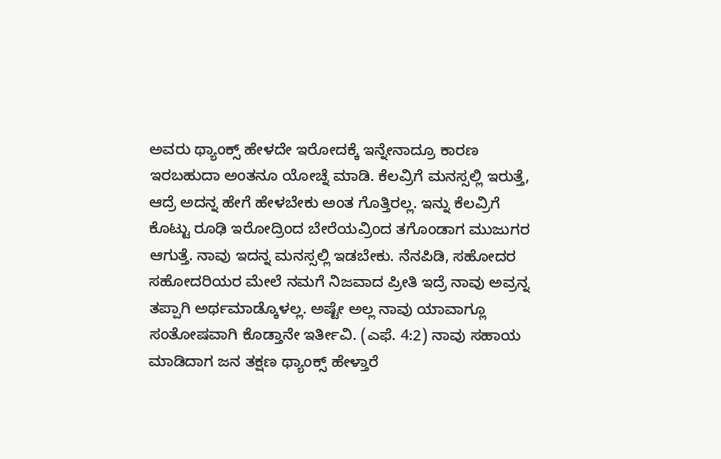ಅವರು ಥ್ಯಾಂಕ್ಸ್‌ ಹೇಳದೇ ಇರೋದಕ್ಕೆ ಇನ್ನೇನಾದ್ರೂ ಕಾರಣ ಇರಬಹುದಾ ಅಂತನೂ ಯೋಚ್ನೆ ಮಾಡಿ. ಕೆಲವ್ರಿಗೆ ಮನಸ್ಸಲ್ಲಿ ಇರುತ್ತೆ, ಆದ್ರೆ ಅದನ್ನ ಹೇಗೆ ಹೇಳಬೇಕು ಅಂತ ಗೊತ್ತಿರಲ್ಲ. ಇನ್ನು ಕೆಲವ್ರಿಗೆ ಕೊಟ್ಟು ರೂಢಿ ಇರೋದ್ರಿಂದ ಬೇರೆಯವ್ರಿಂದ ತಗೊಂಡಾಗ ಮುಜುಗರ ಆಗುತ್ತೆ. ನಾವು ಇದನ್ನ ಮನಸ್ಸಲ್ಲಿ ಇಡಬೇಕು. ನೆನಪಿಡಿ, ಸಹೋದರ ಸಹೋದರಿಯರ ಮೇಲೆ ನಮಗೆ ನಿಜವಾದ ಪ್ರೀತಿ ಇದ್ರೆ ನಾವು ಅವ್ರನ್ನ ತಪ್ಪಾಗಿ ಅರ್ಥಮಾಡ್ಕೊಳಲ್ಲ. ಅಷ್ಟೇ ಅಲ್ಲ ನಾವು ಯಾವಾಗ್ಲೂ ಸಂತೋಷವಾಗಿ ಕೊಡ್ತಾನೇ ಇರ್ತೀವಿ. (ಎಫೆ. 4:2) ನಾವು ಸಹಾಯ ಮಾಡಿದಾಗ ಜನ ತಕ್ಷಣ ಥ್ಯಾಂಕ್ಸ್‌ ಹೇಳ್ತಾರೆ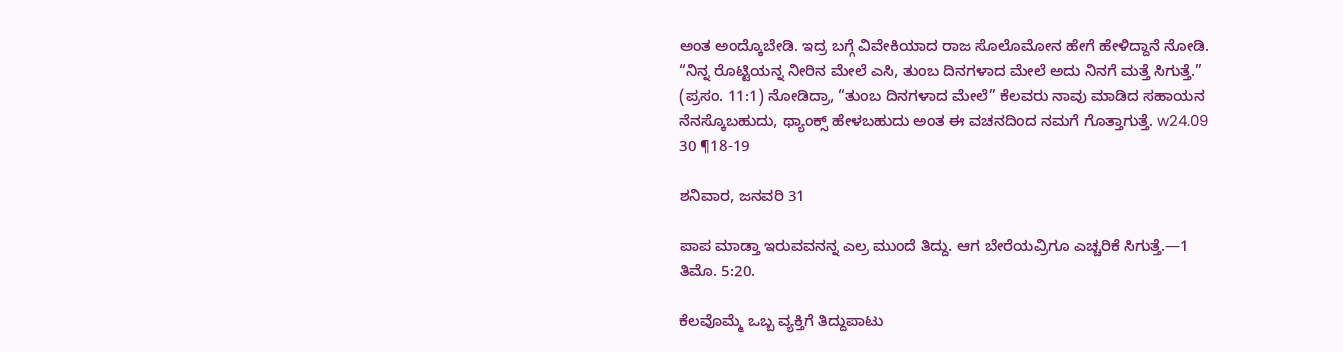ಅಂತ ಅಂದ್ಕೊಬೇಡಿ. ಇದ್ರ ಬಗ್ಗೆ ವಿವೇಕಿಯಾದ ರಾಜ ಸೊಲೊಮೋನ ಹೇಗೆ ಹೇಳಿದ್ದಾನೆ ನೋಡಿ. “ನಿನ್ನ ರೊಟ್ಟಿಯನ್ನ ನೀರಿನ ಮೇಲೆ ಎಸಿ, ತುಂಬ ದಿನಗಳಾದ ಮೇಲೆ ಅದು ನಿನಗೆ ಮತ್ತೆ ಸಿಗುತ್ತೆ.” (ಪ್ರಸಂ. 11:1) ನೋಡಿದ್ರಾ, “ತುಂಬ ದಿನಗಳಾದ ಮೇಲೆ” ಕೆಲವರು ನಾವು ಮಾಡಿದ ಸಹಾಯನ ನೆನಸ್ಕೊಬಹುದು, ಥ್ಯಾಂಕ್ಸ್‌ ಹೇಳಬಹುದು ಅಂತ ಈ ವಚನದಿಂದ ನಮಗೆ ಗೊತ್ತಾಗುತ್ತೆ. w24.09 30 ¶18-19

ಶನಿವಾರ, ಜನವರಿ 31

ಪಾಪ ಮಾಡ್ತಾ ಇರುವವನನ್ನ ಎಲ್ರ ಮುಂದೆ ತಿದ್ದು. ಆಗ ಬೇರೆಯವ್ರಿಗೂ ಎಚ್ಚರಿಕೆ ಸಿಗುತ್ತೆ.—1 ತಿಮೊ. 5:20.

ಕೆಲವೊಮ್ಮೆ ಒಬ್ಬ ವ್ಯಕ್ತಿಗೆ ತಿದ್ದುಪಾಟು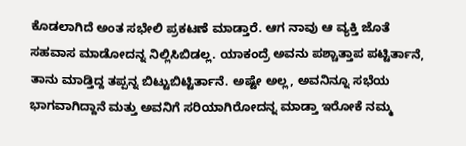ಕೊಡಲಾಗಿದೆ ಅಂತ ಸಭೇಲಿ ಪ್ರಕಟಣೆ ಮಾಡ್ತಾರೆ. ಆಗ ನಾವು ಆ ವ್ಯಕ್ತಿ ಜೊತೆ ಸಹವಾಸ ಮಾಡೋದನ್ನ ನಿಲ್ಲಿಸಿಬಿಡಲ್ಲ. ಯಾಕಂದ್ರೆ ಅವನು ಪಶ್ಚಾತ್ತಾಪ ಪಟ್ಟಿರ್ತಾನೆ, ತಾನು ಮಾಡ್ತಿದ್ದ ತಪ್ಪನ್ನ ಬಿಟ್ಟುಬಿಟ್ಟಿರ್ತಾನೆ. ಅಷ್ಟೇ ಅಲ್ಲ, ಅವನಿನ್ನೂ ಸಭೆಯ ಭಾಗವಾಗಿದ್ದಾನೆ ಮತ್ತು ಅವನಿಗೆ ಸರಿಯಾಗಿರೋದನ್ನ ಮಾಡ್ತಾ ಇರೋಕೆ ನಮ್ಮ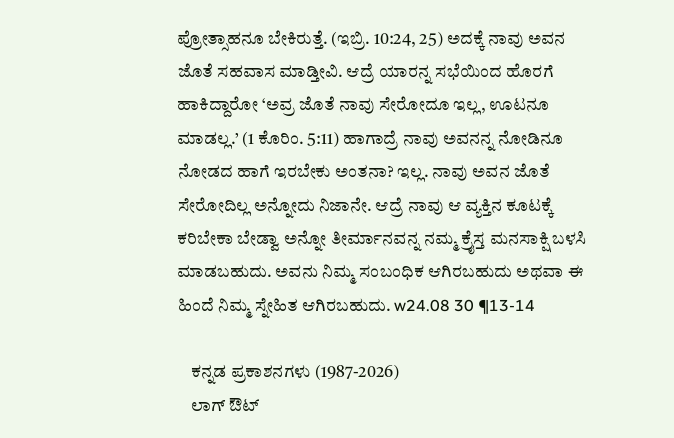ಪ್ರೋತ್ಸಾಹನೂ ಬೇಕಿರುತ್ತೆ. (ಇಬ್ರಿ. 10:24, 25) ಅದಕ್ಕೆ ನಾವು ಅವನ ಜೊತೆ ಸಹವಾಸ ಮಾಡ್ತೀವಿ. ಆದ್ರೆ ಯಾರನ್ನ ಸಭೆಯಿಂದ ಹೊರಗೆ ಹಾಕಿದ್ದಾರೋ ‘ಅವ್ರ ಜೊತೆ ನಾವು ಸೇರೋದೂ ಇಲ್ಲ, ಊಟನೂ ಮಾಡಲ್ಲ.’ (1 ಕೊರಿಂ. 5:11) ಹಾಗಾದ್ರೆ ನಾವು ಅವನನ್ನ ನೋಡಿನೂ ನೋಡದ ಹಾಗೆ ಇರಬೇಕು ಅಂತನಾ? ಇಲ್ಲ. ನಾವು ಅವನ ಜೊತೆ ಸೇರೋದಿಲ್ಲ ಅನ್ನೋದು ನಿಜಾನೇ. ಆದ್ರೆ ನಾವು ಆ ವ್ಯಕ್ತಿನ ಕೂಟಕ್ಕೆ ಕರಿಬೇಕಾ ಬೇಡ್ವಾ ಅನ್ನೋ ತೀರ್ಮಾನವನ್ನ ನಮ್ಮ ಕ್ರೈಸ್ತ ಮನಸಾಕ್ಷಿ ಬಳಸಿ ಮಾಡಬಹುದು. ಅವನು ನಿಮ್ಮ ಸಂಬಂಧಿಕ ಆಗಿರಬಹುದು ಅಥವಾ ಈ ಹಿಂದೆ ನಿಮ್ಮ ಸ್ನೇಹಿತ ಆಗಿರಬಹುದು. w24.08 30 ¶13-14

    ಕನ್ನಡ ಪ್ರಕಾಶನಗಳು (1987-2026)
    ಲಾಗ್ ಔಟ್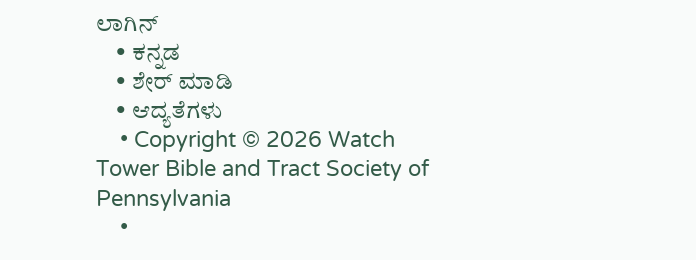ಲಾಗಿನ್
    • ಕನ್ನಡ
    • ಶೇರ್ ಮಾಡಿ
    • ಆದ್ಯತೆಗಳು
    • Copyright © 2026 Watch Tower Bible and Tract Society of Pennsylvania
    •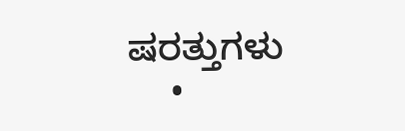ಷರತ್ತುಗಳು
    •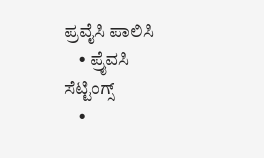ಪ್ರವೈಸಿ ಪಾಲಿಸಿ
    • ಪ್ರೈವಸಿ ಸೆಟ್ಟಿಂಗ್ಸ್
    •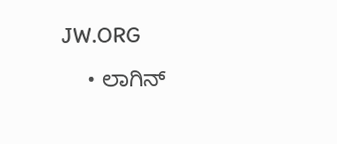JW.ORG
    • ಲಾಗಿನ್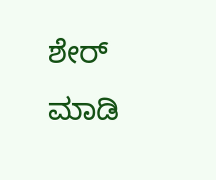ಶೇರ್ ಮಾಡಿ